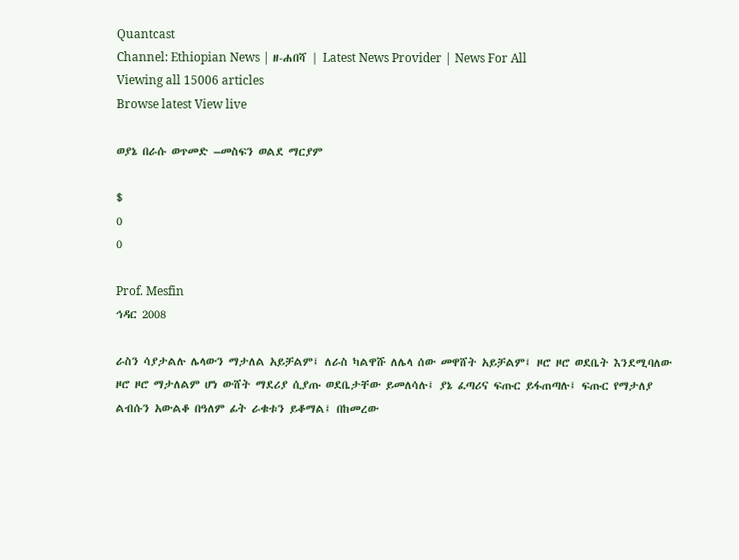Quantcast
Channel: Ethiopian News | ዘ-ሐበሻ | Latest News Provider | News For All
Viewing all 15006 articles
Browse latest View live

ወያኔ በራሱ ወጥመድ –መስፍን ወልደ ማርያም

$
0
0

Prof. Mesfin
ኅዳር 2008

ራስን ሳያታልሉ ሌላውን ማታለል አይቻልም፤ ለራስ ካልዋሹ ለሌላ ሰው መዋሸት አይቻልም፤ ዞሮ ዞሮ ወደቤት እንደሚባለው ዞሮ ዞሮ ማታለልም ሆነ ውሸት ማደሪያ ሲያጡ ወደቤታቸው ይመለሳሉ፤ ያኔ ፈጣሪና ፍጡር ይፋጠጣሉ፤ ፍጡር የማታለያ ልብሱን አውልቆ በዓለም ፊት ራቁቱን ይቆማል፤ በከመረው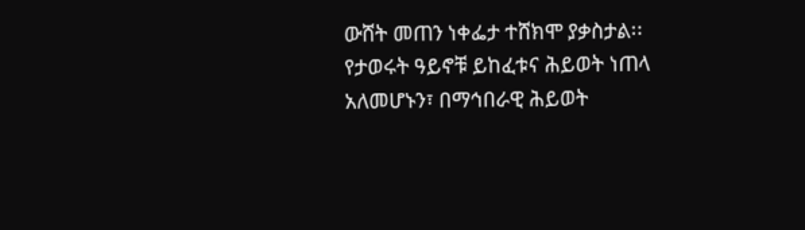ውሸት መጠን ነቀፌታ ተሸክሞ ያቃስታል፡፡
የታወሩት ዓይኖቹ ይከፈቱና ሕይወት ነጠላ አለመሆኑን፣ በማኅበራዊ ሕይወት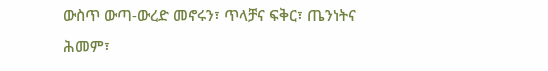ውስጥ ውጣ-ውረድ መኖሩን፣ ጥላቻና ፍቅር፣ ጤንነትና ሕመም፣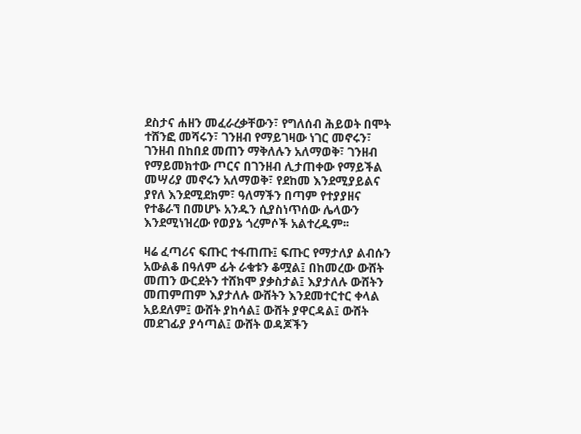ደስታና ሐዘን መፈራረቃቸውን፣ የግለሰብ ሕይወት በሞት ተሸንፎ መሻሩን፣ ገንዘብ የማይገዛው ነገር መኖሩን፣ ገንዘብ በከበደ መጠን ማቅለሉን አለማወቅ፣ ገንዘብ የማይመክተው ጦርና በገንዘብ ሊታጠቀው የማይችል መሣሪያ መኖሩን አለማወቅ፣ የደከመ እንደሚያይልና ያየለ እንደሚደክም፣ ዓለማችን በጣም የተያያዘና የተቆራኘ በመሆኑ አንዱን ሲያስነጥሰው ሌላውን እንደሚነዝረው የወያኔ ጎረምሶች አልተረዱም፡፡

ዛሬ ፈጣሪና ፍጡር ተፋጠጡ፤ ፍጡር የማታለያ ልብሱን አውልቆ በዓለም ፊት ራቁቱን ቆሟል፤ በከመረው ውሸት መጠን ውርደትን ተሸክሞ ያቃስታል፤ እያታለሉ ውሸትን መጠምጠም እያታለሉ ውሸትን እንደመተርተር ቀላል አይደለም፤ ውሸት ያከሳል፤ ውሸት ያዋርዳል፤ ውሸት መደገፊያ ያሳጣል፤ ውሸት ወዳጆችን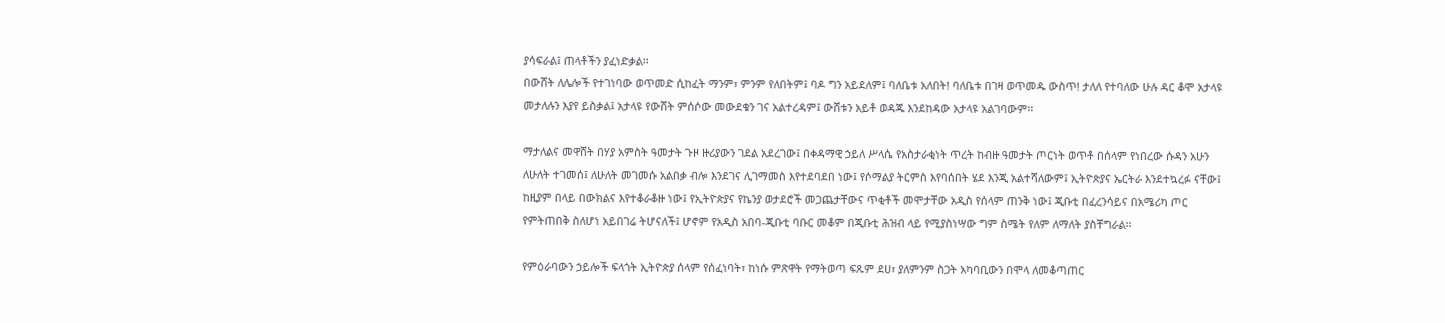ያሳፍራል፤ ጠላቶችን ያፈነድቃል፡፡
በውሸት ለሌሎች የተገነባው ወጥመድ ሲከፈት ማንም፣ ምንም የለበትም፤ ባዶ ግን አይደለም፤ ባለቤቱ አለበት! ባለቤቱ በገዛ ወጥመዱ ውስጥ! ታለለ የተባለው ሁሉ ዳር ቆሞ አታላዩ መታለሉን እያየ ይስቃል፤ አታላዩ የውሸት ምሰሶው መውደቁን ገና አልተረዳም፤ ውሸቱን አይቶ ወዳጁ እንደከዳው አታላዩ አልገባውም፡፡

ማታለልና መዋሸት በሃያ አምስት ዓመታት ጉዞ ዙሪያውን ገደል አደረገው፤ በቀዳማዊ ኃይለ ሥላሴ የአስታራቂነት ጥረት ከብዙ ዓመታት ጦርነት ወጥቶ በሰላም የነበረው ሱዳን አሁን ለሁለት ተገመሰ፤ ለሁለት መገመሱ አልበቃ ብሎ እንደገና ሊገማመስ እየተደባደበ ነው፤ የሶማልያ ትርምስ እየባሰበት ሄደ እንጂ አልተሻለውም፤ ኢትዮጵያና ኤርትራ እንደተኳረፉ ናቸው፤ ከዚያም በላይ በውክልና እየተቆራቆዙ ነው፤ የኢትዮጵያና የኬንያ ወታደሮች መጋጨታቸውና ጥቂቶች መሞታቸው አዲስ የሰላም ጠንቅ ነው፤ ጂቡቲ በፈረንሳይና በአሜሪካ ጦር የምትጠበቅ ስለሆነ አይበገሬ ትሆናለች፤ ሆኖም የአዲስ አበባ-ጂቡቲ ባቡር መቆም በጂቡቲ ሕዝብ ላይ የሚያስነሣው ግም ስሜት የለም ለማለት ያስቸግራል፡፡

የምዕራባውን ኃይሎች ፍላጎት ኢትዮጵያ ሰላም የሰፈነባት፣ ከነሱ ምጽዋት የማትወጣ ፍጹም ደሀ፣ ያለምንም ስጋት አካባቢውን በሞላ ለመቆጣጠር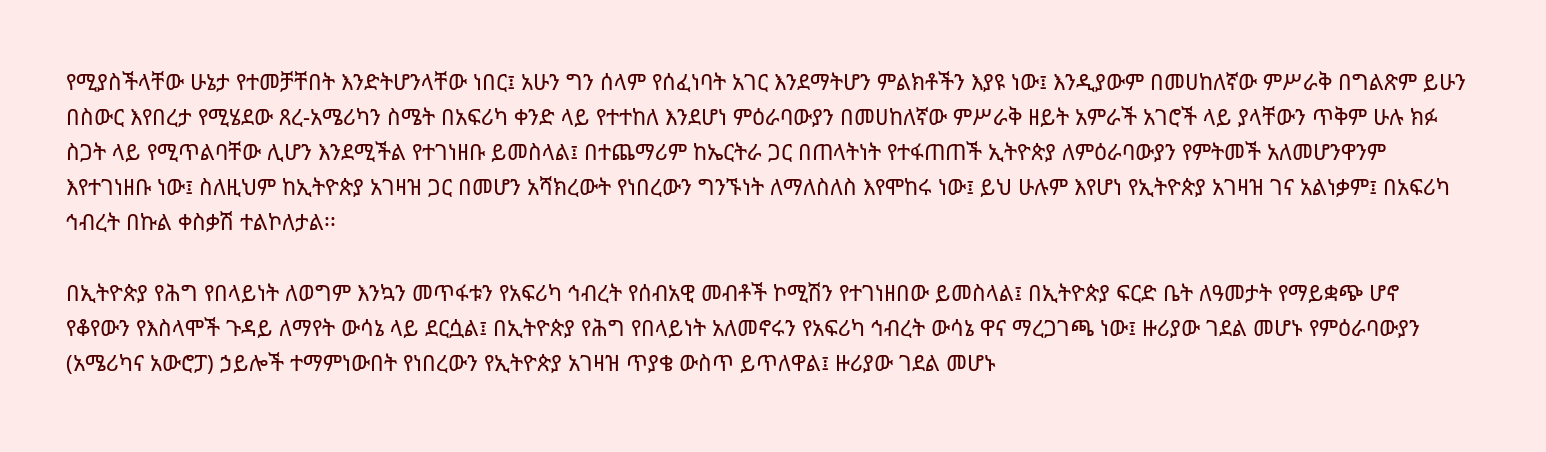የሚያስችላቸው ሁኔታ የተመቻቸበት እንድትሆንላቸው ነበር፤ አሁን ግን ሰላም የሰፈነባት አገር እንደማትሆን ምልክቶችን እያዩ ነው፤ እንዲያውም በመሀከለኛው ምሥራቅ በግልጽም ይሁን በስውር እየበረታ የሚሄደው ጸረ-አሜሪካን ስሜት በአፍሪካ ቀንድ ላይ የተተከለ እንደሆነ ምዕራባውያን በመሀከለኛው ምሥራቅ ዘይት አምራች አገሮች ላይ ያላቸውን ጥቅም ሁሉ ክፉ ስጋት ላይ የሚጥልባቸው ሊሆን እንደሚችል የተገነዘቡ ይመስላል፤ በተጨማሪም ከኤርትራ ጋር በጠላትነት የተፋጠጠች ኢትዮጵያ ለምዕራባውያን የምትመች አለመሆንዋንም እየተገነዘቡ ነው፤ ስለዚህም ከኢትዮጵያ አገዛዝ ጋር በመሆን አሻክረውት የነበረውን ግንኙነት ለማለስለስ እየሞከሩ ነው፤ ይህ ሁሉም እየሆነ የኢትዮጵያ አገዛዝ ገና አልነቃም፤ በአፍሪካ ኅብረት በኩል ቀስቃሽ ተልኮለታል፡፡

በኢትዮጵያ የሕግ የበላይነት ለወግም እንኳን መጥፋቱን የአፍሪካ ኅብረት የሰብአዊ መብቶች ኮሚሽን የተገነዘበው ይመስላል፤ በኢትዮጵያ ፍርድ ቤት ለዓመታት የማይቋጭ ሆኖ የቆየውን የእስላሞች ጉዳይ ለማየት ውሳኔ ላይ ደርሷል፤ በኢትዮጵያ የሕግ የበላይነት አለመኖሩን የአፍሪካ ኅብረት ውሳኔ ዋና ማረጋገጫ ነው፤ ዙሪያው ገደል መሆኑ የምዕራባውያን (አሜሪካና አውሮፓ) ኃይሎች ተማምነውበት የነበረውን የኢትዮጵያ አገዛዝ ጥያቄ ውስጥ ይጥለዋል፤ ዙሪያው ገደል መሆኑ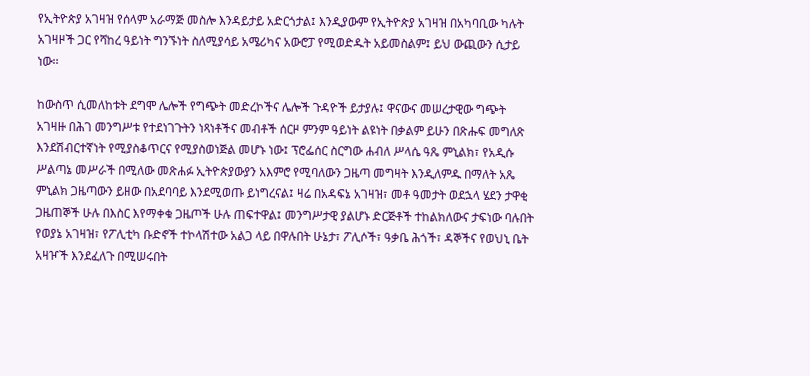የኢትዮጵያ አገዛዝ የሰላም አራማጅ መስሎ እንዳይታይ አድርጎታል፤ እንዲያውም የኢትዮጵያ አገዛዝ በአካባቢው ካሉት አገዛዞች ጋር የሻከረ ዓይነት ግንኙነት ስለሚያሳይ አሜሪካና አውሮፓ የሚወድዱት አይመስልም፤ ይህ ውጪውን ሲታይ ነው፡፡

ከውስጥ ሲመለከቱት ደግሞ ሌሎች የግጭት መድረኮችና ሌሎች ጉዳዮች ይታያሉ፤ ዋናውና መሠረታዊው ግጭት አገዛዙ በሕገ መንግሥቱ የተደነገጉትን ነጻነቶችና መብቶች ሰርዞ ምንም ዓይነት ልዩነት በቃልም ይሁን በጽሑፍ መግለጽ እንደሽብርተኛነት የሚያስቆጥርና የሚያስወነጅል መሆኑ ነው፤ ፕሮፌሰር ስርግው ሐብለ ሥላሴ ዓጼ ምኒልክ፣ የአዲሱ ሥልጣኔ መሥራች በሚለው መጽሐፉ ኢትዮጵያውያን አእምሮ የሚባለውን ጋዜጣ መግዛት እንዲለምዱ በማለት አጼ ምኒልክ ጋዜጣውን ይዘው በአደባባይ እንደሚወጡ ይነግረናል፤ ዛሬ በአዳፍኔ አገዛዝ፣ መቶ ዓመታት ወደኋላ ሄደን ታዋቂ ጋዜጠኞች ሁሉ በእስር እየማቀቁ ጋዜጦች ሁሉ ጠፍተዋል፤ መንግሥታዊ ያልሆኑ ድርጅቶች ተከልክለውና ታፍነው ባሉበት የወያኔ አገዛዝ፣ የፖሊቲካ ቡድኖች ተኮላሽተው አልጋ ላይ በዋሉበት ሁኔታ፣ ፖሊሶች፣ ዓቃቤ ሕጎች፣ ዳኞችና የወህኒ ቤት አዛዦች እንደፈለጉ በሚሠሩበት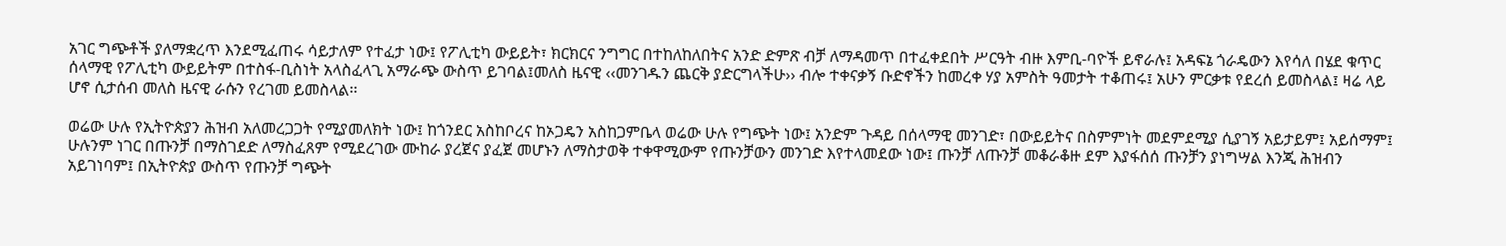አገር ግጭቶች ያለማቋረጥ እንደሚፈጠሩ ሳይታለም የተፈታ ነው፤ የፖሊቲካ ውይይት፣ ክርክርና ንግግር በተከለከለበትና አንድ ድምጽ ብቻ ለማዳመጥ በተፈቀደበት ሥርዓት ብዙ እምቢ-ባዮች ይኖራሉ፤ አዳፍኔ ጎራዴውን እየሳለ በሄደ ቁጥር ሰላማዊ የፖሊቲካ ውይይትም በተስፋ-ቢስነት አላስፈላጊ አማራጭ ውስጥ ይገባል፤መለስ ዜናዊ ‹‹መንገዱን ጨርቅ ያድርግላችሁ›› ብሎ ተቀናቃኝ ቡድኖችን ከመረቀ ሃያ አምስት ዓመታት ተቆጠሩ፤ አሁን ምርቃቱ የደረሰ ይመስላል፤ ዛሬ ላይ ሆኖ ሲታሰብ መለስ ዜናዊ ራሱን የረገመ ይመስላል፡፡

ወሬው ሁሉ የኢትዮጵያን ሕዝብ አለመረጋጋት የሚያመለክት ነው፤ ከጎንደር አስከቦረና ከኦጋዴን አስከጋምቤላ ወሬው ሁሉ የግጭት ነው፤ አንድም ጉዳይ በሰላማዊ መንገድ፣ በውይይትና በስምምነት መደምደሚያ ሲያገኝ አይታይም፤ አይሰማም፤ ሁሉንም ነገር በጡንቻ በማስገደድ ለማስፈጸም የሚደረገው ሙከራ ያረጀና ያፈጀ መሆኑን ለማስታወቅ ተቀዋሚውም የጡንቻውን መንገድ እየተላመደው ነው፤ ጡንቻ ለጡንቻ መቆራቆዙ ደም እያፋሰሰ ጡንቻን ያነግሣል እንጂ ሕዝብን አይገነባም፤ በኢትዮጵያ ውስጥ የጡንቻ ግጭት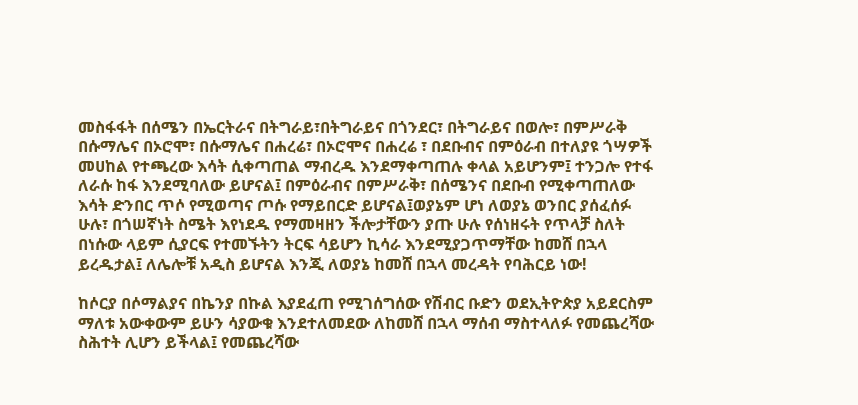መስፋፋት በሰሜን በኤርትራና በትግራይ፣በትግራይና በጎንደር፣ በትግራይና በወሎ፣ በምሥራቅ በሱማሌና በኦሮሞ፣ በሱማሌና በሐረሬ፣ በኦሮሞና በሐረሬ ፣ በደቡብና በምዕራብ በተለያዩ ጎሣዎች መሀከል የተጫረው እሳት ሲቀጣጠል ማብረዱ እንደማቀጣጠሉ ቀላል አይሆንም፤ ተንጋሎ የተፋ ለራሱ ከፋ እንደሚባለው ይሆናል፤ በምዕራብና በምሥራቅ፣ በሰሜንና በደቡብ የሚቀጣጠለው እሳት ድንበር ጥሶ የሚወጣና ጦሱ የማይበርድ ይሆናል፤ወያኔም ሆነ ለወያኔ ወንበር ያሰፈሰፉ ሁሉ፣ በጎሠኛነት ስሜት እየነደዱ የማመዛዘን ችሎታቸውን ያጡ ሁሉ የሰነዘሩት የጥላቻ ስለት በነሱው ላይም ሲያርፍ የተመኙትን ትርፍ ሳይሆን ኪሳራ እንደሚያጋጥማቸው ከመሸ በኋላ ይረዱታል፤ ለሌሎቹ አዲስ ይሆናል እንጂ ለወያኔ ከመሸ በኋላ መረዳት የባሕርይ ነው!

ከሶርያ በሶማልያና በኬንያ በኩል እያደፈጠ የሚገሰግሰው የሽብር ቡድን ወደኢትዮጵያ አይደርስም ማለቱ አውቀውም ይሁን ሳያውቁ እንደተለመደው ለከመሸ በኋላ ማሰብ ማስተላለፉ የመጨረሻው ስሕተት ሊሆን ይችላል፤ የመጨረሻው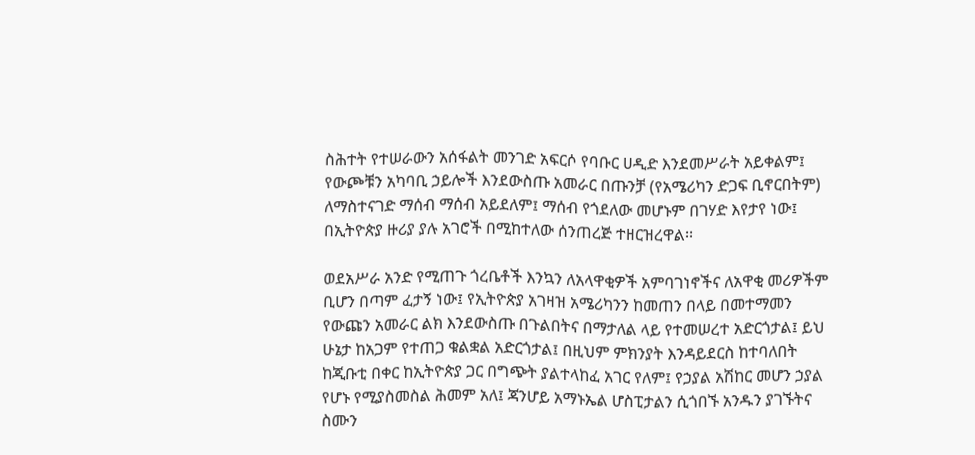ስሕተት የተሠራውን አሰፋልት መንገድ አፍርሶ የባቡር ሀዲድ እንደመሥራት አይቀልም፤ የውጮቹን አካባቢ ኃይሎች እንደውስጡ አመራር በጡንቻ (የአሜሪካን ድጋፍ ቢኖርበትም) ለማስተናገድ ማሰብ ማሰብ አይደለም፤ ማሰብ የጎደለው መሆኑም በገሃድ እየታየ ነው፤ በኢትዮጵያ ዙሪያ ያሉ አገሮች በሚከተለው ሰንጠረጅ ተዘርዝረዋል፡፡

ወደአሥራ አንድ የሚጠጉ ጎረቤቶች እንኳን ለአላዋቂዎች አምባገነኖችና ለአዋቂ መሪዎችም ቢሆን በጣም ፈታኝ ነው፤ የኢትዮጵያ አገዛዝ አሜሪካንን ከመጠን በላይ በመተማመን የውጩን አመራር ልክ እንደውስጡ በጉልበትና በማታለል ላይ የተመሠረተ አድርጎታል፤ ይህ ሁኔታ ከአጋም የተጠጋ ቁልቋል አድርጎታል፤ በዚህም ምክንያት እንዳይደርስ ከተባለበት ከጂቡቲ በቀር ከኢትዮጵያ ጋር በግጭት ያልተላከፈ አገር የለም፤ የኃያል አሽከር መሆን ኃያል የሆኑ የሚያስመስል ሕመም አለ፤ ጃንሆይ አማኑኤል ሆስፒታልን ሲጎበኙ አንዱን ያገኙትና ስሙን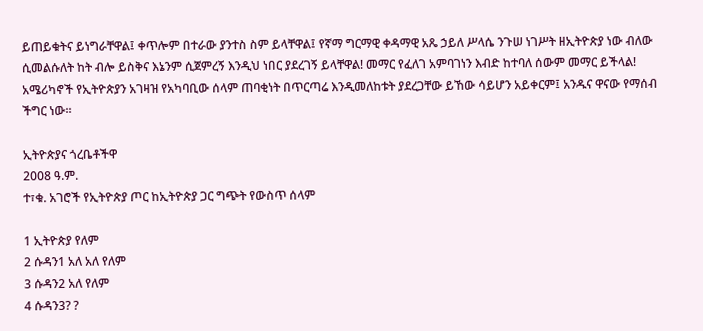ይጠይቁትና ይነግራቸዋል፤ ቀጥሎም በተራው ያንተስ ስም ይላቸዋል፤ የኛማ ግርማዊ ቀዳማዊ አጼ ኃይለ ሥላሴ ንጉሠ ነገሥት ዘኢትዮጵያ ነው ብለው ሲመልሱለት ከት ብሎ ይስቅና እኔንም ሲጀምረኝ እንዲህ ነበር ያደረገኝ ይላቸዋል! መማር የፈለገ አምባገነን እብድ ከተባለ ሰውም መማር ይችላል! አሜሪካኖች የኢትዮጵያን አገዛዝ የአካባቢው ሰላም ጠባቂነት በጥርጣሬ እንዲመለከቱት ያደረጋቸው ይኸው ሳይሆን አይቀርም፤ አንዱና ዋናው የማሰብ ችግር ነው፡፡

ኢትዮጵያና ጎረቤቶችዋ
2008 ዓ.ም.
ተ፣ቁ. አገሮች የኢትዮጵያ ጦር ከኢትዮጵያ ጋር ግጭት የውስጥ ሰላም

1 ኢትዮጵያ የለም
2 ሱዳን1 አለ አለ የለም
3 ሱዳን2 አለ የለም
4 ሱዳን3? ?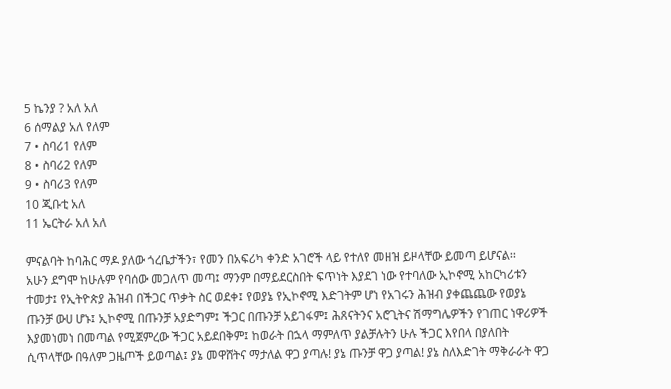5 ኬንያ ? አለ አለ
6 ሰማልያ አለ የለም
7 • ስባሪ1 የለም
8 • ስባሪ2 የለም
9 • ስባሪ3 የለም
10 ጂቡቲ አለ
11 ኤርትራ አለ አለ

ምናልባት ከባሕር ማዶ ያለው ጎረቤታችን፣ የመን በአፍሪካ ቀንድ አገሮች ላይ የተለየ መዘዝ ይዞላቸው ይመጣ ይሆናል፡፡
አሁን ደግሞ ከሁሉም የባሰው መጋለጥ መጣ፤ ማንም በማይደርስበት ፍጥነት እያደገ ነው የተባለው ኢኮኖሚ አከርካሪቱን ተመታ፤ የኢትዮጵያ ሕዝብ በችጋር ጥቃት ስር ወደቀ፤ የወያኔ የኢኮኖሚ እድገትም ሆነ የአገሩን ሕዝብ ያቀጨጨው የወያኔ ጡንቻ ውሀ ሆኑ፤ ኢኮኖሚ በጡንቻ አያድግም፤ ችጋር በጡንቻ አይገፋም፤ ሕጸናትንና አሮጊትና ሽማግሌዎችን የገጠር ነዋሪዎች እያመነመነ በመጣል የሚጀምረው ችጋር አይደበቅም፤ ከወራት በኋላ ማምለጥ ያልቻሉትን ሁሉ ችጋር እየበላ በያለበት ሲጥላቸው በዓለም ጋዜጦች ይወጣል፤ ያኔ መዋሸትና ማታለል ዋጋ ያጣሉ! ያኔ ጡንቻ ዋጋ ያጣል! ያኔ ስለእድገት ማቅራራት ዋጋ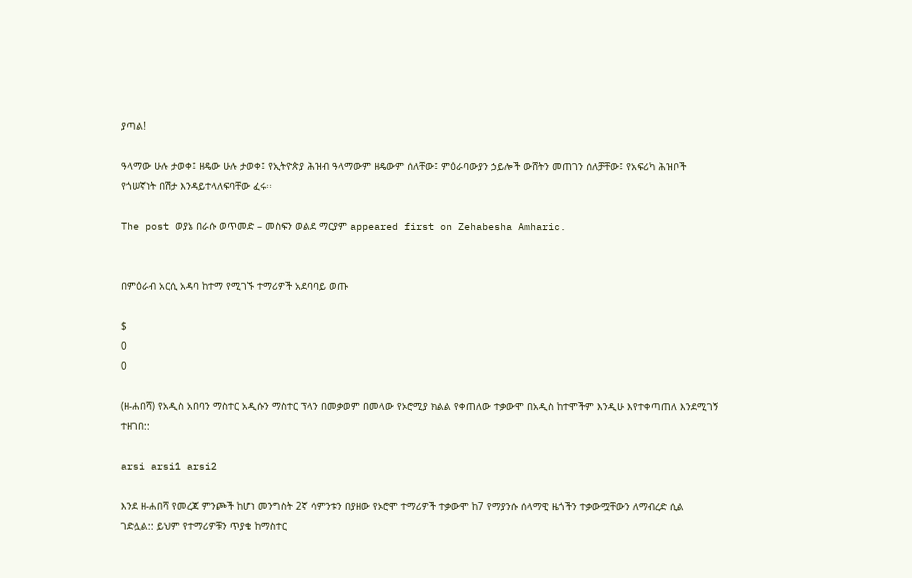ያጣል!

ዓላማው ሁሉ ታወቀ፤ ዘዴው ሁሉ ታወቀ፤ የኢትዮጵያ ሕዝብ ዓላማውም ዘዴውም ሰለቸው፤ ምዕራባውያን ኃይሎች ውሸትን መጠገን ሰለቻቸው፤ የአፍሪካ ሕዝቦች የጎሠኛነት በሽታ እንዳይተላለፍባቸው ፈሩ፡፡

The post ወያኔ በራሱ ወጥመድ – መስፍን ወልደ ማርያም appeared first on Zehabesha Amharic.


በምዕራብ አርሲ አዳባ ከተማ የሚገኙ ተማሪዎች አደባባይ ወጡ

$
0
0

(ዘ-ሐበሻ) የአዲስ አበባን ማስተር አዲሱን ማስተር ፕላን በመቃወም በመላው የኦሮሚያ ክልል የቀጠለው ተቃውሞ በአዲስ ከተሞችም እንዲሁ እየተቀጣጠለ እንደሚገኝ ተዘገበ::

arsi arsi1 arsi2

እንደ ዘ-ሐበሻ የመረጃ ምንጮች ከሆነ መንግስት 2ኛ ሳምንቱን በያዘው የኦሮሞ ተማሪዎች ተቃውሞ ከ7 የማያንሱ ሰላማዊ ዜጎችን ተቃውሟቸውን ለማብረድ ሲል ገድሏል:: ይህም የተማሪዎቹን ጥያቄ ከማስተር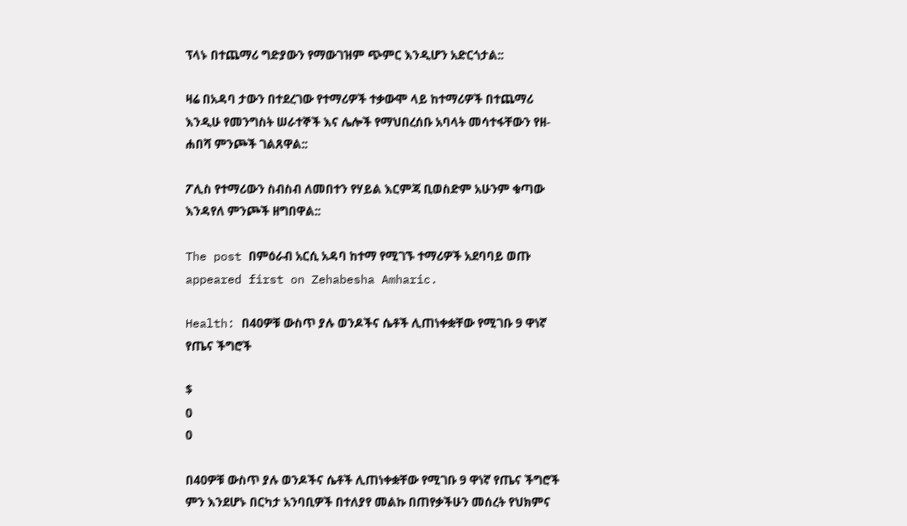ፕላኑ በተጨማሪ ግድያውን የማውገዝም ጭምር እንዲሆን አድርጎታል::

ዛሬ በአዳባ ታውን በተደረገው የተማሪዎች ተቃውሞ ላይ ከተማሪዎች በተጨማሪ እንዲሁ የመንግስት ሠራተኞች እና ሌሎች የማህበረሰቡ አባላት መሳተፋቸውን የዘ-ሐበሻ ምንጮች ገልጸዋል::

ፖሊስ የተማሪውን ስብስብ ለመበተን የሃይል እርምጃ ቢወስድም አሁንም ቁጣው እንዳየለ ምንጮች ዘግበዋል::

The post በምዕራብ አርሲ አዳባ ከተማ የሚገኙ ተማሪዎች አደባባይ ወጡ appeared first on Zehabesha Amharic.

Health: በ40ዎቹ ውስጥ ያሉ ወንዶችና ሴቶች ሊጠነቀቋቸው የሚገቡ 9 ዋነኛ የጤና ችግሮች

$
0
0

በ40ዎቹ ውስጥ ያሉ ወንዶችና ሴቶች ሊጠነቀቋቸው የሚገቡ 9 ዋነኛ የጤና ችግሮች ምን እንደሆኑ በርካታ አንባቢዎች በተለያየ መልኩ በጠየቃችሁን መሰረት የህክምና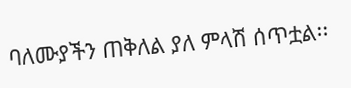ባለሙያችን ጠቅለል ያለ ምላሽ ሰጥቷል፡፡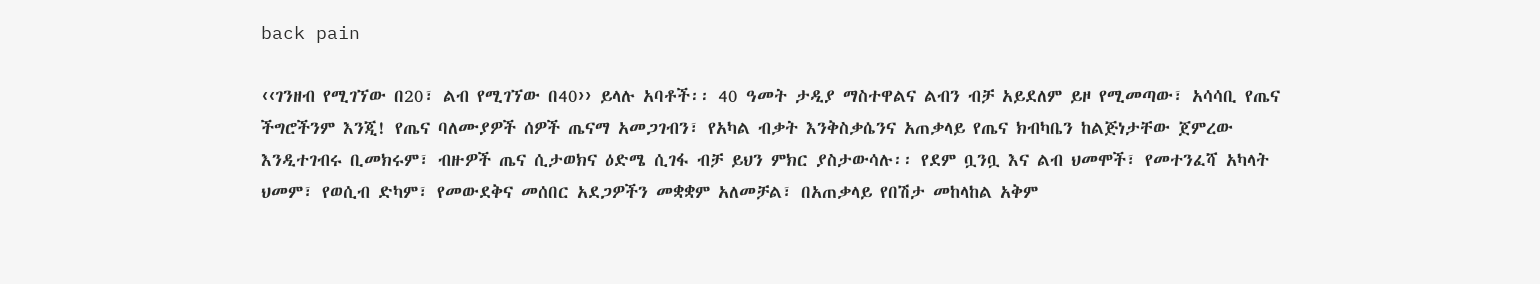back pain

‹‹ገንዘብ የሚገኘው በ20፣ ልብ የሚገኘው በ40›› ይላሉ አባቶች፡፡ 40 ዓመት ታዲያ ማስተዋልና ልብን ብቻ አይደለም ይዞ የሚመጣው፣ አሳሳቢ የጤና ችግሮችንም እንጂ! የጤና ባለሙያዎች ሰዎች ጤናማ አመጋገብን፣ የአካል ብቃት እንቅስቃሴንና አጠቃላይ የጤና ክብካቤን ከልጅነታቸው ጀምረው እንዲተገብሩ ቢመክሩም፣ ብዙዎች ጤና ሲታወክና ዕድሜ ሲገፋ ብቻ ይህን ምክር ያስታውሳሉ፡፡ የደም ቧንቧ እና ልብ ህመሞች፣ የመተንፈሻ አካላት ህመም፣ የወሲብ ድካም፣ የመውደቅና መሰበር አደጋዎችን መቋቋም አለመቻል፣ በአጠቃላይ የበሽታ መከላከል አቅም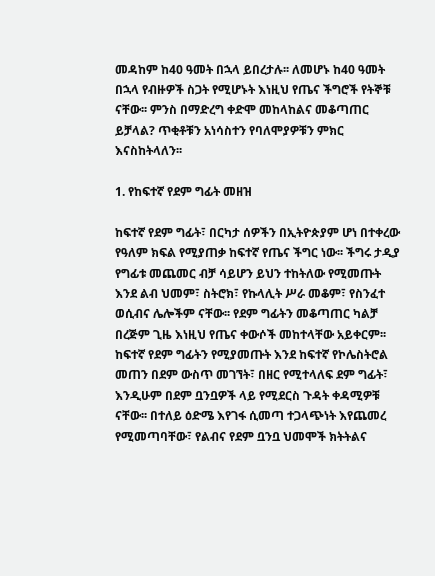መዳከም ከ40 ዓመት በኋላ ይበረታሉ፡፡ ለመሆኑ ከ40 ዓመት በኋላ የብዙዎች ስጋት የሚሆኑት እነዚህ የጤና ችግሮች የትኞቹ ናቸው፡፡ ምንስ በማድረግ ቀድሞ መከላከልና መቆጣጠር ይቻላል? ጥቂቶቹን አነሳስተን የባለሞያዎቹን ምክር እናስከትላለን፡፡

1. የከፍተኛ የደም ግፊት መዘዝ

ከፍተኛ የደም ግፊት፣ በርካታ ሰዎችን በኢትዮጵያም ሆነ በተቀረው የዓለም ክፍል የሚያጠቃ ከፍተኛ የጤና ችግር ነው፡፡ ችግሩ ታዲያ የግፊቱ መጨመር ብቻ ሳይሆን ይህን ተከትለው የሚመጡት እንደ ልብ ህመም፣ ስትሮክ፣ የኩላሊት ሥራ መቆም፣ የስንፈተ ወሲብና ሌሎችም ናቸው፡፡ የደም ግፊትን መቆጣጠር ካልቻ በረጅም ጊዜ እነዚህ የጤና ቀውሶች መከተላቸው አይቀርም፡፡ ከፍተኛ የደም ግፊትን የሚያመጡት እንደ ከፍተኛ የኮሌስትሮል መጠን በደም ውስጥ መገኘት፣ በዘር የሚተላለፍ ደም ግፊት፣ እንዲሁም በደም ቧንቧዎች ላይ የሚደርስ ጉዳት ቀዳሚዎቹ ናቸው፡፡ በተለይ ዕድሜ እየገፋ ሲመጣ ተጋላጭነት እየጨመረ የሚመጣባቸው፣ የልብና የደም ቧንቧ ህመሞች ክትትልና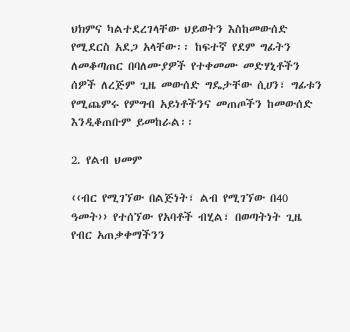ህክምና ካልተደረገላቸው ህይወትን እስከመውሰድ የሚደርስ አደጋ አላቸው፡፡ ከፍተኛ የደም ግፊትን ለመቆጣጠር በባለሙያዎች የተቀመሙ መድሃኒቶችን ሰዎች ለረጅም ጊዜ መውሰድ ግዴታቸው ሲሀን፣ ግፊቱን የሚጨምሩ የምግብ አይነቶችንና መጠጦችን ከመውሰድ እንዲቆጠቡም ይመከራል፡፡

2. የልብ ህመም

‹‹ብር የሚገኘው በልጅነት፣ ልብ የሚገኘው በ40 ዓመት›› የተሰኘው የአባቶች ብሂል፣ በወጣትነት ጊዜ የብር አጠቃቀማችንን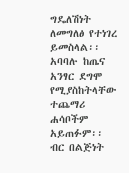ግዴለሽነት ለመግለፅ የተነገረ ይመስላል፡፡ አባባሉ ከጤና አንፃር ደግሞ የሚያስከትላቸው ተጨማሪ ሐሳቦችም አይጠፉም፡፡ ብር በልጅነት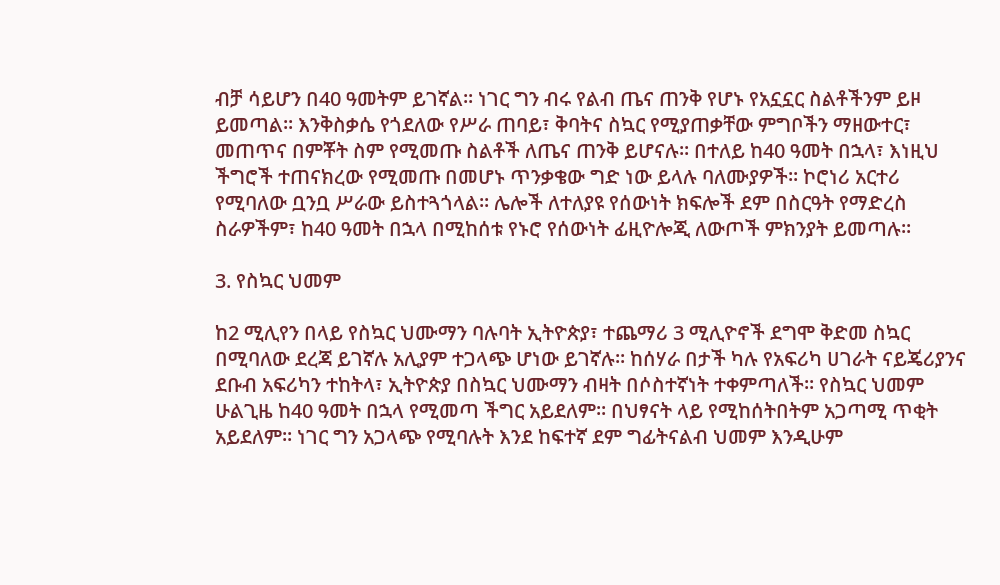ብቻ ሳይሆን በ40 ዓመትም ይገኛል፡፡ ነገር ግን ብሩ የልብ ጤና ጠንቅ የሆኑ የአኗኗር ስልቶችንም ይዞ ይመጣል፡፡ እንቅስቃሴ የጎደለው የሥራ ጠባይ፣ ቅባትና ስኳር የሚያጠቃቸው ምግቦችን ማዘውተር፣ መጠጥና በምቾት ስም የሚመጡ ስልቶች ለጤና ጠንቅ ይሆናሉ፡፡ በተለይ ከ40 ዓመት በኋላ፣ እነዚህ ችግሮች ተጠናክረው የሚመጡ በመሆኑ ጥንቃቄው ግድ ነው ይላሉ ባለሙያዎች፡፡ ኮሮነሪ አርተሪ የሚባለው ቧንቧ ሥራው ይስተጓጎላል፡፡ ሌሎች ለተለያዩ የሰውነት ክፍሎች ደም በስርዓት የማድረስ ስራዎችም፣ ከ40 ዓመት በኋላ በሚከሰቱ የኑሮ የሰውነት ፊዚዮሎጂ ለውጦች ምክንያት ይመጣሉ፡፡

3. የስኳር ህመም

ከ2 ሚሊየን በላይ የስኳር ህሙማን ባሉባት ኢትዮጵያ፣ ተጨማሪ 3 ሚሊዮኖች ደግሞ ቅድመ ስኳር በሚባለው ደረጃ ይገኛሉ አሊያም ተጋላጭ ሆነው ይገኛሉ፡፡ ከሰሃራ በታች ካሉ የአፍሪካ ሀገራት ናይጄሪያንና ደቡብ አፍሪካን ተከትላ፣ ኢትዮጵያ በስኳር ህሙማን ብዛት በሶስተኛነት ተቀምጣለች፡፡ የስኳር ህመም ሁልጊዜ ከ40 ዓመት በኋላ የሚመጣ ችግር አይደለም፡፡ በህፃናት ላይ የሚከሰትበትም አጋጣሚ ጥቂት አይደለም፡፡ ነገር ግን አጋላጭ የሚባሉት እንደ ከፍተኛ ደም ግፊትናልብ ህመም እንዲሁም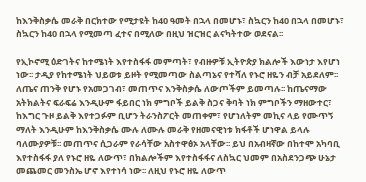ከእንቅስቃሴ መራቅ በርክተው የሚታዩት ከ40 ዓመት በኋላ በመሆኑ፣ ስኳርን ከ40 በኋላ በመሆኑ፣ ስኳርን ከ40 በኋላ የሚመጣ ፈተና በሚለው በዚህ ዝርዝር ልናካትተው ወደናል፡፡

የኢኮኖሚ ዕድገትና ከተሜነት እየተስፋፋ መምጣት፣ የብዙዎቹ ኢትዮጵያ ክልሎች እውነታ እየሆነ ነው፡፡ ታዲያ የከተሜነት ህይወቱ ይዞት የሚመጣው ስልጣኔና የተሻለ የኑሮ ዘዬን ብቻ አይደለም፡፡ ለጤና ጠንቅ የሆኑ የአመጋገብ፣ መጠጥና እንቅስቃሴ ለውጦችም ይመጣሉ፡፡ ከጤናማው አትክልትና ፍራፍሬ እንዲሁም ፋይበር ነክ ምግቦች ይልቅ ስጋና ቅባት ነክ ምግቦችን ማዘውተር፣ ከእግር ጉዞ ይልቅ እየተጋፉም ቢሆን ትራንስፖርት መጠቀም፣ የሆነለትም መኪና ላይ የሙጥኝ ማለት እንዲሁም ከእንቅስቃሴ ሙሉ ለሙሉ መራቅ የዘመናዊነቱ ክፋቶች ሆነዋል ይላሉ ባለሙያዎቹ፡፡ መጠጥና ሲጋራም የራሳቸው አስተዋፅኦ አላቸው፡፡ ይህ በአብዛኛው በከተሞ አካባቢ እየተስፋፋ ያለ የኑሮ ዘዬ ለውጥ፣ በክልሎችም እየተስፋፋና ለስኳር ህመም በአስደንጋጭ ሁኔታ መጨመር መንስኤ ሆኖ እየተነሳ ነው፡፡ ለዚህ የኑሮ ዘዬ ለውጥ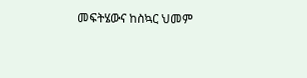መፍትሄውና ከስኳር ህመም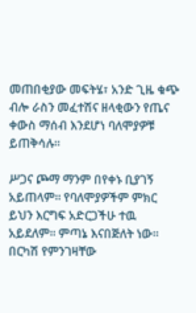መጠበቂያው መፍትሄ፣ አንድ ጊዜ ቁጭ ብሎ ራስን መፈተሽና ዘላቂውን የጤና ቀውስ ማሰብ እንደሆነ ባለሞያዎቹ ይጠቅሳሉ፡፡

ሥጋና ጮማ ማንም በየቀኑ ቢያገኝ አይጠላም፡፡ የባለሞያዎችም ምክር ይህን እርግፍ አድርጋችሁ ተዉ አይደለም፡፡ ምጣኔ እናበጅለት ነው፡፡ በርካሽ የምንገዛቸው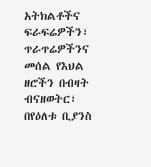አትክልቶችና ፍራፍሬዎችን፣ ጥራጥሬዎችንና መሰል የእህል ዘሮችን በብዛት ብናዘወትር፣ በየዕለቱ ቢያንስ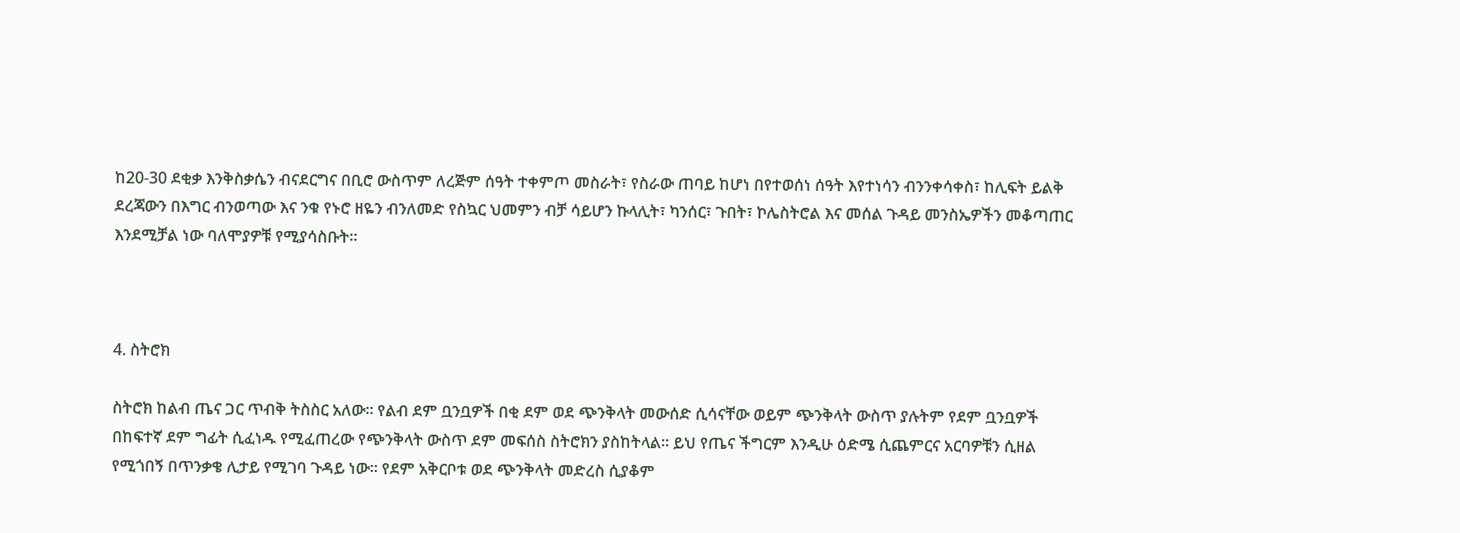ከ20-30 ደቂቃ እንቅስቃሴን ብናደርግና በቢሮ ውስጥም ለረጅም ሰዓት ተቀምጦ መስራት፣ የስራው ጠባይ ከሆነ በየተወሰነ ሰዓት እየተነሳን ብንንቀሳቀስ፣ ከሊፍት ይልቅ ደረጃውን በእግር ብንወጣው እና ንቁ የኑሮ ዘዬን ብንለመድ የስኳር ህመምን ብቻ ሳይሆን ኩላሊት፣ ካንሰር፣ ጉበት፣ ኮሌስትሮል እና መሰል ጉዳይ መንስኤዎችን መቆጣጠር እንደሚቻል ነው ባለሞያዎቹ የሚያሳስቡት፡፡



4. ስትሮክ

ስትሮክ ከልብ ጤና ጋር ጥብቅ ትስስር አለው፡፡ የልብ ደም ቧንቧዎች በቂ ደም ወደ ጭንቅላት መውሰድ ሲሳናቸው ወይም ጭንቅላት ውስጥ ያሉትም የደም ቧንቧዎች በከፍተኛ ደም ግፊት ሲፈነዱ የሚፈጠረው የጭንቅላት ውስጥ ደም መፍሰስ ስትሮክን ያስከትላል፡፡ ይህ የጤና ችግርም እንዲሁ ዕድሜ ሲጨምርና አርባዎቹን ሲዘል የሚጎበኝ በጥንቃቄ ሊታይ የሚገባ ጉዳይ ነው፡፡ የደም አቅርቦቱ ወደ ጭንቅላት መድረስ ሲያቆም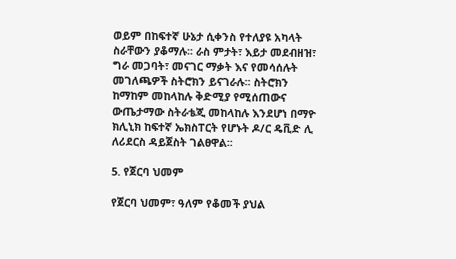ወይም በከፍተኛ ሁኔታ ሲቀንስ የተለያዩ አካላት ስራቸውን ያቆማሉ፡፡ ራስ ምታት፣ እይታ መደብዘዝ፣ ግራ መጋባት፣ መናገር ማቃት እና የመሳሰሉት መገለጫዎች ስትሮክን ይናገራሉ፡፡ ስትሮክን ከማከም መከላከሉ ቅድሚያ የሚሰጠውና ውጤታማው ስትራቴጂ መከላከሉ እንደሆነ በማዮ ክሊኒክ ከፍተኛ ኤክስፐርት የሆኑት ዶ/ር ዴቪድ ሊ ለሪደርስ ዳይጀስት ገልፀዋል፡፡

5. የጀርባ ህመም

የጀርባ ህመም፣ ዓለም የቆመች ያህል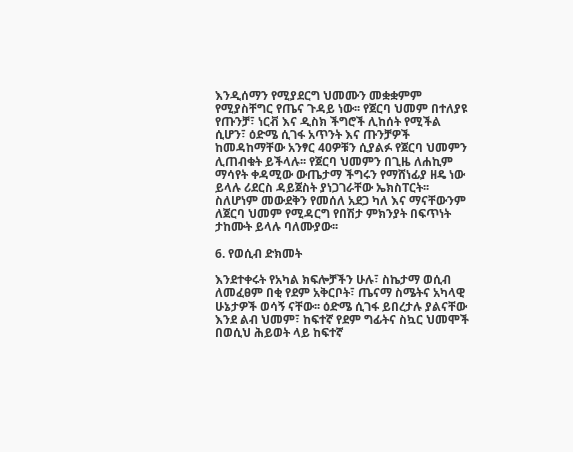እንዲሰማን የሚያደርግ ህመሙን መቋቋምም የሚያስቸግር የጤና ጉዳይ ነው፡፡ የጀርባ ህመም በተለያዩ የጡንቻ፣ ነርቭ እና ዲስክ ችግሮች ሊከሰት የሚችል ሲሆን፣ ዕድሜ ሲገፋ አጥንት እና ጡንቻዎች ከመዳከማቸው አንፃር 40ዎቹን ሲያልፉ የጀርባ ህመምን ሊጠብቁት ይችላሉ፡፡ የጀርባ ህመምን በጊዜ ለሐኪም ማሳየት ቀዳሚው ውጤታማ ችግሩን የማሸነፊያ ዘዴ ነው ይላሉ ሪደርስ ዳይጀስት ያነጋገራቸው ኤክስፐርት፡፡ ስለሆነም መውደቅን የመሰለ አደጋ ካለ እና ማናቸውንም ለጀርባ ህመም የሚዳርግ የበሽታ ምክንያት በፍጥነት ታከሙት ይላሉ ባለሙያው፡፡

6. የወሲብ ድክመት

እንደተቀሩት የአካል ክፍሎቻችን ሁሉ፣ ስኬታማ ወሲብ ለመፈፀም በቂ የደም አቅርቦት፣ ጤናማ ስሜትና አካላዊ ሁኔታዎች ወሳኝ ናቸው፡፡ ዕድሜ ሲገፋ ይበረታሉ ያልናቸው እንደ ልብ ህመም፣ ከፍተኛ የደም ግፊትና ስኳር ህመሞች በወሲህ ሕይወት ላይ ከፍተኛ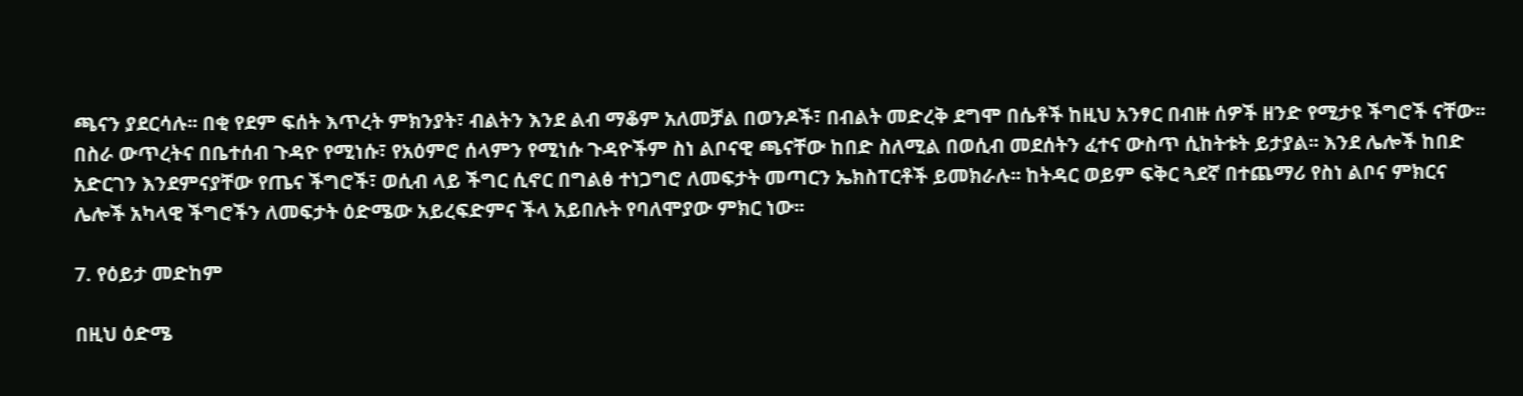ጫናን ያደርሳሉ፡፡ በቂ የደም ፍሰት እጥረት ምክንያት፣ ብልትን እንደ ልብ ማቆም አለመቻል በወንዶች፣ በብልት መድረቅ ደግሞ በሴቶች ከዚህ አንፃር በብዙ ሰዎች ዘንድ የሚታዩ ችግሮች ናቸው፡፡ በስራ ውጥረትና በቤተሰብ ጉዳዮ የሚነሱ፣ የአዕምሮ ሰላምን የሚነሱ ጉዳዮችም ስነ ልቦናዊ ጫናቸው ከበድ ስለሚል በወሲብ መደሰትን ፈተና ውስጥ ሲከትቱት ይታያል፡፡ እንደ ሌሎች ከበድ አድርገን እንደምናያቸው የጤና ችግሮች፣ ወሲብ ላይ ችግር ሲኖር በግልፅ ተነጋግሮ ለመፍታት መጣርን ኤክስፐርቶች ይመክራሉ፡፡ ከትዳር ወይም ፍቅር ጓደኛ በተጨማሪ የስነ ልቦና ምክርና ሌሎች አካላዊ ችግሮችን ለመፍታት ዕድሜው አይረፍድምና ችላ አይበሉት የባለሞያው ምክር ነው፡፡

7. የዕይታ መድከም

በዚህ ዕድሜ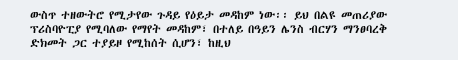ውስጥ ተዘውትሮ የሚታየው ጉዳይ የዕይታ መዳከም ነው፡፡ ይህ በልዩ መጠሪያው ፕሪስባዮፒያ የሚባለው የማየት መዳከም፣ በተለይ በዓይን ሌንስ ብርሃን ማንፀባረቅ ድክመት ጋር ተያይዞ የሚከሰት ሲሆን፣ ከዚህ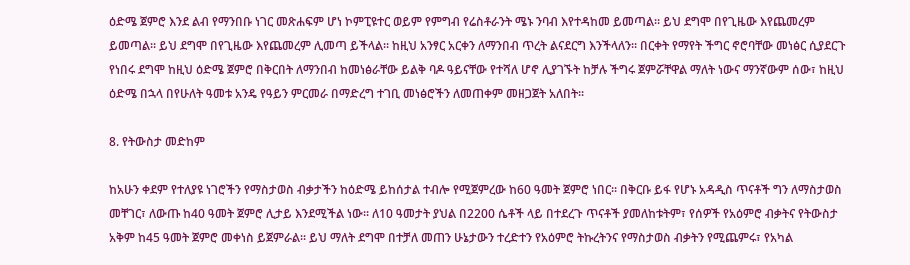ዕድሜ ጀምሮ እንደ ልብ የማንበቡ ነገር መጽሐፍም ሆነ ኮምፒዩተር ወይም የምግብ የሬስቶራንት ሜኑ ንባብ እየተዳከመ ይመጣል፡፡ ይህ ደግሞ በየጊዜው እየጨመረም ይመጣል፡፡ ይህ ደግሞ በየጊዜው እየጨመረም ሊመጣ ይችላል፡፡ ከዚህ አንፃር አርቀን ለማንበብ ጥረት ልናደርግ እንችላለን፡፡ በርቀት የማየት ችግር ኖሮባቸው መነፅር ሲያደርጉ የነበሩ ደግሞ ከዚህ ዕድሜ ጀምሮ በቅርበት ለማንበብ ከመነፅራቸው ይልቅ ባዶ ዓይናቸው የተሻለ ሆኖ ሊያገኙት ከቻሉ ችግሩ ጀምሯቸዋል ማለት ነውና ማንኛውም ሰው፣ ከዚህ ዕድሜ በኋላ በየሁለት ዓመቱ አንዴ የዓይን ምርመራ በማድረግ ተገቢ መነፅሮችን ለመጠቀም መዘጋጀት አለበት፡፡

8. የትውስታ መድከም

ከአሁን ቀደም የተለያዩ ነገሮችን የማስታወስ ብቃታችን ከዕድሜ ይከሰታል ተብሎ የሚጀምረው ከ60 ዓመት ጀምሮ ነበር፡፡ በቅርቡ ይፋ የሆኑ አዳዲስ ጥናቶች ግን ለማስታወስ መቸገር፣ ለውጡ ከ40 ዓመት ጀምሮ ሊታይ እንደሚችል ነው፡፡ ለ10 ዓመታት ያህል በ2200 ሴቶች ላይ በተደረጉ ጥናቶች ያመለከቱትም፣ የሰዎች የአዕምሮ ብቃትና የትውስታ አቅም ከ45 ዓመት ጀምሮ መቀነስ ይጀምራል፡፡ ይህ ማለት ደግሞ በተቻለ መጠን ሁኔታውን ተረድተን የአዕምሮ ትኩረትንና የማስታወስ ብቃትን የሚጨምሩ፣ የአካል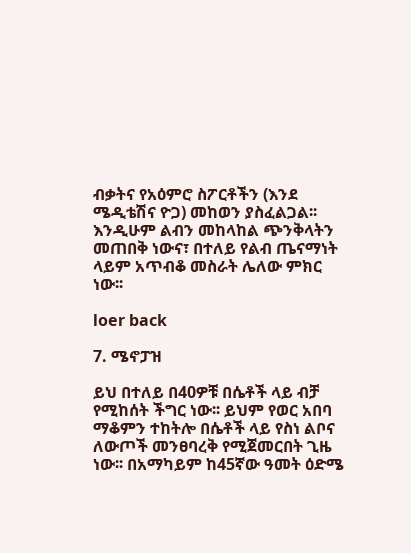ብቃትና የአዕምሮ ስፖርቶችን (እንደ ሜዲቴሽና ዮጋ) መከወን ያስፈልጋል፡፡ እንዲሁም ልብን መከላከል ጭንቅላትን መጠበቅ ነውና፣ በተለይ የልብ ጤናማነት ላይም አጥብቆ መስራት ሌለው ምክር ነው፡፡

loer back

7. ሜኖፓዝ

ይህ በተለይ በ40ዎቹ በሴቶች ላይ ብቻ የሚከሰት ችግር ነው፡፡ ይህም የወር አበባ ማቆምን ተከትሎ በሴቶች ላይ የስነ ልቦና ለውጦች መንፀባረቅ የሚጀመርበት ጊዜ ነው፡፡ በአማካይም ከ45ኛው ዓመት ዕድሜ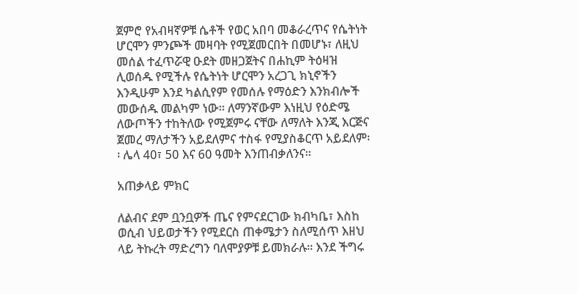ጀምሮ የአብዛኛዎቹ ሴቶች የወር አበባ መቆራረጥና የሴትነት ሆርሞን ምንጮች መዛባት የሚጀመርበት በመሆኑ፣ ለዚህ መሰል ተፈጥሯዊ ዑደት መዘጋጀትና በሐኪም ትዕዛዝ ሊወሰዱ የሚችሉ የሴትነት ሆርሞን አረጋጊ ክኒኖችን እንዲሁም እንደ ካልሲየም የመሰሉ የማዕድን እንክብሎች መውሰዱ መልካም ነው፡፡ ለማንኛውም እነዚህ የዕድሜ ለውጦችን ተከትለው የሚጀምሩ ናቸው ለማለት እንጂ እርጅና ጀመረ ማለታችን አይደለምና ተስፋ የሚያስቆርጥ አይደለም፡፡ ሌላ 40፣ 50 እና 60 ዓመት እንጠብቃለንና፡፡

አጠቃላይ ምክር

ለልብና ደም ቧንቧዎች ጤና የምናደርገው ክብካቤ፣ እስከ ወሲብ ህይወታችን የሚደርስ ጠቀሜታን ስለሚሰጥ እዘህ ላይ ትኩረት ማድረግን ባለሞያዎቹ ይመክራሉ፡፡ እንደ ችግሩ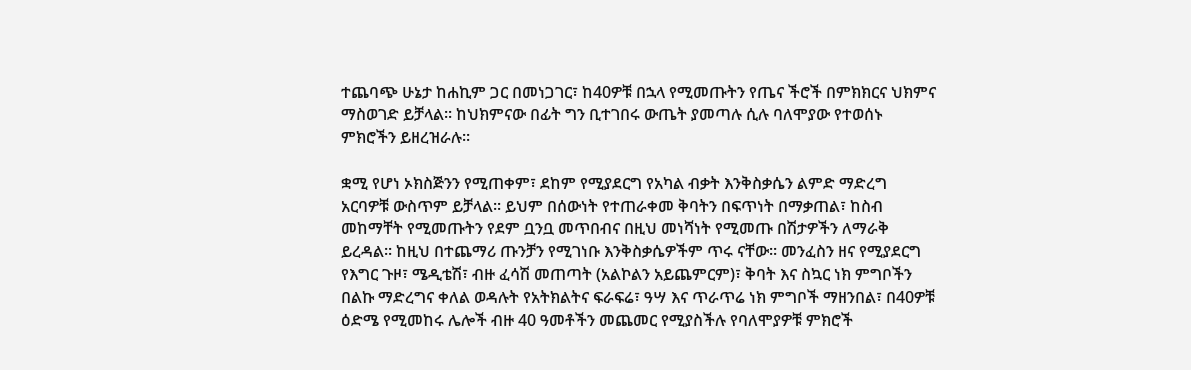ተጨባጭ ሁኔታ ከሐኪም ጋር በመነጋገር፣ ከ40ዎቹ በኋላ የሚመጡትን የጤና ችሮች በምክክርና ህክምና ማስወገድ ይቻላል፡፡ ከህክምናው በፊት ግን ቢተገበሩ ውጤት ያመጣሉ ሲሉ ባለሞያው የተወሰኑ ምክሮችን ይዘረዝራሉ፡፡

ቋሚ የሆነ ኦክስጅንን የሚጠቀም፣ ደከም የሚያደርግ የአካል ብቃት እንቅስቃሴን ልምድ ማድረግ አርባዎቹ ውስጥም ይቻላል፡፡ ይህም በሰውነት የተጠራቀመ ቅባትን በፍጥነት በማቃጠል፣ ከስብ መከማቸት የሚመጡትን የደም ቧንቧ መጥበብና በዚህ መነሻነት የሚመጡ በሽታዎችን ለማራቅ ይረዳል፡፡ ከዚህ በተጨማሪ ጡንቻን የሚገነቡ እንቅስቃሴዎችም ጥሩ ናቸው፡፡ መንፈስን ዘና የሚያደርግ የእግር ጉዞ፣ ሜዲቴሽ፣ ብዙ ፈሳሽ መጠጣት (አልኮልን አይጨምርም)፣ ቅባት እና ስኳር ነክ ምግቦችን በልኩ ማድረግና ቀለል ወዳሉት የአትክልትና ፍራፍሬ፣ ዓሣ እና ጥራጥሬ ነክ ምግቦች ማዘንበል፣ በ40ዎቹ ዕድሜ የሚመከሩ ሌሎች ብዙ 40 ዓመቶችን መጨመር የሚያስችሉ የባለሞያዎቹ ምክሮች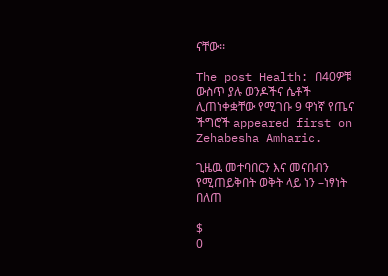ናቸው፡፡

The post Health: በ40ዎቹ ውስጥ ያሉ ወንዶችና ሴቶች ሊጠነቀቋቸው የሚገቡ 9 ዋነኛ የጤና ችግሮች appeared first on Zehabesha Amharic.

ጊዜዉ መተባበርን እና መናበብን የሚጠይቅበት ወቅት ላይ ነን –ነፃነት በለጠ

$
0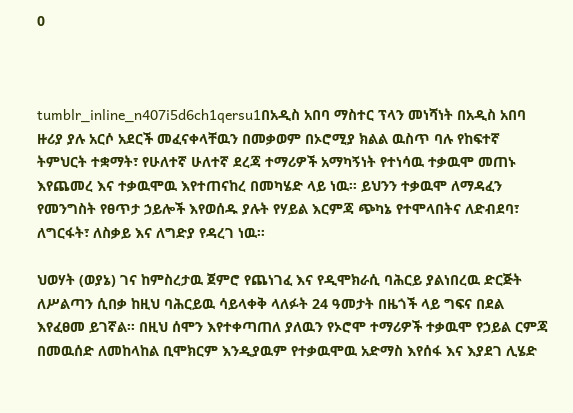0



tumblr_inline_n407i5d6ch1qersu1በአዲስ አበባ ማስተር ፕላን መነሻነት በአዲስ አበባ ዙሪያ ያሉ አርሶ አደርች መፈናቀላቸዉን በመቃወም በኦሮሚያ ክልል ዉስጥ ባሉ የከፍተኛ ትምህርት ተቋማት፣ የሁለተኛ ሁለተኛ ደረጃ ተማሪዎች አማካኝነት የተነሳዉ ተቃዉሞ መጠኑ እየጨመረ እና ተቃዉሞዉ እየተጠናከረ በመካሄድ ላይ ነዉ፡፡ ይህንን ተቃዉሞ ለማዳፈን የመንግስት የፀጥታ ኃይሎች እየወሰዱ ያሉት የሃይል እርምጃ ጭካኔ የተሞላበትና ለድብደባ፣ ለግርፋት፣ ለስቃይ እና ለግድያ የዳረገ ነዉ፡፡

ህወሃት (ወያኔ) ገና ከምስረታዉ ጀምሮ የጨነገፈ እና የዲሞክራሲ ባሕርይ ያልነበረዉ ድርጅት ለሥልጣን ሲበቃ ከዚህ ባሕርይዉ ሳይላቀቅ ላለፉት 24 ዓመታት በዜጎች ላይ ግፍና በደል እየፈፀመ ይገኛል፡፡ በዚህ ሰሞን እየተቀጣጠለ ያለዉን የኦሮሞ ተማሪዎች ተቃዉሞ የኃይል ርምጃ በመዉሰድ ለመከላከል ቢሞክርም እንዲያዉም የተቃዉሞዉ አድማስ እየሰፋ እና እያደገ ሊሄድ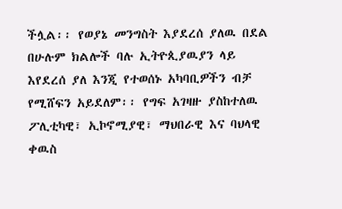ችሏል፡፡ የወያኔ መንግስት እያደረሰ ያለዉ በደል በሁሉም ክልሎች ባሉ ኢትዮጲያዉያን ላይ እየደረሰ ያለ እንጂ የተወሰኑ አካባቢዎችን ብቻ የሚሸፍን አይደለም፡፡ የግፍ አገዛዙ ያስከተለዉ ፖሊቲካዊ፣ ኢኮኖሚያዊ፣ ማህበራዊ እና ባህላዊ ቀዉስ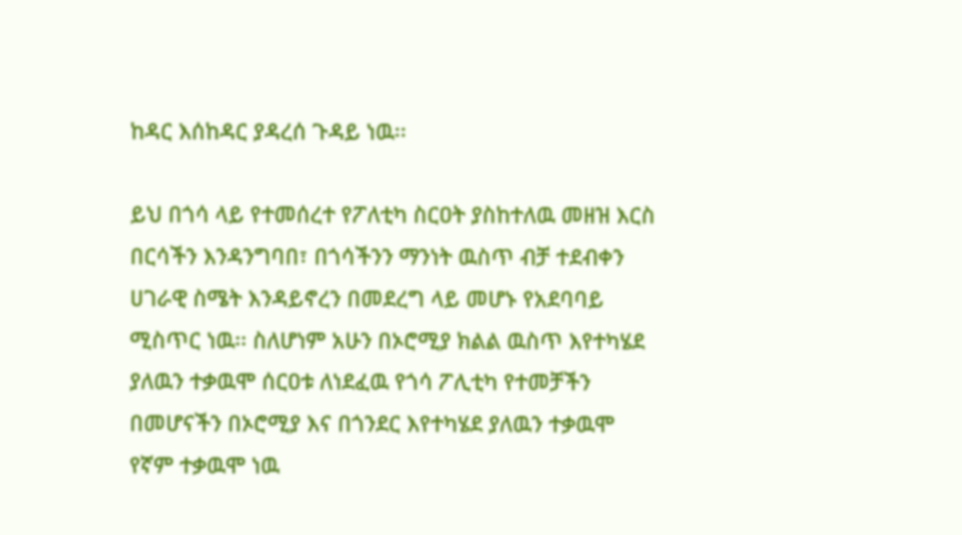ከዳር እሰከዳር ያዳረሰ ጉዳይ ነዉ፡፡

ይህ በጎሳ ላይ የተመሰረተ የፖለቲካ ስርዐት ያስከተለዉ መዘዝ እርስ በርሳችን እንዳንግባበ፣ በጎሳችንን ማንነት ዉስጥ ብቻ ተደብቀን ሀገራዊ ስሜት እንዳይኖረን በመደረግ ላይ መሆኑ የአደባባይ ሚስጥር ነዉ፡፡ ስለሆነም አሁን በኦሮሚያ ክልል ዉስጥ እየተካሄደ ያለዉን ተቃዉሞ ሰርዐቱ ለነደፈዉ የጎሳ ፖሊቲካ የተመቻችን በመሆናችን በኦሮሚያ እና በጎንደር እየተካሄደ ያለዉን ተቃዉሞ የኛም ተቃዉሞ ነዉ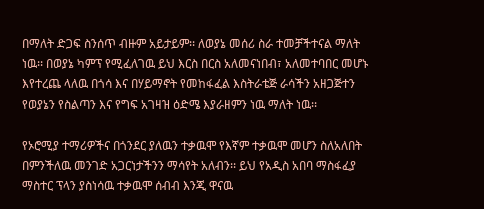በማለት ድጋፍ ስንሰጥ ብዙም አይታይም፡፡ ለወያኔ መሰሪ ስራ ተመቻችተናል ማለት ነዉ፡፡ በወያኔ ካምፕ የሚፈለገዉ ይህ እርስ በርስ አለመናነበብ፣ አለመተባበር መሆኑ እየተረጨ ላለዉ በጎሳ እና በሃይማኖት የመከፋፈል እስትራቴጅ ራሳችን አዘጋጅተን የወያኔን የስልጣን እና የግፍ አገዛዝ ዕድሜ እያራዘምን ነዉ ማለት ነዉ፡፡

የኦሮሚያ ተማሪዎችና በጎንደር ያለዉን ተቃዉሞ የእኛም ተቃዉሞ መሆን ስለአለበት በምንችለዉ መንገድ አጋርነታችንን ማሳየት አለብን፡፡ ይህ የአዲስ አበባ ማስፋፈያ ማስተር ፕላን ያስነሳዉ ተቃዉሞ ሰብብ እንጂ ዋናዉ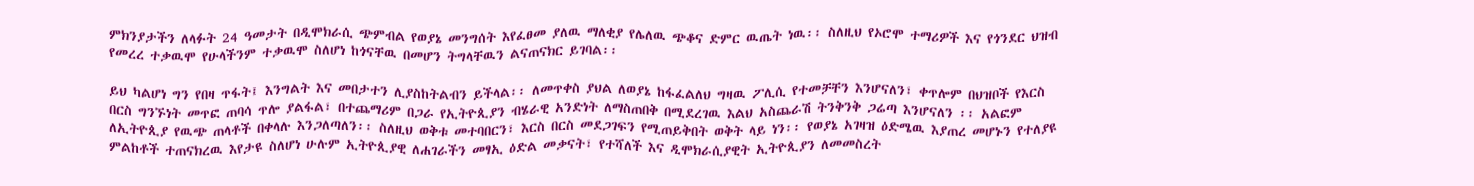ምክንያታችን ለላፉት 24 ዓመታት በዲሞክራሲ ጭምብል የወያኔ መንግሰት እየፈፀመ ያለዉ ማለቂያ የሌለዉ ጭቆና ድምር ዉጤት ነዉ፡፡ ስለዚህ የኦሮሞ ተማሪዎች እና የጎንደር ህዝብ የመረረ ተቃዉሞ የሁላችንም ተቃዉሞ ስለሆነ ከጎናቸዉ በመሆን ትግላቸዉን ልናጠናክር ይገባል፡፡

ይህ ካልሆነ ግን የበዛ ጥፋት፤ እንግልት እና መበታተን ሊያስከትልብን ይችላል፡፡ ለመጥቀስ ያህል ለወያኔ ከፋፈልለህ ግዛዉ ፖሊሲ የተመቻቸን እንሆናለን፣ ቀጥሎም በህዝቦች የእርስ በርስ ግንኙነት መጥፎ ጠባሳ ጥሎ ያልፋል፣ በተጨማሪም በጋራ የኢትዮጲያን ብሄራዊ አንድነት ለማስጠበቅ በሚደረገዉ እልህ አስጨራሽ ትንቅንቅ ጋሬጣ እንሆናለን ፡፡ አልፎም ለኢትዮጲያ የዉጭ ጠላቶች በቀላሉ እንጋለጣለን፡፡ ስለዚህ ወቅቱ መተባበርን፣ እርስ በርስ መደጋገፍን የሚጠይቅበት ወቅት ላይ ነን፡፡ የወያኔ አገዛዝ ዕድሜዉ እያጠረ መሆኑን የተለያዩ ምልከቶች ተጠናክረዉ እየታዩ ስለሆነ ሁሉም ኢትዮጲያዊ ለሐገራችን መፃኢ ዕድል መቃናት፣ የተሻለች እና ዲሞክራሲያዊት ኢትዮጲያን ለመመስረት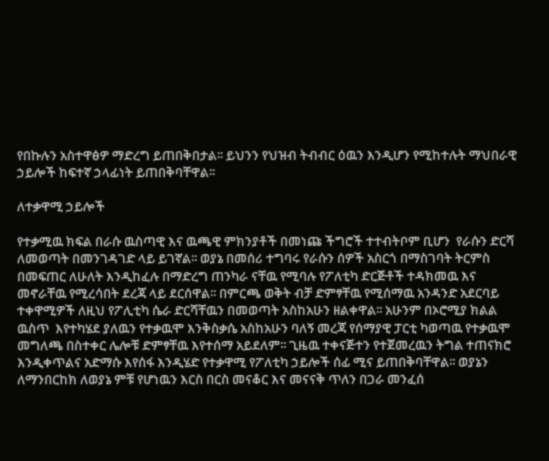የበኩሉን አስተዋፅዎ ማድረግ ይጠበቅበታል፡፡ ይህንን የህዝብ ትብብር ዕዉን እንዲሆን የሚከተሉት ማህበራዊ ኃይሎች ከፍተኛ ኃላፊነት ይጠበቅባቸዋል፡፡

ለተቃዋሚ ኃይሎች

የተቃሚዉ ክፍል በራሱ ዉስጣዊ እና ዉጫዊ ምክንያቶች በመነጩ ችግሮች ተተብትቦም ቢሆን  የራሱን ድርሻ ለመወጣት በመንገዳገድ ላይ ይገኛል፡፡ ወያኔ በመሰሪ ተግባሩ የራሱን ሰዎች አስርጎ በማስገባት ትርምስ በመፍጠር ለሁለት እንዲከፈሉ በማድረግ ጠንካራ ናቸዉ የሚባሉ የፖለቲካ ድርጅቶች ተዳክመዉ እና መኖራቸዉ የሚረሳበት ደረጃ ላይ ደርሰዋል፡፡ በምርጫ ወቅት ብቻ ድምፃቸዉ የሚሰማዉ አንዳንድ አደርባይ ተቀዋሚዎች ለዚህ የፖሊቲካ ሴራ ድርሻቸዉን በመወጣት አስከአሁን ዘልቀዋል፡፡ አሁንም በኦሮሚያ ክልል ዉስጥ  እየተካሄደ ያለዉን የተቃዉሞ እንቅስቃሴ አስከአሁን ባለኝ መረጃ የሰማያዊ ፓርቲ ካወጣዉ የተቃዉሞ መግለጫ በስተቀር ሌሎቹ ድምፃቸዉ እየተሰማ አይደለም፡፡ ጊዜዉ ተቀናጅተን የተጀመረዉን ትግል ተጠናክሮ እንዲቀጥልና አድማሱ እየሰፋ እንዲሄድ የተቃዋሚ የፖለቲካ ኃይሎች ሰፊ ሚና ይጠበቅባቸዋል፡፡ ወያኔን ለማንበርከክ ለወያኔ ምቹ የሆነዉን እርስ በርስ መናቆር እና መናናቅ ጥለን በጋራ መንፈሰ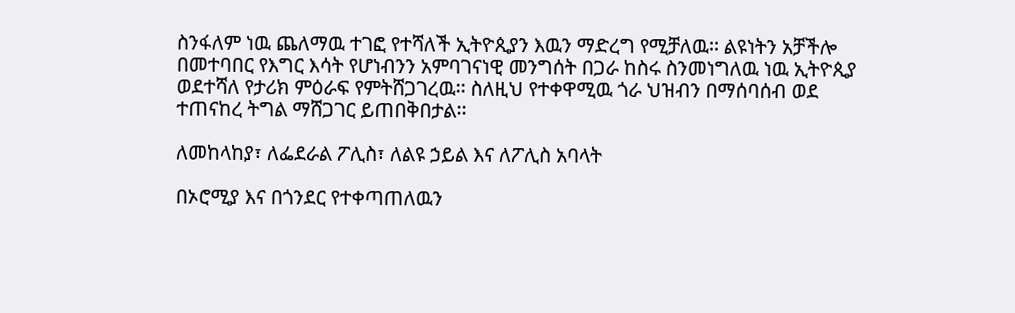ስንፋለም ነዉ ጨለማዉ ተገፎ የተሻለች ኢትዮጲያን እዉን ማድረግ የሚቻለዉ፡፡ ልዩነትን አቻችሎ በመተባበር የእግር እሳት የሆነብንን አምባገናነዊ መንግሰት በጋራ ከስሩ ስንመነግለዉ ነዉ ኢትዮጲያ ወደተሻለ የታሪክ ምዕራፍ የምትሸጋገረዉ፡፡ ስለዚህ የተቀዋሚዉ ጎራ ህዝብን በማሰባሰብ ወደ ተጠናከረ ትግል ማሸጋገር ይጠበቅበታል፡፡

ለመከላከያ፣ ለፌደራል ፖሊስ፣ ለልዩ ኃይል እና ለፖሊስ አባላት

በኦሮሚያ እና በጎንደር የተቀጣጠለዉን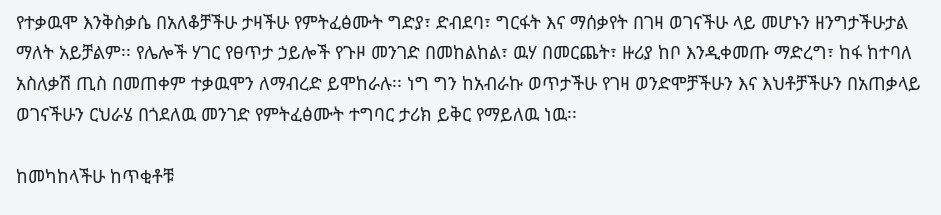የተቃዉሞ እንቅስቃሴ በአለቆቻችሁ ታዛችሁ የምትፈፅሙት ግድያ፣ ድብደባ፣ ግርፋት እና ማሰቃየት በገዛ ወገናችሁ ላይ መሆኑን ዘንግታችሁታል ማለት አይቻልም፡፡ የሌሎች ሃገር የፀጥታ ኃይሎች የጉዞ መንገድ በመከልከል፣ ዉሃ በመርጨት፣ ዙሪያ ከቦ እንዲቀመጡ ማድረግ፣ ከፋ ከተባለ አስለቃሽ ጢስ በመጠቀም ተቃዉሞን ለማብረድ ይሞከራሉ፡፡ ነግ ግን ከአብራኩ ወጥታችሁ የገዛ ወንድሞቻችሁን እና እህቶቻችሁን በአጠቃላይ ወገናችሁን ርህራሄ በጎደለዉ መንገድ የምትፈፅሙት ተግባር ታሪክ ይቅር የማይለዉ ነዉ፡፡

ከመካከላችሁ ከጥቂቶቹ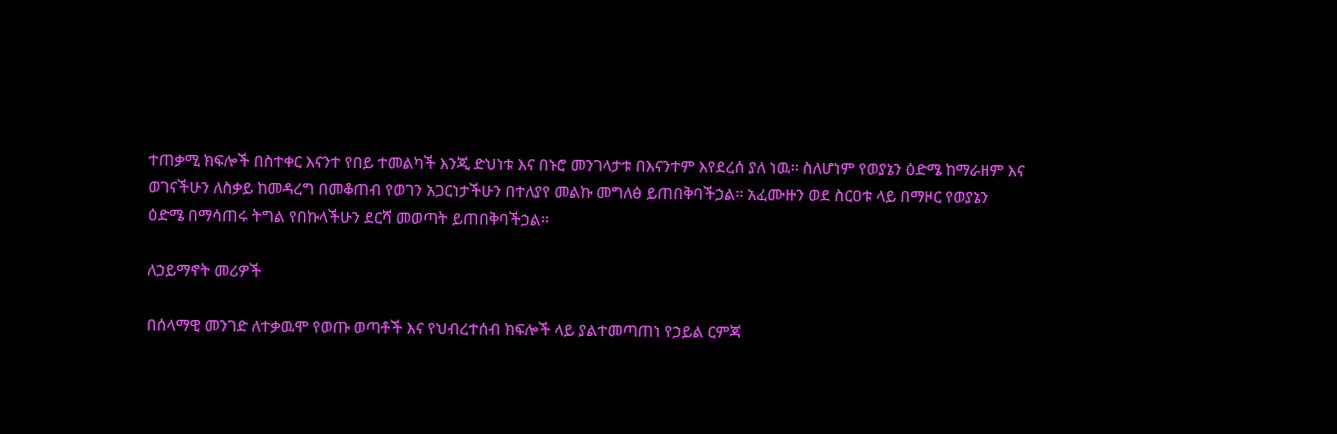ተጠቃሚ ክፍሎች በስተቀር እናንተ የበይ ተመልካች እንጂ ድህነቱ እና በኑሮ መንገላታቱ በእናንተም እየደረሰ ያለ ነዉ፡፡ ስለሆነም የወያኔን ዕድሜ ከማራዘም እና ወገናችሁን ለስቃይ ከመዳረግ በመቆጠብ የወገን አጋርነታችሁን በተለያየ መልኩ መግለፅ ይጠበቅባችኃል፡፡ አፈሙዙን ወደ ስርዐቱ ላይ በማዞር የወያኔን ዕድሜ በማሳጠሩ ትግል የበኩላችሁን ደርሻ መወጣት ይጠበቅባችኃል፡፡

ለኃይማኖት መሪዎች

በሰላማዊ መንገድ ለተቃዉሞ የወጡ ወጣቶች እና የህብረተሰብ ክፍሎች ላይ ያልተመጣጠነ የኃይል ርምጃ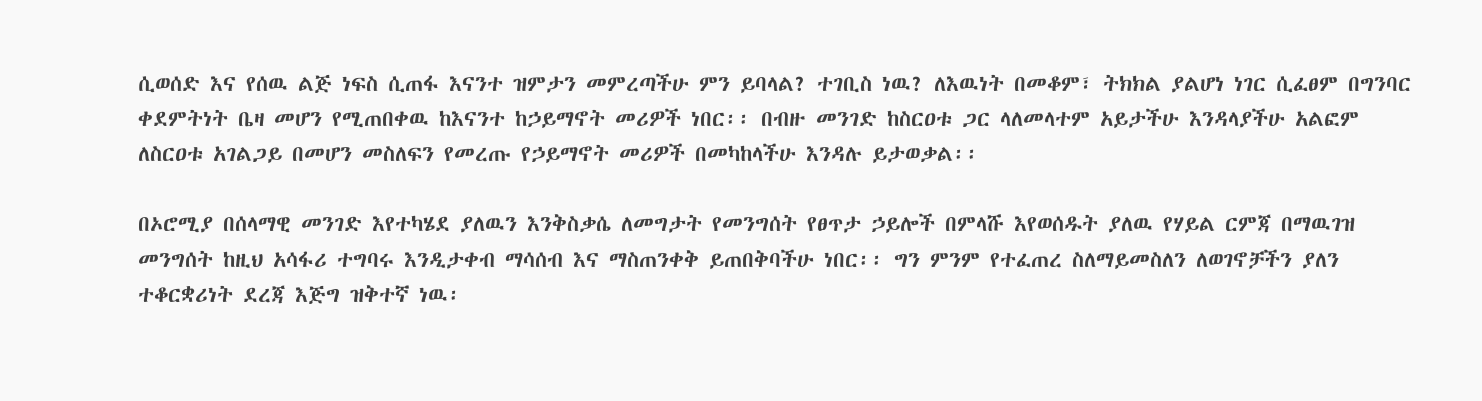ሲወሰድ እና የሰዉ ልጅ ነፍስ ሲጠፋ እናንተ ዝምታን መምረጣችሁ ምን ይባላል? ተገቢስ ነዉ? ለእዉነት በመቆም፣ ትክክል ያልሆነ ነገር ሲፈፀም በግንባር ቀደምትነት ቤዛ መሆን የሚጠበቀዉ ከእናንተ ከኃይማኖት መሪዎች ነበር፡፡ በብዙ መንገድ ከስርዐቱ ጋር ላለመላተም አይታችሁ እንዳላያችሁ አልፎም ለስርዐቱ አገልጋይ በመሆን መስለፍን የመረጡ የኃይማኖት መሪዎች በመካከላችሁ እንዳሉ ይታወቃል፡፡

በኦሮሚያ በሰላማዊ መንገድ እየተካሄደ ያለዉን እንቅስቃሴ ለመግታት የመንግሰት የፀጥታ ኃይሎች በምላሹ እየወሰዱት ያለዉ የሃይል ርምጃ በማዉገዝ መንግሰት ከዚህ አሳፋሪ ተግባሩ እንዲታቀብ ማሳሰብ እና ማስጠንቀቅ ይጠበቅባችሁ ነበር፡፡ ግን ምንም የተፈጠረ ስለማይመስለን ለወገኖቻችን ያለን ተቆርቋሪነት ደረጃ እጅግ ዝቅተኛ ነዉ፡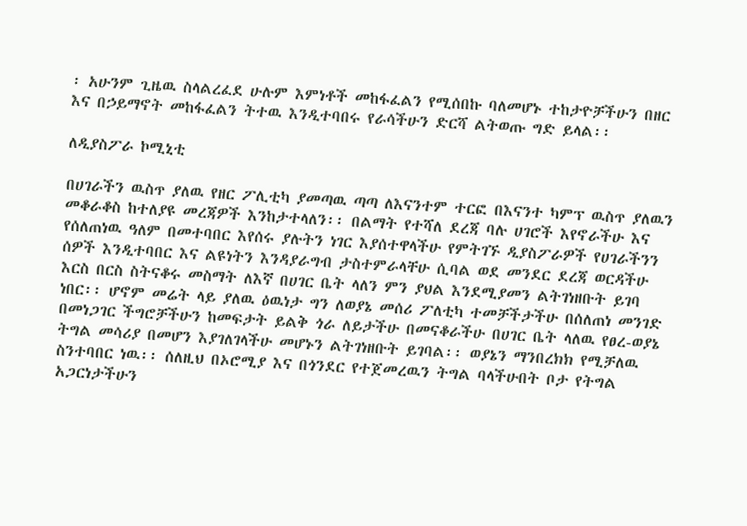፡ አሁንም ጊዜዉ ስላልረፈደ ሁሉም እምነቶች መከፋፈልን የሚሰበኩ ባለመሆኑ ተከታዮቻችሁን በዘር እና በኃይማኖት መከፋፈልን ትተዉ እንዲተባበሩ የራሳችሁን ድርሻ ልትወጡ ግድ ይላል፡፡

ለዲያስፖራ ኮሚኒቲ

በሀገራችን ዉስጥ ያለዉ የዘር ፖሊቲካ ያመጣዉ ጣጣ ለእናንተም ተርፎ በእናንተ ካምፕ ዉስጥ ያለዉን መቆራቆስ ከተለያዩ መረጃዎች እንከታተላለን፡፡ በልማት የተሻለ ደረጃ ባሉ ሀገሮች እየኖራችሁ እና የሰለጠነዉ ዓለም በመተባበር እየሰሩ ያሉትን ነገር እያሰተዋላችሁ የምትገኙ ዲያስፖራዎች የሀገራችንን ሰዎች እንዲተባበር እና ልዩነትን እንዳያራግብ ታስተምራላቸሁ ሲባል ወደ መንደር ደረጃ ወርዳችሁ እርስ በርስ ስትናቆሩ መስማት ለእኛ በሀገር ቤት ላለን ምን ያህል እንደሚያመን ልትገነዘቡት ይገባ ነበር፡፡ ሆኖም መሬት ላይ ያለዉ ዕዉነታ ግን ለወያኔ መሰሪ ፖለቲካ ተመቻችታችሁ በሰለጠነ መንገድ በመነጋገር ችግሮቻችሁን ከመፍታት ይልቅ ጎራ ለይታችሁ በመናቆራችሁ በሀገር ቤት ላለዉ የፀረ-ወያኔ ትግል መሳሪያ በመሆን እያገለገላችሁ መሆኑን ልትገነዘቡት ይገባል፡፡ ወያኔን ማንበረክክ የሚቻለዉ ስንተባበር ነዉ፡፡ ሰለዚህ በኦሮሚያ እና በጎንደር የተጀመረዉን ትግል ባላችሁበት ቦታ የትግል አጋርነታችሁን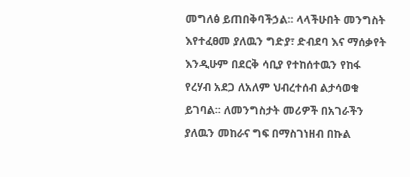መግለፅ ይጠበቅባችኃል፡፡ ላላችሁበት መንግስት እየተፈፀመ ያለዉን ግድያ፣ ድብደባ እና ማሰቃየት እንዲሁም በደርቅ ሳቢያ የተከሰተዉን የከፋ የረሃብ አደጋ ለአለም ህብረተሰብ ልታሳወቁ ይገባል፡፡ ለመንግስታት መሪዎች በአገራችን ያለዉን መከራና ግፍ በማስገነዘብ በኩል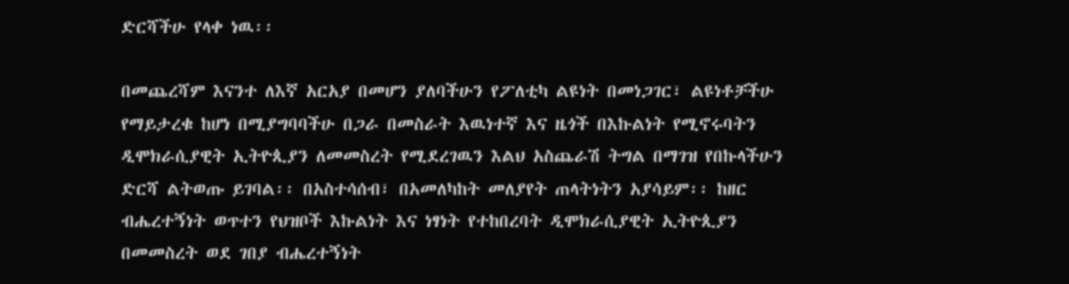ድርሻችሁ የላቀ ነዉ፡፡

በመጨረሻም እናንተ ለእኛ አርአያ በመሆን ያለባችሁን የፖለቲካ ልዩነት በመነጋገር፣ ልዩነቶቻችሁ የማይታረቁ ከሆነ በሚያግባባችሁ በጋራ በመስራት እዉነተኛ እና ዜጎች በእኩልነት የሚኖሩባትን ዲሞክራሲያዊት ኢትዮጲያን ለመመስረት የሚደረገዉን እልህ አስጨራሽ ትግል በማገዝ የበኩላችሁን ድርሻ ልትወጡ ይገባል፡፡ በአስተሳሰብ፣ በአመለካከት መለያየት ጠላትነትን አያሳይም፡፡ ከዘር ብሔረተኝነት ወጥተን የህዝቦች እኩልነት እና ነፃነት የተከበረባት ዲሞክራሲያዊት ኢትዮጲያን በመመስረት ወደ ገበያ ብሔረተኝነት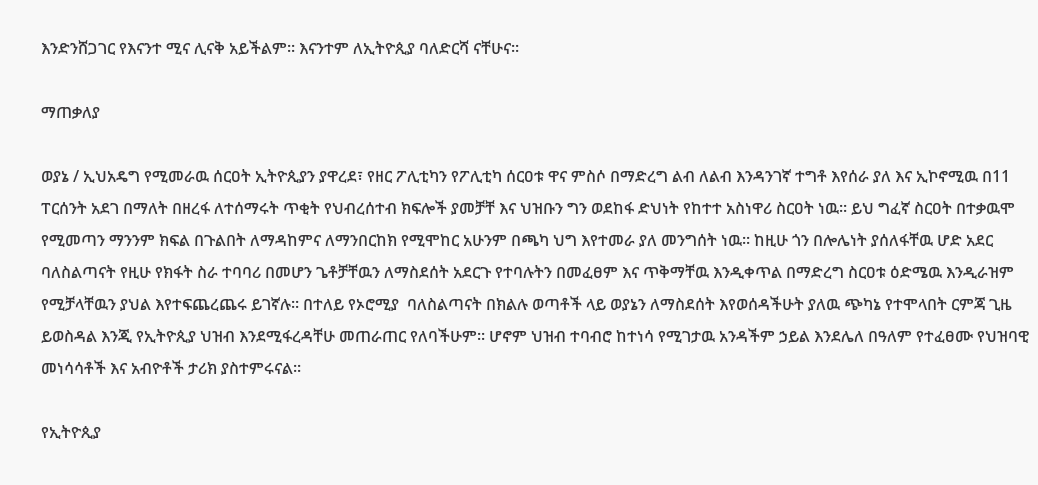እንድንሸጋገር የእናንተ ሚና ሊናቅ አይችልም፡፡ እናንተም ለኢትዮጲያ ባለድርሻ ናቸሁና፡፡

ማጠቃለያ

ወያኔ / ኢህአዴግ የሚመራዉ ሰርዐት ኢትዮጲያን ያዋረደ፣ የዘር ፖሊቲካን የፖሊቲካ ሰርዐቱ ዋና ምስሶ በማድረግ ልብ ለልብ እንዳንገኛ ተግቶ እየሰራ ያለ እና ኢኮኖሚዉ በ11 ፐርሰንት አደገ በማለት በዘረፋ ለተሰማሩት ጥቂት የህብረሰተብ ክፍሎች ያመቻቸ እና ህዝቡን ግን ወደከፋ ድህነት የከተተ አስነዋሪ ስርዐት ነዉ፡፡ ይህ ግፈኛ ስርዐት በተቃዉሞ የሚመጣን ማንንም ክፍል በጉልበት ለማዳከምና ለማንበርከክ የሚሞከር አሁንም በጫካ ህግ እየተመራ ያለ መንግሰት ነዉ፡፡ ከዚሁ ጎን በሎሌነት ያሰለፋቸዉ ሆድ አደር ባለስልጣናት የዚሁ የክፋት ስራ ተባባሪ በመሆን ጌቶቻቸዉን ለማስደሰት አደርጉ የተባሉትን በመፈፀም እና ጥቅማቸዉ እንዲቀጥል በማድረግ ስርዐቱ ዕድሜዉ እንዲራዝም የሚቻላቸዉን ያህል እየተፍጨረጨሩ ይገኛሉ፡፡ በተለይ የኦሮሚያ  ባለስልጣናት በክልሉ ወጣቶች ላይ ወያኔን ለማስደሰት እየወሰዳችሁት ያለዉ ጭካኔ የተሞላበት ርምጃ ጊዜ ይወስዳል እንጂ የኢትዮጲያ ህዝብ እንደሚፋረዳቸሁ መጠራጠር የለባችሁም፡፡ ሆኖም ህዝብ ተባብሮ ከተነሳ የሚገታዉ አንዳችም ኃይል እንደሌለ በዓለም የተፈፀሙ የህዝባዊ መነሳሳቶች እና አብዮቶች ታሪክ ያስተምሩናል፡፡

የኢትዮጲያ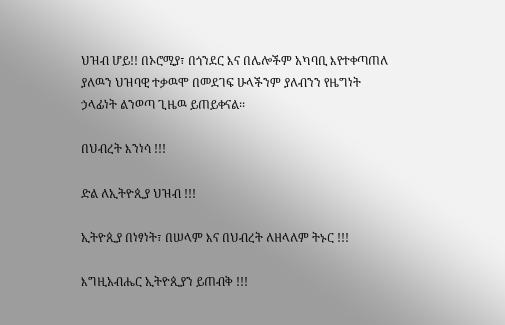ህዝብ ሆይ!! በኦሮሚያ፣ በጎንደር እና በሌሎችም አካባቢ እየተቀጣጠለ ያለዉን ህዝባዊ ተቃዉሞ በመደገፍ ሁላችንም ያለብንን የዜግነት ኃላፊነት ልንወጣ ጊዜዉ ይጠይቀናል፡፡

በህብረት እንነሳ !!!

ድል ለኢትዮጲያ ህዝብ !!!

ኢትዮጲያ በነፃነት፣ በሠላም እና በህብረት ለዘላለም ትኑር !!!

እግዚአብሔር ኢትዮጲያን ይጠብቅ !!!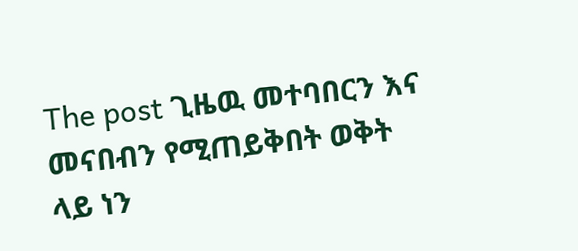The post ጊዜዉ መተባበርን እና መናበብን የሚጠይቅበት ወቅት ላይ ነን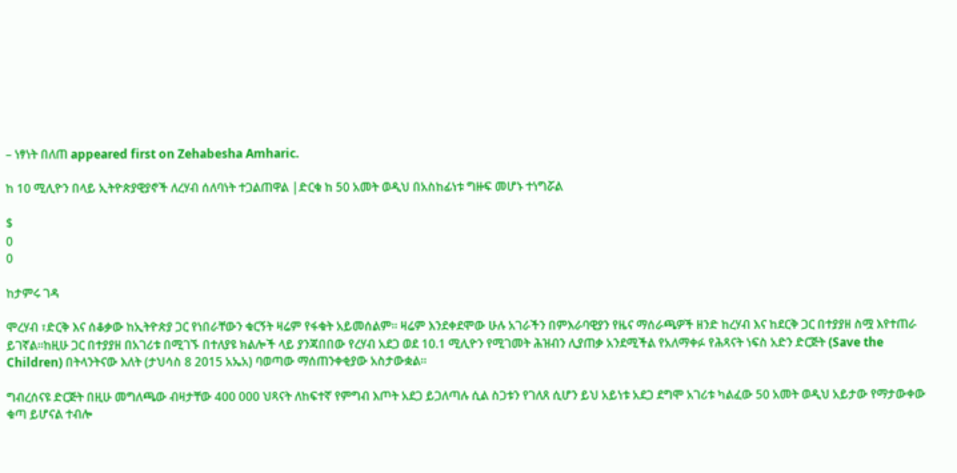– ነፃነት በለጠ appeared first on Zehabesha Amharic.

ከ 10 ሚሊዮን በላይ ኢትዮጵያዊያኖች ለረሃብ ሰለባነት ተጋልጠዋል |ድርቁ ከ 50 አመት ወዲህ በአስከፊነቱ ግዙፍ መሆኑ ተነግሯል

$
0
0

ከታምሩ ገዳ

ሞረሃብ ፣ድርቅ እና ሰቆቃው ከኢትዮጵያ ጋር የነበራቸውን ቁርኝት ዛሬም የፋቁት አይመሰልም። ዛሬም እንደቀደሞው ሁሉ አገራችን በምእራባዊያን የዜና ማሰራጫዎች ዘንድ ከረሃብ እና ከደርቅ ጋር በተያያዘ ስሟ እየተጠራ ይገኛል።ከዚሁ ጋር በተያያዘ በአገሪቱ በሚገኙ በተለያዩ ክልሎች ላይ ያንጃበበው የረሃብ አደጋ ወደ 10.1 ሚሊዮን የሚገመት ሕዝብን ሊያጠቃ አንደሚችል የአለማቀፉ የሕጻናት ነፍስ አድን ድርጅት (Save the Children) በትላንትናው እለት (ታህሳስ 8 2015 አኤአ) ባወጣው ማሰጠንቀቂያው አስታውቋል።

ግብረሰናዩ ድርጅት በዚሁ መግለጫው ብዛታቸው 400 000 ህጻናት ለከፍተኛ የምግብ እጦት አደጋ ይጋለጣሉ ሲል ስጋቱን የገለጸ ሲሆን ይህ አይነቱ አደጋ ደግሞ አገሪቱ ካልፈው 50 አመት ወዲህ አይታው የማታውቀው ቁጣ ይሆናል ተብሎ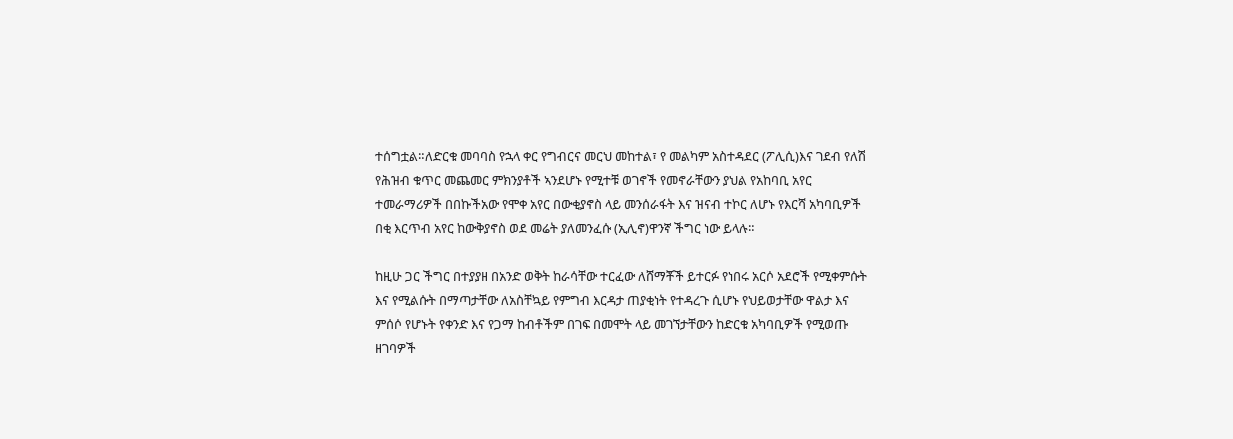ተሰግቷል።ለድርቁ መባባስ የኋላ ቀር የግብርና መርህ መከተል፣ የ መልካም አስተዳደር (ፖሊሲ)እና ገደብ የለሽ የሕዝብ ቁጥር መጨመር ምክንያቶች ኣንደሆኑ የሚተቹ ወገኖች የመኖራቸውን ያህል የአከባቢ አየር ተመራማሪዎች በበኩችአው የሞቀ አየር በውቂያኖስ ላይ መንሰራፋት እና ዝናብ ተኮር ለሆኑ የእርሻ አካባቢዎች በቂ እርጥብ አየር ከውቅያኖስ ወደ መሬት ያለመንፈሱ (ኢሊኖ)ዋንኛ ችግር ነው ይላሉ።

ከዚሁ ጋር ችግር በተያያዘ በአንድ ወቅት ከራሳቸው ተርፈው ለሸማቾች ይተርፉ የነበሩ አርሶ አደሮች የሚቀምሱት እና የሚልሱት በማጣታቸው ለአስቸኳይ የምግብ እርዳታ ጠያቂነት የተዳረጉ ሲሆኑ የህይወታቸው ዋልታ እና ምሰሶ የሆኑት የቀንድ እና የጋማ ከብቶችም በገፍ በመሞት ላይ መገኘታቸውን ከድርቁ አካባቢዎች የሚወጡ ዘገባዎች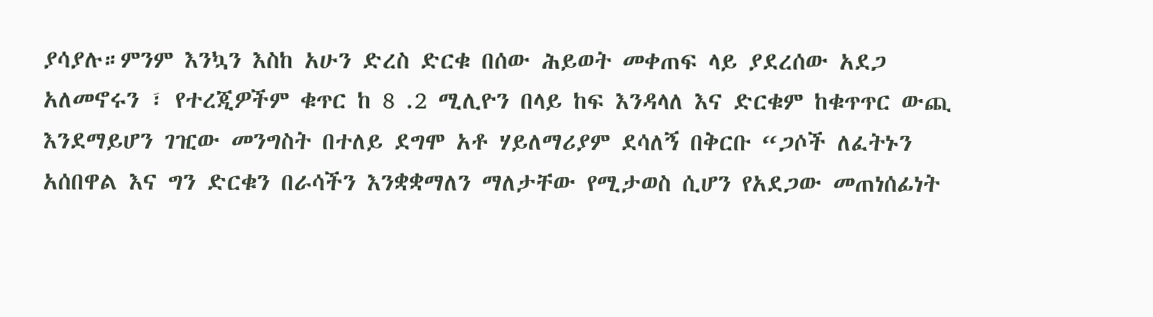ያሳያሉ።ምንም እንኳን እስከ አሁን ድረስ ድርቁ በሰው ሕይወት መቀጠፍ ላይ ያደረሰው አደጋ አለመኖሩን ፣ የተረጂዎችም ቁጥር ከ 8 .2 ሚሊዮን በላይ ከፍ እንዳላለ እና ድርቁም ከቁጥጥር ውጪ እንደማይሆን ገዢው መንግስት በተለይ ደግሞ አቶ ሃይለማሪያም ደሳለኝ በቅርቡ “ጋሶች ለፈትኑን አሰበዋል እና ግን ድርቁን በራሳችን እንቋቋማለን ማለታቸው የሚታወስ ሲሆን የአደጋው መጠነሰፊነት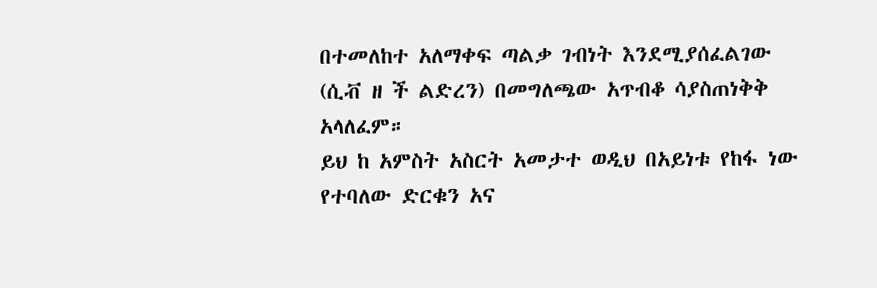በተመለከተ አለማቀፍ ጣልቃ ገብነት እንደሚያሰፈልገው (ሲቭ ዘ ች ልድረን) በመግለጫው አጥብቆ ሳያስጠነቅቅ አላለፈም።
ይህ ከ አምስት አስርት አመታተ ወዲህ በአይነቱ የከፋ ነው የተባለው ድርቁን አና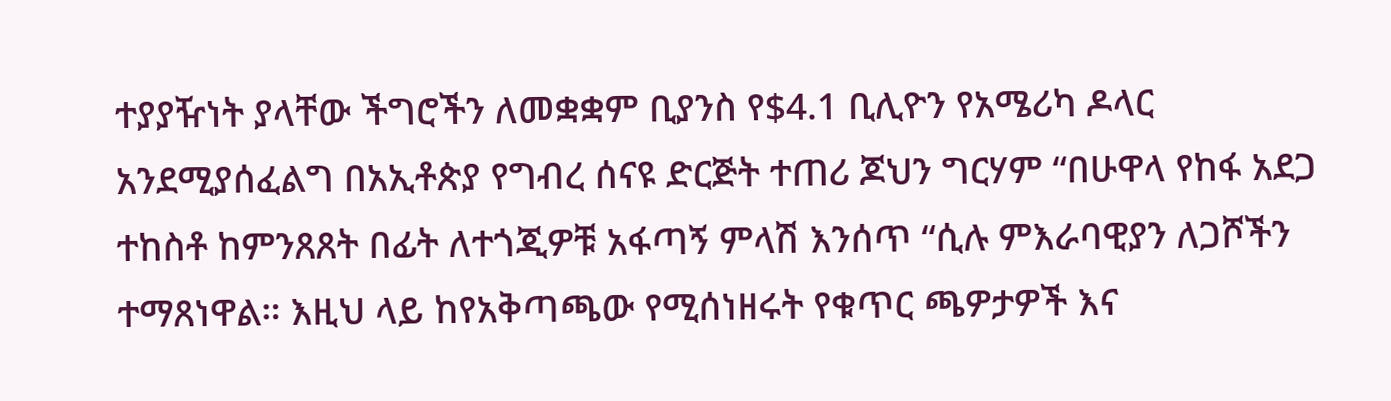ተያያዥነት ያላቸው ችግሮችን ለመቋቋም ቢያንስ የ$4.1 ቢሊዮን የአሜሪካ ዶላር አንደሚያሰፈልግ በአኢቶጵያ የግብረ ሰናዩ ድርጅት ተጠሪ ጆህን ግርሃም “በሁዋላ የከፋ አደጋ ተከስቶ ከምንጸጸት በፊት ለተጎጂዎቹ አፋጣኝ ምላሽ እንሰጥ “ሲሉ ምእራባዊያን ለጋሾችን ተማጸነዋል። እዚህ ላይ ከየአቅጣጫው የሚሰነዘሩት የቁጥር ጫዎታዎች እና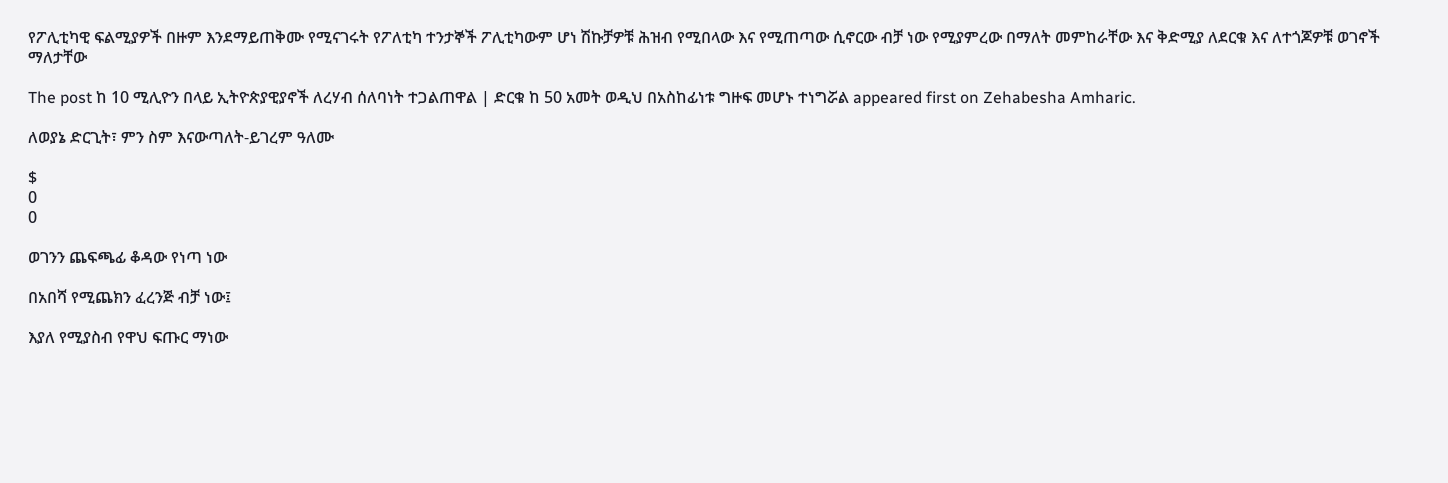የፖሊቲካዊ ፍልሚያዎች በዙም እንደማይጠቅሙ የሚናገሩት የፖለቲካ ተንታኞች ፖሊቲካውም ሆነ ሽኩቻዎቹ ሕዝብ የሚበላው እና የሚጠጣው ሲኖርው ብቻ ነው የሚያምረው በማለት መምከራቸው እና ቅድሚያ ለደርቁ እና ለተጎጆዎቹ ወገኖች ማለታቸው

The post ከ 10 ሚሊዮን በላይ ኢትዮጵያዊያኖች ለረሃብ ሰለባነት ተጋልጠዋል | ድርቁ ከ 50 አመት ወዲህ በአስከፊነቱ ግዙፍ መሆኑ ተነግሯል appeared first on Zehabesha Amharic.

ለወያኔ ድርጊት፣ ምን ስም እናውጣለት-ይገረም ዓለሙ

$
0
0

ወገንን ጨፍጫፊ ቆዳው የነጣ ነው

በአበሻ የሚጨክን ፈረንጅ ብቻ ነው፤

እያለ የሚያስብ የዋህ ፍጡር ማነው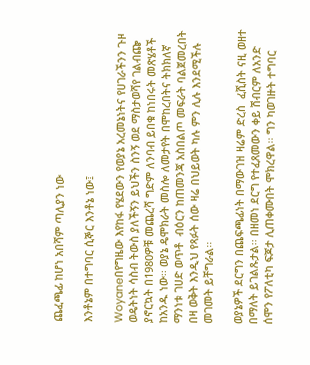ጨፈጫፊ ከሆነ አበሻም ጣሊያን ነው

እንቶኔም በተግባር ሲኞር እንቶኔ ነው፤

Woyaneበየግዜው እየከፋ የሄደውን የወያኔ አረመኔነትና የሀገራችንን ጉዞ ወዴትነት ሳስብ ትውስ ያለችኝን ይህችን ስንኝ ወደ ማስታወሻየ ገልብጬ ያኖርኳት በ1980ዎቹ መጨረሻ ግድም ለንባብ ይበቁ ከነበሩት መጽሄቶች ከአንዱ ነው፡፡ ወያኔ ዴሞክራት መስሎ ለመታየት በሞከረበትና ትክክለኛ ማንነቱ ገሀድ ወጥቶ  ብዕርን ከጠመንጃ አስበልጦ መፍራት ባልጀመረበት በዛ ወቅት እንዲህ የጻፉት ሰው ዛሬ በህይወት ካሉ ምን ሊሉ እንደሚችሉ መገመት ይቸግራል፡፡

ወያኔዎች ደርግን በጨፍጫፊነት በማውገዝ ዛሬም ድረስ  ፈሺስት ናዚ ወዘተ በማለት ይገልጹታል፡፡ በዘመነ ደርግ የተፈጸመውን ቀይ ሽብርም ለአንድ ሰሞን የፖለቲካ ፍጆታ ሊጠቀሙበት ሞክረዋል፡፡ ግን ካወገዙት ተግባር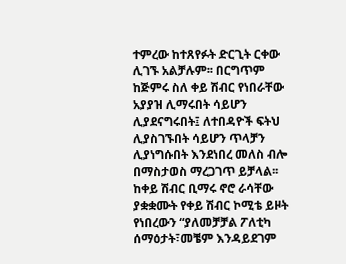ተምረው ከተጸየፉት ድርጊት ርቀው ሊገኙ አልቻሉም፡፡ በርግጥም ከጅምሩ ስለ ቀይ ሽብር የነበራቸው አያያዝ ሊማሩበት ሳይሆን ሊያደናግሩበት፤ ለተበዳዮች ፍትህ ሊያስገኙበት ሳይሆን ጥላቻን ሊያነግሱበት እንደነበረ መለስ ብሎ በማስታወስ ማረጋገጥ ይቻላል፡፡  ከቀይ ሽብር ቢማሩ ኖሮ ራሳቸው ያቋቋሙት የቀይ ሽብር ኮሚቴ ይዞት የነበረውን “ያለመቻቻል ፖለቲካ ሰማዕታት፣መቼም እንዳይደገም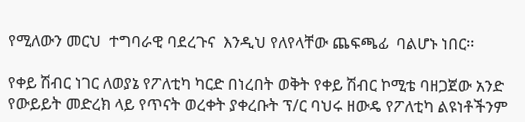የሚለውን መርህ  ተግባራዊ ባደረጉና  እንዲህ የለየላቸው ጨፍጫፊ  ባልሆኑ ነበር፡፡

የቀይ ሽብር ነገር ለወያኔ የፖለቲካ ካርድ በነረበት ወቅት የቀይ ሽብር ኮሚቴ ባዘጋጀው አንድ የውይይት መድረክ ላይ የጥናት ወረቀት ያቀረቡት ፕ/ር ባህሩ ዘውዴ የፖለቲካ ልዩነቶችንም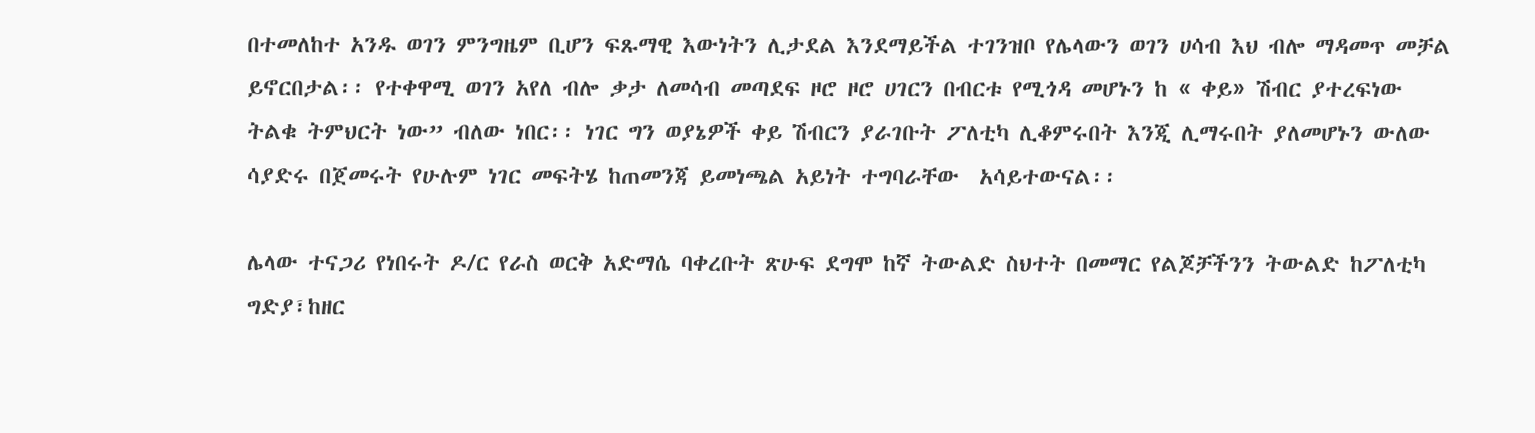በተመለከተ አንዱ ወገን ምንግዜም ቢሆን ፍጹማዊ እውነትን ሊታደል እንደማይችል ተገንዝቦ የሌላውን ወገን ሀሳብ እህ ብሎ ማዳመጥ መቻል ይኖርበታል፡፡ የተቀዋሚ ወገን አየለ ብሎ ቃታ ለመሳብ መጣደፍ ዞሮ ዞሮ ሀገርን በብርቱ የሚጎዳ መሆኑን ከ « ቀይ» ሽብር ያተረፍነው ትልቁ ትምህርት ነው” ብለው ነበር፡፡ ነገር ግን ወያኔዎች ቀይ ሽብርን ያራገቡት ፖለቲካ ሊቆምሩበት እንጂ ሊማሩበት ያለመሆኑን ውለው ሳያድሩ በጀመሩት የሁሉም ነገር መፍትሄ ከጠመንጃ ይመነጫል አይነት ተግባራቸው  አሳይተውናል፡፡

ሌላው ተናጋሪ የነበሩት ዶ/ር የራስ ወርቅ አድማሴ ባቀረቡት ጽሁፍ ደግሞ ከኛ ትውልድ ስህተት በመማር የልጆቻችንን ትውልድ ከፖለቲካ ግድያ፣ከዘር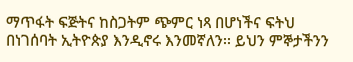ማጥፋት ፍጅትና ከስጋትም ጭምር ነጻ በሆነችና ፍትህ በነገሰባት ኢትዮጵያ እንዲኖሩ እንመኛለን፡፡ ይህን ምኞታችንን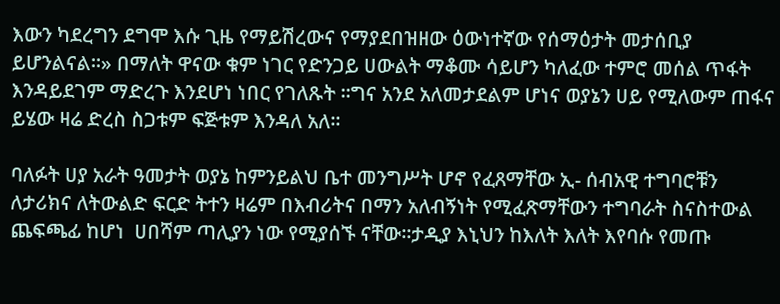እውን ካደረግን ደግሞ እሱ ጊዜ የማይሽረውና የማያደበዝዘው ዕውነተኛው የሰማዕታት መታሰቢያ ይሆንልናል፡፡» በማለት ዋናው ቁም ነገር የድንጋይ ሀውልት ማቆሙ ሳይሆን ካለፈው ተምሮ መሰል ጥፋት እንዳይደገም ማድረጉ እንደሆነ ነበር የገለጹት ፡፡ግና አንደ አለመታደልም ሆነና ወያኔን ሀይ የሚለውም ጠፋና ይሄው ዛሬ ድረስ ስጋቱም ፍጅቱም እንዳለ አለ፡፡

ባለፉት ሀያ አራት ዓመታት ወያኔ ከምንይልህ ቤተ መንግሥት ሆኖ የፈጸማቸው ኢ- ሰብአዊ ተግባሮቹን ለታሪክና ለትውልድ ፍርድ ትተን ዛሬም በእብሪትና በማን አለብኝነት የሚፈጽማቸውን ተግባራት ስናስተውል ጨፍጫፊ ከሆነ  ሀበሻም ጣሊያን ነው የሚያሰኙ ናቸው፡፡ታዲያ እኒህን ከእለት እለት እየባሱ የመጡ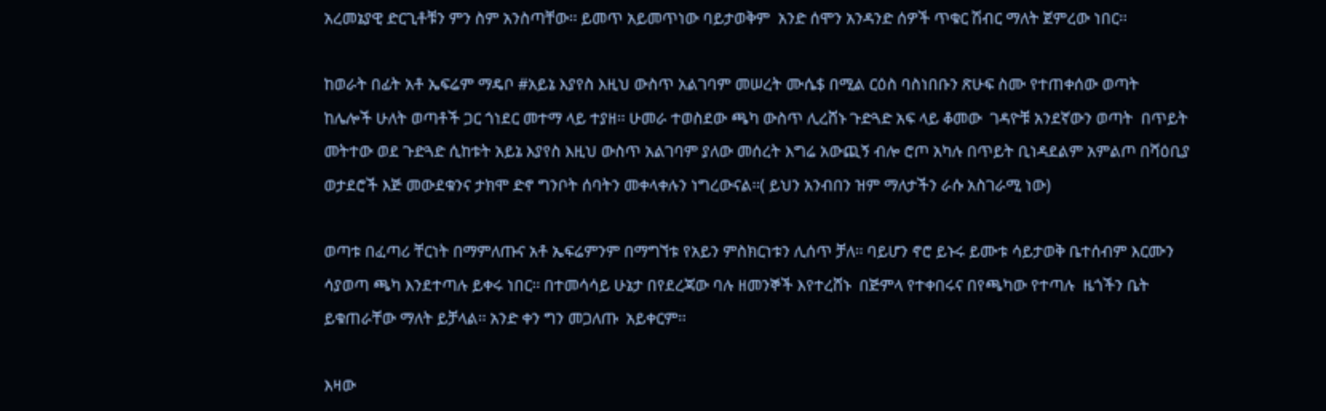አረመኔያዊ ድርጊቶቹን ምን ስም አንስጣቸው፡፡ ይመጥ አይመጥነው ባይታወቅም  አንድ ሰሞን አንዳንድ ሰዎች ጥቁር ሽብር ማለት ጀምረው ነበር፡፡

ከወራት በፊት አቶ ኤፍሬም ማዴቦ #አይኔ እያየስ እዚህ ውስጥ አልገባም መሠረት ሙሴ$ በሚል ርዕስ ባስነበቡን ጽሁፍ ስሙ የተጠቀሰው ወጣት  ከሌሎች ሁለት ወጣቶች ጋር ጎነደር መተማ ላይ ተያዘ፡፡ ሁመራ ተወስደው ጫካ ውስጥ ሊረሸኑ ጉድጓድ አፍ ላይ ቆመው  ገዳዮቹ አንደኛውን ወጣት  በጥይት መትተው ወደ ጉድጓድ ሲከቱት አይኔ እያየስ እዚህ ውስጥ አልገባም ያለው መሰረት እግሬ አውጪኝ ብሎ ሮጦ አካሉ በጥይት ቢነዳደልም አምልጦ በሻዕቢያ ወታደሮች እጅ መውደቁንና ታክሞ ድኖ ግንቦት ሰባትን መቀላቀሉን ነግረውናል፡፡( ይህን አንብበን ዝም ማለታችን ራሱ አስገራሚ ነው)

ወጣቱ በፈጣሪ ቸርነት በማምለጡና አቶ ኤፍሬምንም በማግኘቱ የአይን ምስክርነቱን ሊሰጥ ቻለ፡፡ ባይሆን ኖሮ ይኑሩ ይሙቱ ሳይታወቅ ቤተሰብም እርሙን ሳያወጣ ጫካ እንደተጣሉ ይቀሩ ነበር፡፡ በተመሳሳይ ሁኔታ በየደረጃው ባሉ ዘመንኞች እየተረሸኑ  በጅምላ የተቀበሩና በየጫካው የተጣሉ  ዜጎችን ቤት ይቁጠራቸው ማለት ይቻላል፡፡ አንድ ቀን ግን መጋለጡ  አይቀርም፡፡

እዛው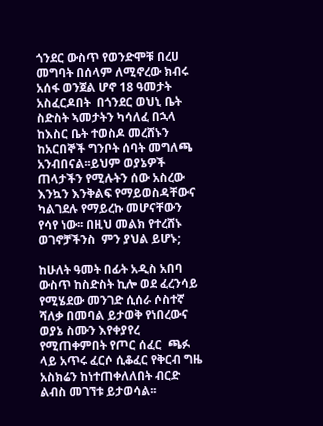ጎንደር ውስጥ የወንድሞቹ በረሀ መግባት በሰላም ለሚኖረው ክብሩ አሰፋ ወንጀል ሆኖ 18 ዓመታት አስፈርዶበት  በጎንደር ወህኒ ቤት ስድስት ኣመታትን ካሳለፈ በኋላ ከእስር ቤት ተወስዶ መረሸኑን  ከአርበኞች ግንቦት ሰባት መግለጫ አንብበናል፡፡ይህም ወያኔዎች ጠላታችን የሚሉትን ሰው አስረው እንኳን እንቅልፍ የማይወስዳቸውና ካልገደሉ የማይረኩ መሆናቸውን የሳየ ነው፡፡ በዚህ መልክ የተረሸኑ ወገኖቻችንስ  ምን ያህል ይሆኑ;

ከሁለት ዓመት በፊት አዲስ አበባ ውስጥ ከስድስት ኪሎ ወደ ፈረንሳይ የሚሄደው መንገድ ሲሰራ ሶስተኛ ሻለቃ በመባል ይታወቅ የነበረውና ወያኔ ስሙን እየቀያየረ የሚጠቀምበት የጦር ሰፈር  ጫፉ ላይ አጥሩ ፈርሶ ሲቆፈር የቅርብ ግዜ አስክሬን ከነተጠቀለለበት ብርድ ልብስ መገኘቱ ይታወሳል፡፡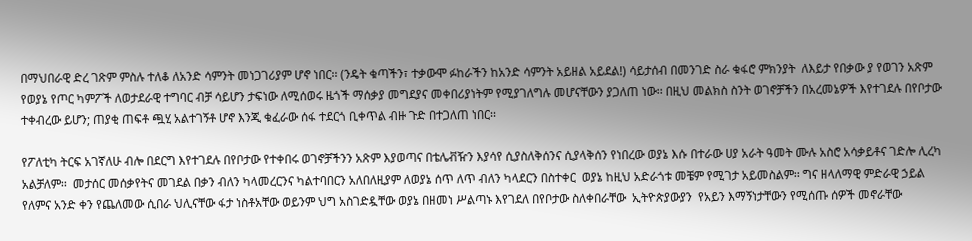በማህበራዊ ድረ ገጽም ምስሉ ተለቆ ለአንድ ሳምንት መነጋገሪያም ሆኖ ነበር፡፡ (ንዴት ቁጣችን፣ ተቃውሞ ፉከራችን ከአንድ ሳምንት አይዘል አይደል!) ሳይታሰብ በመንገድ ስራ ቁፋሮ ምክንያት  ለእይታ የበቃው ያ የወገን አጽም የወያኔ የጦር ካምፖች ለወታደራዊ ተግባር ብቻ ሳይሆን ታፍነው ለሚሰወሩ ዜጎች ማሰቃያ መግደያና መቀበሪያነትም የሚያገለግሉ መሆናቸውን ያጋለጠ ነው፡፡ በዚህ መልክስ ስንት ወገኖቻችን በአረመኔዎች እየተገደሉ በየቦታው ተቀብረው ይሆን; ጠያቂ ጠፍቶ ጯሂ አልተገኝቶ ሆኖ እንጂ ቁፈራው ሰፋ ተደርጎ ቢቀጥል ብዙ ጉድ በተጋለጠ ነበር፡፡

የፖለቲካ ትርፍ አገኛለሁ ብሎ በደርግ እየተገደሉ በየቦታው የተቀበሩ ወገኖቻችንን አጽም እያወጣና በቴሌቭዥን እያሳየ ሲያስለቅሰንና ሲያላቅሰን የነበረው ወያኔ እሱ በተራው ሀያ አራት ዓመት ሙሉ አስሮ አሳቃይቶና ገድሎ ሊረካ አልቻለም፡፡  መታሰር መሰቃየትና መገደል በቃን ብለን ካላመረርንና ካልተባበርን አለበለዚያም ለወያኔ ሰጥ ለጥ ብለን ካላደርን በስተቀር  ወያኔ ከዚህ አድራጎቱ መቼም የሚገታ አይመስልም፡፡ ግና ዘላለማዊ ምድራዊ ኃይል የለምና አንድ ቀን የጨለመው ሲበራ ህሊናቸው ፋታ ነስቶአቸው ወይንም ህግ አስገድዷቸው ወያኔ በዘመነ ሥልጣኑ እየገደለ በየቦታው ስለቀበራቸው  ኢትዮጵያውያን  የአይን እማኝነታቸውን የሚሰጡ ሰዎች መኖራቸው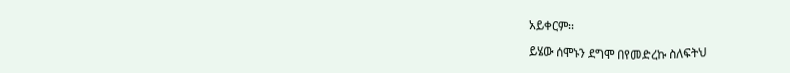አይቀርም፡፡

ይሄው ሰሞኑን ደግሞ በየመድረኩ ስለፍትህ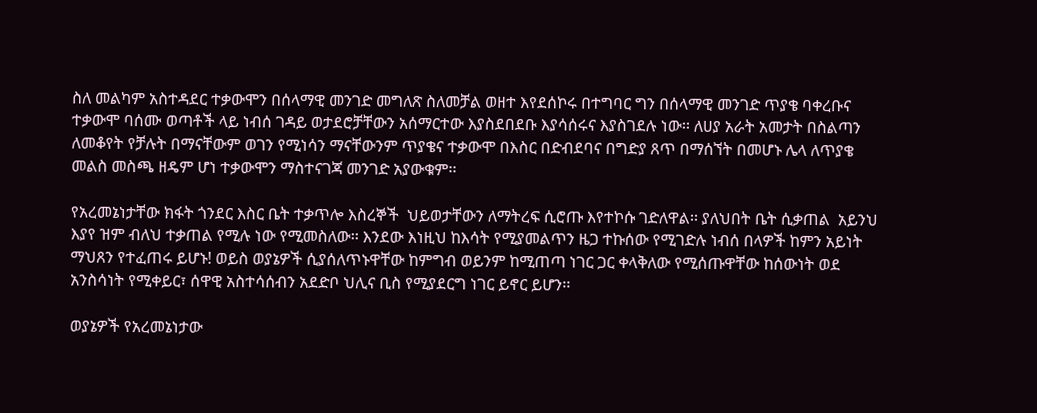ስለ መልካም አስተዳደር ተቃውሞን በሰላማዊ መንገድ መግለጽ ስለመቻል ወዘተ እየደሰኮሩ በተግባር ግን በሰላማዊ መንገድ ጥያቄ ባቀረቡና ተቃውሞ ባሰሙ ወጣቶች ላይ ነብሰ ገዳይ ወታደሮቻቸውን አሰማርተው እያስደበደቡ እያሳሰሩና እያስገደሉ ነው፡፡ ለሀያ አራት አመታት በስልጣን ለመቆየት የቻሉት በማናቸውም ወገን የሚነሳን ማናቸውንም ጥያቄና ተቃውሞ በእስር በድብደባና በግድያ ጸጥ በማሰኘት በመሆኑ ሌላ ለጥያቄ መልስ መስጫ ዘዴም ሆነ ተቃውሞን ማስተናገጃ መንገድ አያውቁም፡፡

የአረመኔነታቸው ክፋት ጎንደር እስር ቤት ተቃጥሎ እስረኞች  ህይወታቸውን ለማትረፍ ሲሮጡ እየተኮሱ ገድለዋል፡፡ ያለህበት ቤት ሲቃጠል  አይንህ እያየ ዝም ብለህ ተቃጠል የሚሉ ነው የሚመስለው፡፡ እንደው እነዚህ ከእሳት የሚያመልጥን ዜጋ ተኩሰው የሚገድሉ ነብሰ በላዎች ከምን አይነት ማህጸን የተፈጠሩ ይሆኑ! ወይስ ወያኔዎች ሲያሰለጥኑዋቸው ከምግብ ወይንም ከሚጠጣ ነገር ጋር ቀላቅለው የሚሰጡዋቸው ከሰውነት ወደ አንስሳነት የሚቀይር፣ ሰዋዊ አስተሳሰብን አደድቦ ህሊና ቢስ የሚያደርግ ነገር ይኖር ይሆን፡፡

ወያኔዎች የአረመኔነታው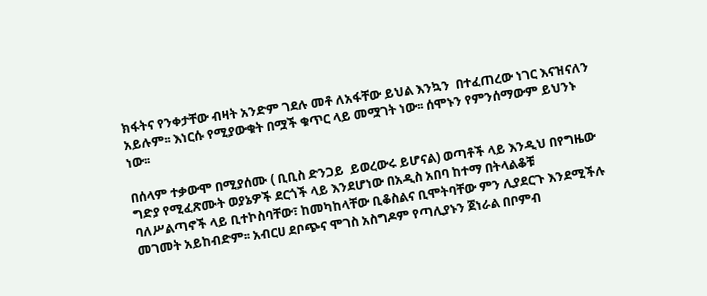ክፋትና የንቀታቸው ብዛት አንድም ገደሉ መቶ ለአፋቸው ይህል እንኳን  በተፈጠረው ነገር እናዝናለን አይሉም፡፡ እነርሱ የሚያውቁት በሟች ቁጥር ላይ መሟገት ነው፡፡ ሰሞኑን የምንሰማውም ይህንኑ ነው፡፡

በሰላም ተቃውሞ በሚያሰሙ ( ቢቢስ ድንጋይ  ይወረውሩ ይሆናል) ወጣቶች ላይ እንዲህ በየግዜው ግድያ የሚፈጽሙት ወያኔዎች ደርጎች ላይ እንደሆነው በአዲስ አበባ ከተማ በትላልቆቹ ባለሥልጣኖች ላይ ቢተኮስባቸው፣ ከመካከላቸው ቢቆስልና ቢሞትባቸው ምን ሊያደርጉ እንደሚችሉ መገመት አይከብድም፡፡ አብርሀ ደቦጭና ሞገስ አስግዶም የጣሊያኑን ጀነራል በቦምብ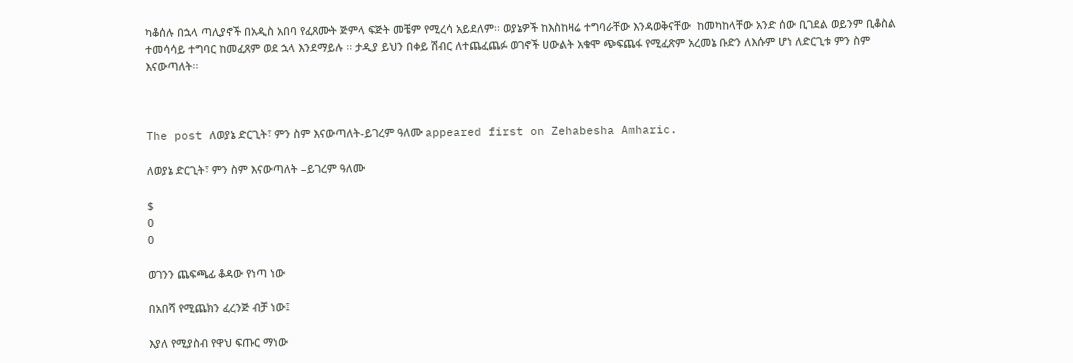ካቆሰሉ በኋላ ጣሊያኖች በአዲስ አበባ የፈጸሙት ጅምላ ፍጅት መቼም የሚረሳ አይደለም፡፡ ወያኔዎች ከእስከዛሬ ተግባራቸው እንዳወቅናቸው  ከመካከላቸው አንድ ሰው ቢገደል ወይንም ቢቆስል ተመሳሳይ ተግባር ከመፈጸም ወደ ኋላ እንደማይሉ ፡፡ ታዲያ ይህን በቀይ ሽብር ለተጨፈጨፉ ወገኖች ሀውልት አቁሞ ጭፍጨፋ የሚፈጽም አረመኔ ቡድን ለእሱም ሆነ ለድርጊቱ ምን ስም እናውጣለት፡፡



The post ለወያኔ ድርጊት፣ ምን ስም እናውጣለት-ይገረም ዓለሙ appeared first on Zehabesha Amharic.

ለወያኔ ድርጊት፣ ምን ስም እናውጣለት –ይገረም ዓለሙ

$
0
0

ወገንን ጨፍጫፊ ቆዳው የነጣ ነው

በአበሻ የሚጨክን ፈረንጅ ብቻ ነው፤

እያለ የሚያስብ የዋህ ፍጡር ማነው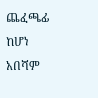ጨፈጫፊ ከሆነ አበሻም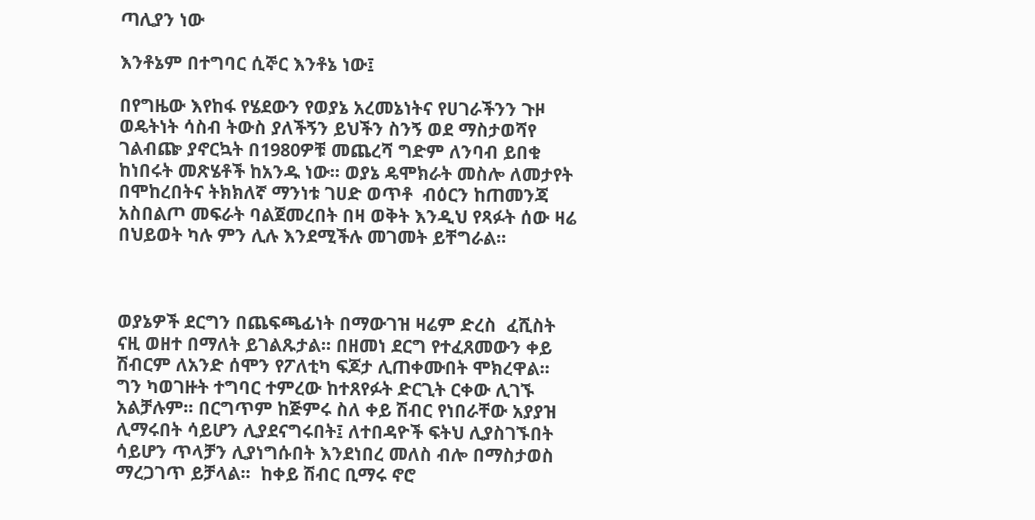ጣሊያን ነው

እንቶኔም በተግባር ሲኞር እንቶኔ ነው፤

በየግዜው እየከፋ የሄደውን የወያኔ አረመኔነትና የሀገራችንን ጉዞ ወዴትነት ሳስብ ትውስ ያለችኝን ይህችን ስንኝ ወደ ማስታወሻየ ገልብጬ ያኖርኳት በ1980ዎቹ መጨረሻ ግድም ለንባብ ይበቁ ከነበሩት መጽሄቶች ከአንዱ ነው፡፡ ወያኔ ዴሞክራት መስሎ ለመታየት በሞከረበትና ትክክለኛ ማንነቱ ገሀድ ወጥቶ  ብዕርን ከጠመንጃ አስበልጦ መፍራት ባልጀመረበት በዛ ወቅት እንዲህ የጻፉት ሰው ዛሬ በህይወት ካሉ ምን ሊሉ እንደሚችሉ መገመት ይቸግራል፡፡



ወያኔዎች ደርግን በጨፍጫፊነት በማውገዝ ዛሬም ድረስ  ፈሺስት ናዚ ወዘተ በማለት ይገልጹታል፡፡ በዘመነ ደርግ የተፈጸመውን ቀይ ሽብርም ለአንድ ሰሞን የፖለቲካ ፍጆታ ሊጠቀሙበት ሞክረዋል፡፡ ግን ካወገዙት ተግባር ተምረው ከተጸየፉት ድርጊት ርቀው ሊገኙ አልቻሉም፡፡ በርግጥም ከጅምሩ ስለ ቀይ ሽብር የነበራቸው አያያዝ ሊማሩበት ሳይሆን ሊያደናግሩበት፤ ለተበዳዮች ፍትህ ሊያስገኙበት ሳይሆን ጥላቻን ሊያነግሱበት እንደነበረ መለስ ብሎ በማስታወስ ማረጋገጥ ይቻላል፡፡  ከቀይ ሽብር ቢማሩ ኖሮ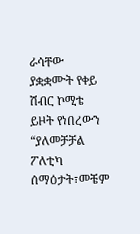ራሳቸው ያቋቋሙት የቀይ ሽብር ኮሚቴ ይዞት የነበረውን “ያለመቻቻል ፖለቲካ ሰማዕታት፣መቼም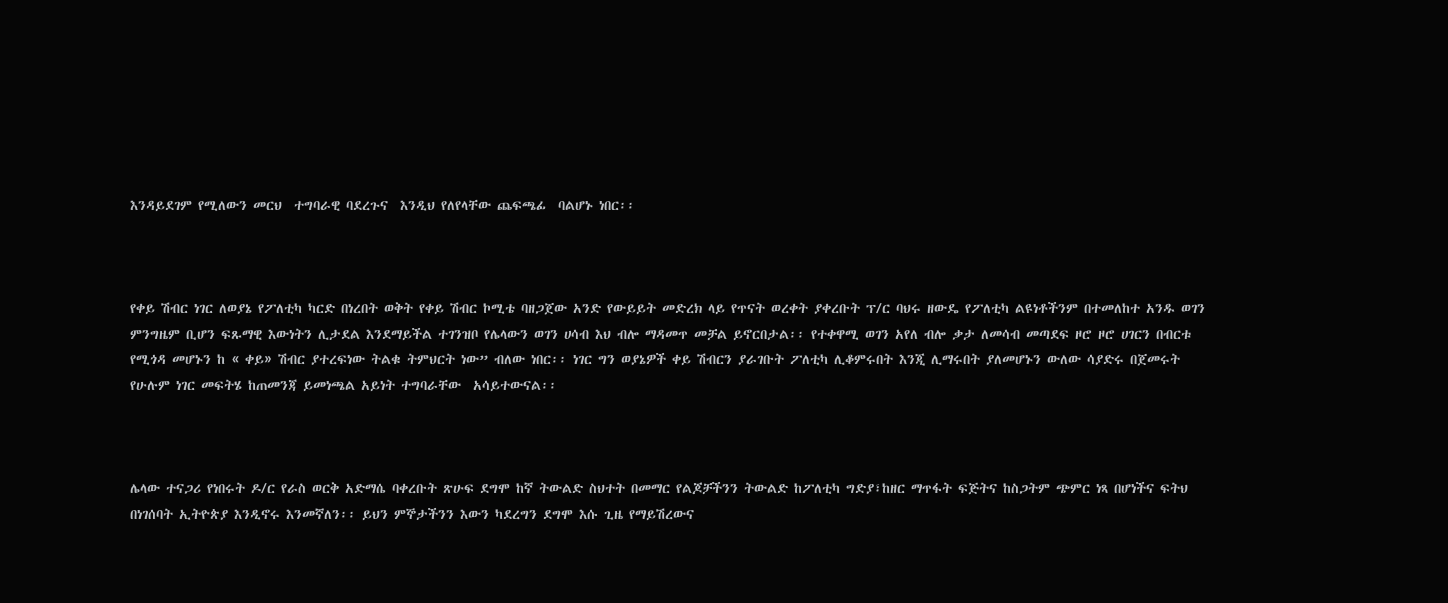እንዳይደገም የሚለውን መርህ  ተግባራዊ ባደረጉና  እንዲህ የለየላቸው ጨፍጫፊ  ባልሆኑ ነበር፡፡



የቀይ ሽብር ነገር ለወያኔ የፖለቲካ ካርድ በነረበት ወቅት የቀይ ሽብር ኮሚቴ ባዘጋጀው አንድ የውይይት መድረክ ላይ የጥናት ወረቀት ያቀረቡት ፕ/ር ባህሩ ዘውዴ የፖለቲካ ልዩነቶችንም በተመለከተ አንዱ ወገን ምንግዜም ቢሆን ፍጹማዊ እውነትን ሊታደል እንደማይችል ተገንዝቦ የሌላውን ወገን ሀሳብ እህ ብሎ ማዳመጥ መቻል ይኖርበታል፡፡ የተቀዋሚ ወገን አየለ ብሎ ቃታ ለመሳብ መጣደፍ ዞሮ ዞሮ ሀገርን በብርቱ የሚጎዳ መሆኑን ከ « ቀይ» ሽብር ያተረፍነው ትልቁ ትምህርት ነው” ብለው ነበር፡፡ ነገር ግን ወያኔዎች ቀይ ሽብርን ያራገቡት ፖለቲካ ሊቆምሩበት እንጂ ሊማሩበት ያለመሆኑን ውለው ሳያድሩ በጀመሩት የሁሉም ነገር መፍትሄ ከጠመንጃ ይመነጫል አይነት ተግባራቸው  አሳይተውናል፡፡



ሌላው ተናጋሪ የነበሩት ዶ/ር የራስ ወርቅ አድማሴ ባቀረቡት ጽሁፍ ደግሞ ከኛ ትውልድ ስህተት በመማር የልጆቻችንን ትውልድ ከፖለቲካ ግድያ፣ከዘር ማጥፋት ፍጅትና ከስጋትም ጭምር ነጻ በሆነችና ፍትህ በነገሰባት ኢትዮጵያ እንዲኖሩ እንመኛለን፡፡ ይህን ምኞታችንን እውን ካደረግን ደግሞ እሱ ጊዜ የማይሽረውና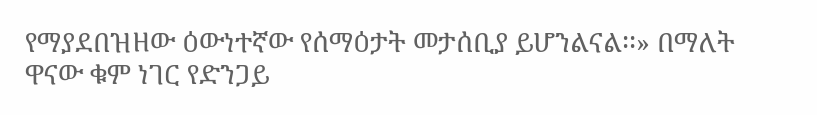የማያደበዝዘው ዕውነተኛው የሰማዕታት መታሰቢያ ይሆንልናል፡፡» በማለት ዋናው ቁም ነገር የድንጋይ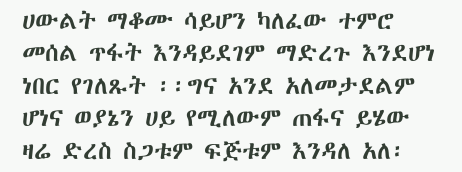ሀውልት ማቆሙ ሳይሆን ካለፈው ተምሮ መሰል ጥፋት እንዳይደገም ማድረጉ እንደሆነ ነበር የገለጹት ፡፡ግና አንደ አለመታደልም ሆነና ወያኔን ሀይ የሚለውም ጠፋና ይሄው ዛሬ ድረስ ስጋቱም ፍጅቱም እንዳለ አለ፡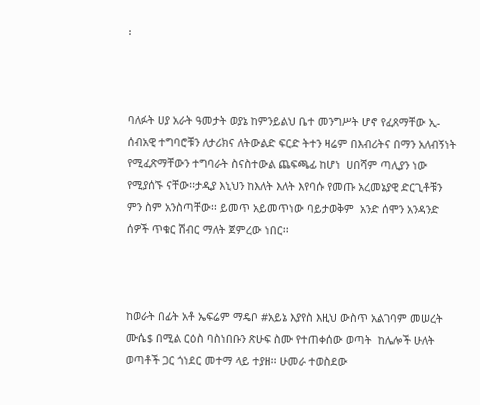፡



ባለፉት ሀያ አራት ዓመታት ወያኔ ከምንይልህ ቤተ መንግሥት ሆኖ የፈጸማቸው ኢ- ሰብአዊ ተግባሮቹን ለታሪክና ለትውልድ ፍርድ ትተን ዛሬም በእብሪትና በማን አለብኝነት የሚፈጽማቸውን ተግባራት ስናስተውል ጨፍጫፊ ከሆነ  ሀበሻም ጣሊያን ነው የሚያሰኙ ናቸው፡፡ታዲያ እኒህን ከእለት እለት እየባሱ የመጡ አረመኔያዊ ድርጊቶቹን ምን ስም አንስጣቸው፡፡ ይመጥ አይመጥነው ባይታወቅም  አንድ ሰሞን አንዳንድ ሰዎች ጥቁር ሽብር ማለት ጀምረው ነበር፡፡



ከወራት በፊት አቶ ኤፍሬም ማዴቦ #አይኔ እያየስ እዚህ ውስጥ አልገባም መሠረት ሙሴ$ በሚል ርዕስ ባስነበቡን ጽሁፍ ስሙ የተጠቀሰው ወጣት  ከሌሎች ሁለት ወጣቶች ጋር ጎነደር መተማ ላይ ተያዘ፡፡ ሁመራ ተወስደው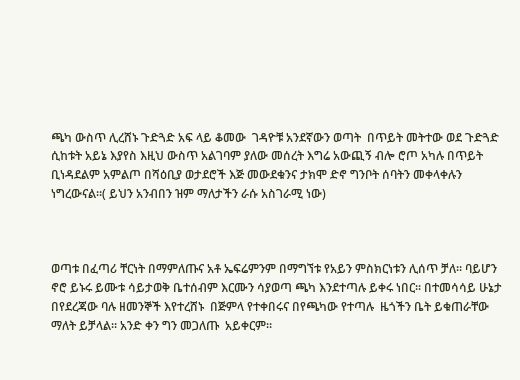ጫካ ውስጥ ሊረሸኑ ጉድጓድ አፍ ላይ ቆመው  ገዳዮቹ አንደኛውን ወጣት  በጥይት መትተው ወደ ጉድጓድ ሲከቱት አይኔ እያየስ እዚህ ውስጥ አልገባም ያለው መሰረት እግሬ አውጪኝ ብሎ ሮጦ አካሉ በጥይት ቢነዳደልም አምልጦ በሻዕቢያ ወታደሮች እጅ መውደቁንና ታክሞ ድኖ ግንቦት ሰባትን መቀላቀሉን ነግረውናል፡፡( ይህን አንብበን ዝም ማለታችን ራሱ አስገራሚ ነው)



ወጣቱ በፈጣሪ ቸርነት በማምለጡና አቶ ኤፍሬምንም በማግኘቱ የአይን ምስክርነቱን ሊሰጥ ቻለ፡፡ ባይሆን ኖሮ ይኑሩ ይሙቱ ሳይታወቅ ቤተሰብም እርሙን ሳያወጣ ጫካ እንደተጣሉ ይቀሩ ነበር፡፡ በተመሳሳይ ሁኔታ በየደረጃው ባሉ ዘመንኞች እየተረሸኑ  በጅምላ የተቀበሩና በየጫካው የተጣሉ  ዜጎችን ቤት ይቁጠራቸው ማለት ይቻላል፡፡ አንድ ቀን ግን መጋለጡ  አይቀርም፡፡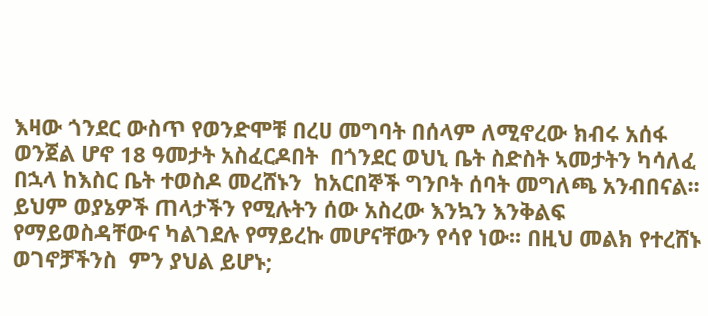እዛው ጎንደር ውስጥ የወንድሞቹ በረሀ መግባት በሰላም ለሚኖረው ክብሩ አሰፋ ወንጀል ሆኖ 18 ዓመታት አስፈርዶበት  በጎንደር ወህኒ ቤት ስድስት ኣመታትን ካሳለፈ በኋላ ከእስር ቤት ተወስዶ መረሸኑን  ከአርበኞች ግንቦት ሰባት መግለጫ አንብበናል፡፡ይህም ወያኔዎች ጠላታችን የሚሉትን ሰው አስረው እንኳን እንቅልፍ የማይወስዳቸውና ካልገደሉ የማይረኩ መሆናቸውን የሳየ ነው፡፡ በዚህ መልክ የተረሸኑ ወገኖቻችንስ  ምን ያህል ይሆኑ;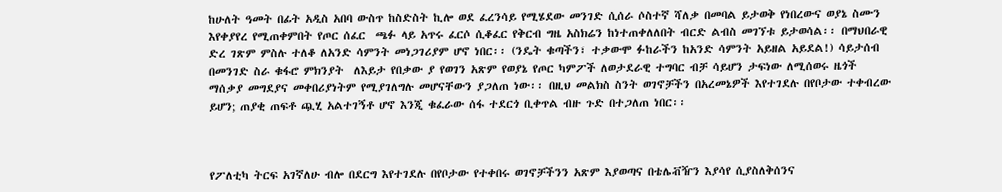ከሁለት ዓመት በፊት አዲስ አበባ ውስጥ ከስድስት ኪሎ ወደ ፈረንሳይ የሚሄደው መንገድ ሲሰራ ሶስተኛ ሻለቃ በመባል ይታወቅ የነበረውና ወያኔ ስሙን እየቀያየረ የሚጠቀምበት የጦር ሰፈር  ጫፉ ላይ አጥሩ ፈርሶ ሲቆፈር የቅርብ ግዜ አስክሬን ከነተጠቀለለበት ብርድ ልብስ መገኘቱ ይታወሳል፡፡ በማህበራዊ ድረ ገጽም ምስሉ ተለቆ ለአንድ ሳምንት መነጋገሪያም ሆኖ ነበር፡፡ (ንዴት ቁጣችን፣ ተቃውሞ ፉከራችን ከአንድ ሳምንት አይዘል አይደል!) ሳይታሰብ በመንገድ ስራ ቁፋሮ ምክንያት  ለእይታ የበቃው ያ የወገን አጽም የወያኔ የጦር ካምፖች ለወታደራዊ ተግባር ብቻ ሳይሆን ታፍነው ለሚሰወሩ ዜጎች ማሰቃያ መግደያና መቀበሪያነትም የሚያገለግሉ መሆናቸውን ያጋለጠ ነው፡፡ በዚህ መልክስ ስንት ወገኖቻችን በአረመኔዎች እየተገደሉ በየቦታው ተቀብረው ይሆን; ጠያቂ ጠፍቶ ጯሂ አልተገኝቶ ሆኖ እንጂ ቁፈራው ሰፋ ተደርጎ ቢቀጥል ብዙ ጉድ በተጋለጠ ነበር፡፡



የፖለቲካ ትርፍ አገኛለሁ ብሎ በደርግ እየተገደሉ በየቦታው የተቀበሩ ወገኖቻችንን አጽም እያወጣና በቴሌቭዥን እያሳየ ሲያስለቅሰንና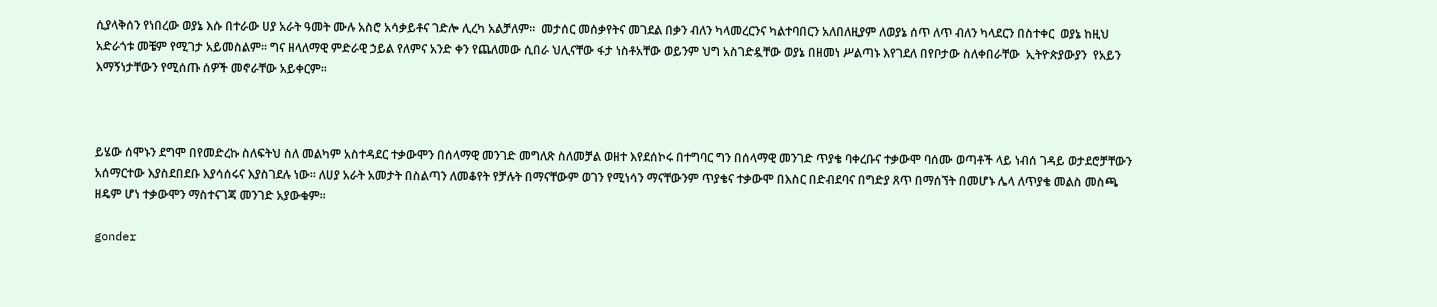ሲያላቅሰን የነበረው ወያኔ እሱ በተራው ሀያ አራት ዓመት ሙሉ አስሮ አሳቃይቶና ገድሎ ሊረካ አልቻለም፡፡  መታሰር መሰቃየትና መገደል በቃን ብለን ካላመረርንና ካልተባበርን አለበለዚያም ለወያኔ ሰጥ ለጥ ብለን ካላደርን በስተቀር  ወያኔ ከዚህ አድራጎቱ መቼም የሚገታ አይመስልም፡፡ ግና ዘላለማዊ ምድራዊ ኃይል የለምና አንድ ቀን የጨለመው ሲበራ ህሊናቸው ፋታ ነስቶአቸው ወይንም ህግ አስገድዷቸው ወያኔ በዘመነ ሥልጣኑ እየገደለ በየቦታው ስለቀበራቸው  ኢትዮጵያውያን  የአይን እማኝነታቸውን የሚሰጡ ሰዎች መኖራቸው አይቀርም፡፡



ይሄው ሰሞኑን ደግሞ በየመድረኩ ስለፍትህ ስለ መልካም አስተዳደር ተቃውሞን በሰላማዊ መንገድ መግለጽ ስለመቻል ወዘተ እየደሰኮሩ በተግባር ግን በሰላማዊ መንገድ ጥያቄ ባቀረቡና ተቃውሞ ባሰሙ ወጣቶች ላይ ነብሰ ገዳይ ወታደሮቻቸውን አሰማርተው እያስደበደቡ እያሳሰሩና እያስገደሉ ነው፡፡ ለሀያ አራት አመታት በስልጣን ለመቆየት የቻሉት በማናቸውም ወገን የሚነሳን ማናቸውንም ጥያቄና ተቃውሞ በእስር በድብደባና በግድያ ጸጥ በማሰኘት በመሆኑ ሌላ ለጥያቄ መልስ መስጫ ዘዴም ሆነ ተቃውሞን ማስተናገጃ መንገድ አያውቁም፡፡

gonder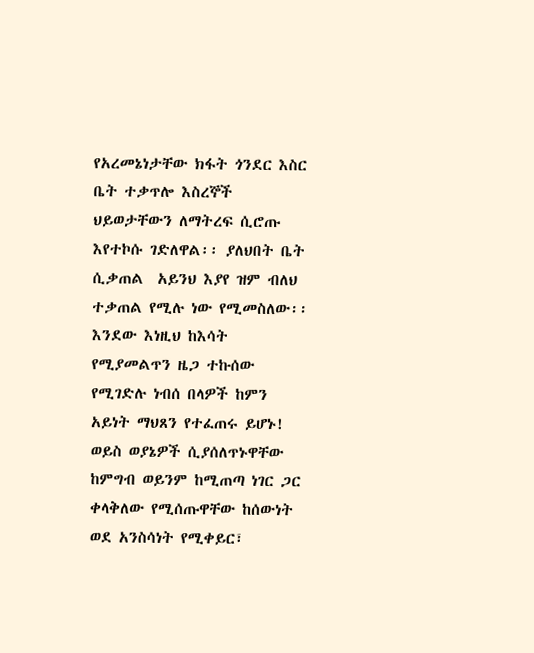የአረመኔነታቸው ክፋት ጎንደር እስር ቤት ተቃጥሎ እስረኞች  ህይወታቸውን ለማትረፍ ሲሮጡ እየተኮሱ ገድለዋል፡፡ ያለህበት ቤት ሲቃጠል  አይንህ እያየ ዝም ብለህ ተቃጠል የሚሉ ነው የሚመስለው፡፡ እንደው እነዚህ ከእሳት የሚያመልጥን ዜጋ ተኩሰው የሚገድሉ ነብሰ በላዎች ከምን አይነት ማህጸን የተፈጠሩ ይሆኑ! ወይስ ወያኔዎች ሲያሰለጥኑዋቸው ከምግብ ወይንም ከሚጠጣ ነገር ጋር ቀላቅለው የሚሰጡዋቸው ከሰውነት ወደ አንስሳነት የሚቀይር፣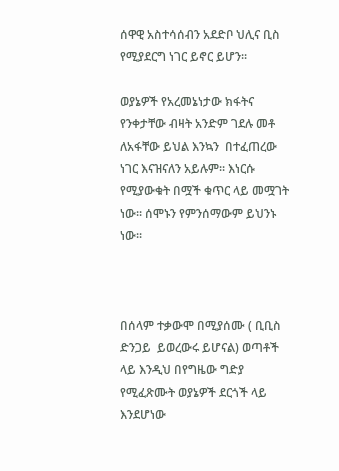ሰዋዊ አስተሳሰብን አደድቦ ህሊና ቢስ የሚያደርግ ነገር ይኖር ይሆን፡፡

ወያኔዎች የአረመኔነታው ክፋትና የንቀታቸው ብዛት አንድም ገደሉ መቶ ለአፋቸው ይህል እንኳን  በተፈጠረው ነገር እናዝናለን አይሉም፡፡ እነርሱ የሚያውቁት በሟች ቁጥር ላይ መሟገት ነው፡፡ ሰሞኑን የምንሰማውም ይህንኑ ነው፡፡



በሰላም ተቃውሞ በሚያሰሙ ( ቢቢስ ድንጋይ  ይወረውሩ ይሆናል) ወጣቶች ላይ እንዲህ በየግዜው ግድያ የሚፈጽሙት ወያኔዎች ደርጎች ላይ እንደሆነው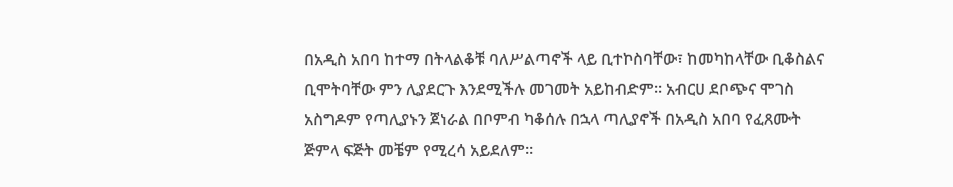በአዲስ አበባ ከተማ በትላልቆቹ ባለሥልጣኖች ላይ ቢተኮስባቸው፣ ከመካከላቸው ቢቆስልና ቢሞትባቸው ምን ሊያደርጉ እንደሚችሉ መገመት አይከብድም፡፡ አብርሀ ደቦጭና ሞገስ አስግዶም የጣሊያኑን ጀነራል በቦምብ ካቆሰሉ በኋላ ጣሊያኖች በአዲስ አበባ የፈጸሙት ጅምላ ፍጅት መቼም የሚረሳ አይደለም፡፡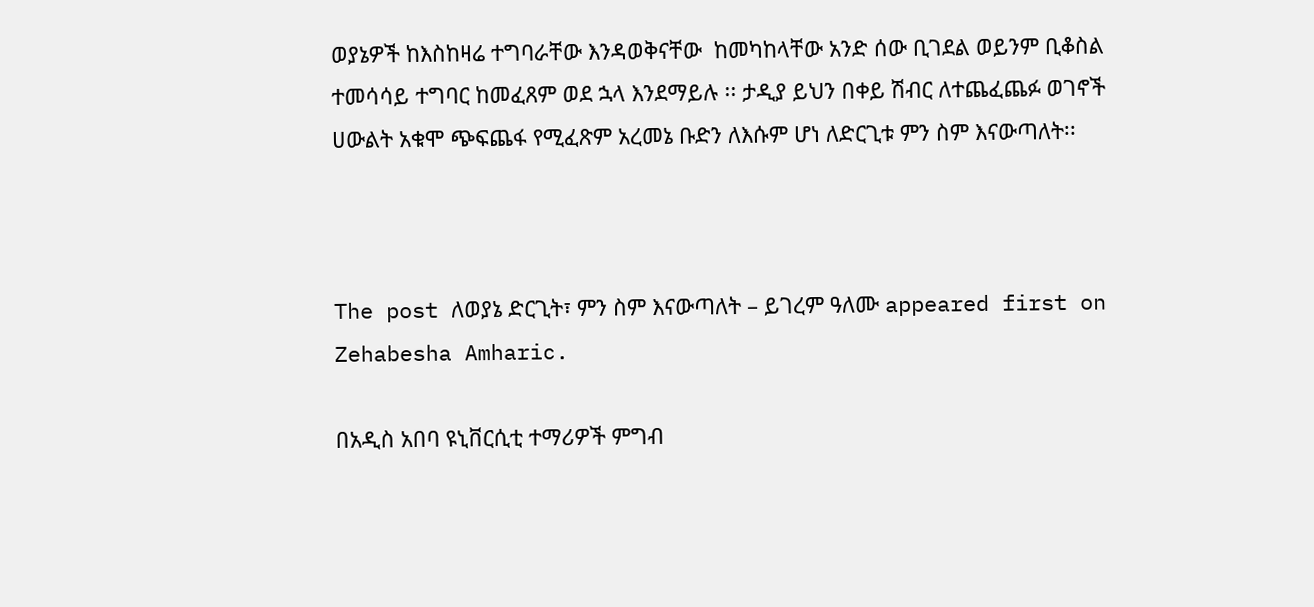ወያኔዎች ከእስከዛሬ ተግባራቸው እንዳወቅናቸው  ከመካከላቸው አንድ ሰው ቢገደል ወይንም ቢቆስል ተመሳሳይ ተግባር ከመፈጸም ወደ ኋላ እንደማይሉ ፡፡ ታዲያ ይህን በቀይ ሽብር ለተጨፈጨፉ ወገኖች ሀውልት አቁሞ ጭፍጨፋ የሚፈጽም አረመኔ ቡድን ለእሱም ሆነ ለድርጊቱ ምን ስም እናውጣለት፡፡



The post ለወያኔ ድርጊት፣ ምን ስም እናውጣለት – ይገረም ዓለሙ appeared first on Zehabesha Amharic.

በአዲስ አበባ ዩኒቨርሲቲ ተማሪዎች ምግብ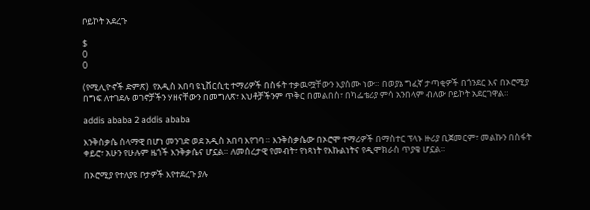ቦይኮት አደረጉ

$
0
0

(የሚሊዮኖች ድምጽ)  የአዲስ አበባ ዩኒቨርሲቲ ተማሪዎች በስፋት ተቃዉሟቸውን እያሰሙ ነው። በወያኔ ግፈኛ ታጣቂዎች በጎንደር እና በኦሮሚያ በግፍ ለተገደሉ ወገኖቻችን ሃዘናቸውን በመግለጽ፣ እህቶቻችንም ጥቅር በመልበስ፣ በካፌቴሪያ ምሳ አንበላም ብለው ቦይኮት አደርገዋል።

addis ababa 2 addis ababa

እንቅስቃሴ ሰላማዊ በሆነ መንገድ ወደ አዲስ አበባ እየገባ ። እንቅስቃሴው በኦሮሞ ተማሪዎች በማስተር ፕላኑ ዙሪያ ቢጀመርም፣ መልኩን በስፋት ቀይሮ፣ አሁን የሁሉም ዜጎች እንቅቃሴና ሆኗል። ለመሰረታዊ የመብት፣ የነጻነት የእኩልነትና የዲሞክራስ ጥያቄ ሆኗል።

በኦሮሚያ የተለያዩ ቦታዎች እየተደረጉ ያሉ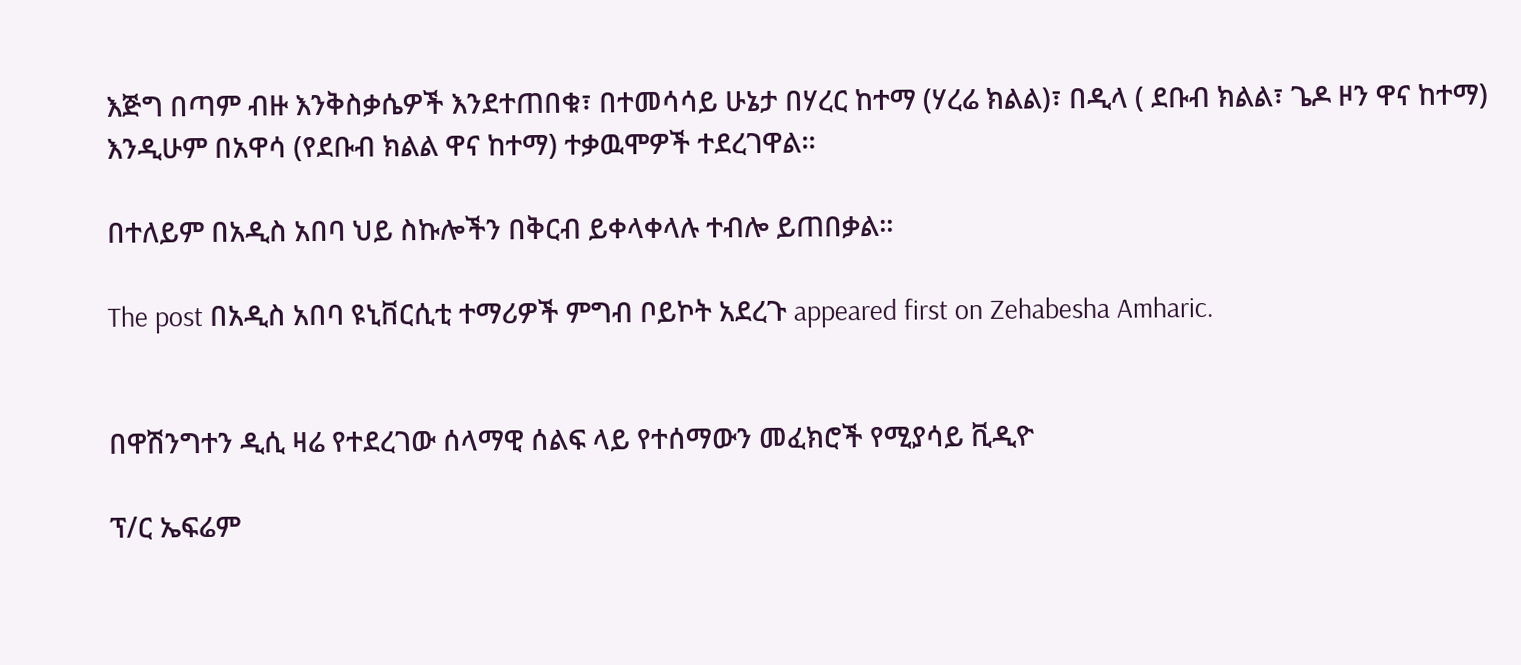እጅግ በጣም ብዙ እንቅስቃሴዎች እንደተጠበቁ፣ በተመሳሳይ ሁኔታ በሃረር ከተማ (ሃረሬ ክልል)፣ በዲላ ( ደቡብ ክልል፣ ጌዶ ዞን ዋና ከተማ) እንዲሁም በአዋሳ (የደቡብ ክልል ዋና ከተማ) ተቃዉሞዎች ተደረገዋል።

በተለይም በአዲስ አበባ ህይ ስኩሎችን በቅርብ ይቀላቀላሉ ተብሎ ይጠበቃል።

The post በአዲስ አበባ ዩኒቨርሲቲ ተማሪዎች ምግብ ቦይኮት አደረጉ appeared first on Zehabesha Amharic.


በዋሽንግተን ዲሲ ዛሬ የተደረገው ሰላማዊ ሰልፍ ላይ የተሰማውን መፈክሮች የሚያሳይ ቪዲዮ

ፕ/ር ኤፍሬም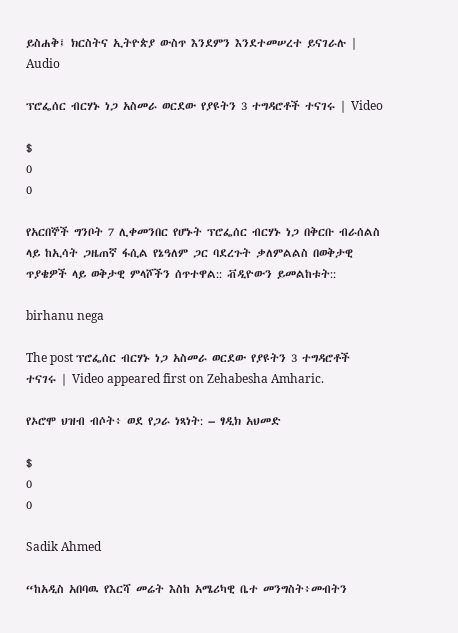ይስሐቅ፤ ክርስትና ኢትዮጵያ ውስጥ እንደምን እንደተመሠረተ ይናገራሉ | Audio

ፕሮፌሰር ብርሃኑ ነጋ አስመራ ወርደው የያዩትን 3 ተግዳሮቶች ተናገሩ | Video

$
0
0

የአርበኞች ግንቦት 7 ሊቀመንበር የሆኑት ፕሮፌሰር ብርሃኑ ነጋ በቅርቡ ብራሰልስ ላይ ከኢሳት ጋዜጠኛ ፋሲል የኔዓለም ጋር ባደረጉት ቃለምልልስ በወቅታዊ ጥያቄዎች ላይ ወቅታዊ ምላሾችን ሰጥተዋል:: ቭዲዮውን ይመልከቱት::

birhanu nega

The post ፕሮፌሰር ብርሃኑ ነጋ አስመራ ወርደው የያዩትን 3 ተግዳሮቶች ተናገሩ | Video appeared first on Zehabesha Amharic.

የኦሮሞ ህዝብ ብሶት፥ ወደ የጋራ ነጻነት: – ፃዲክ አህመድ

$
0
0

Sadik Ahmed

“ከአዲስ አበባዉ የእርሻ መሬት እስከ አሜሪካዊ ቤተ መንግስት፥መብትን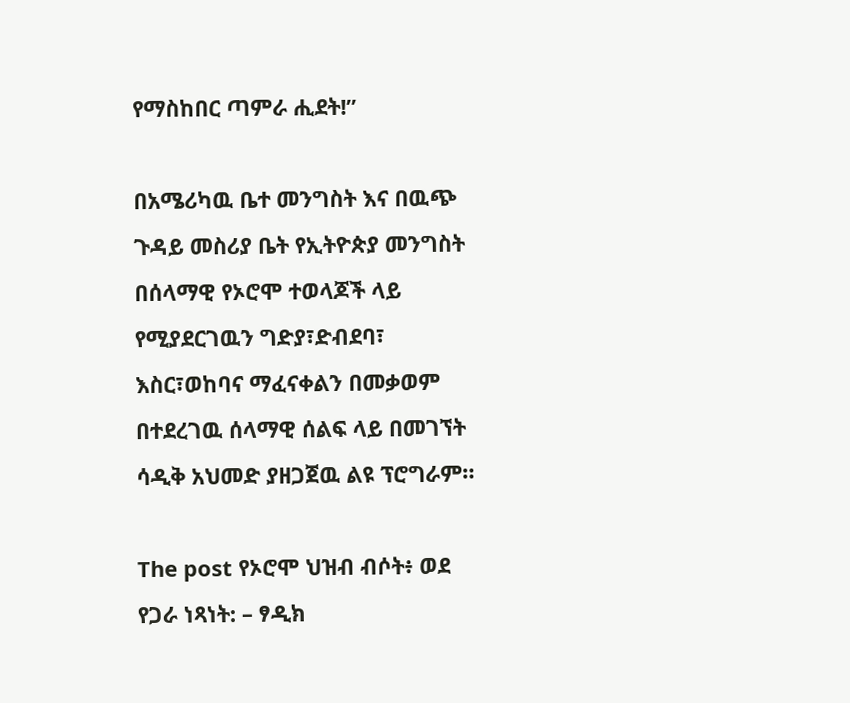የማስከበር ጣምራ ሒደት!”

በአሜሪካዉ ቤተ መንግስት እና በዉጭ ጉዳይ መስሪያ ቤት የኢትዮጵያ መንግስት በሰላማዊ የኦሮሞ ተወላጆች ላይ የሚያደርገዉን ግድያ፣ድብደባ፣ እስር፣ወከባና ማፈናቀልን በመቃወም በተደረገዉ ሰላማዊ ሰልፍ ላይ በመገኘት ሳዲቅ አህመድ ያዘጋጀዉ ልዩ ፕሮግራም።

The post የኦሮሞ ህዝብ ብሶት፥ ወደ የጋራ ነጻነት: – ፃዲክ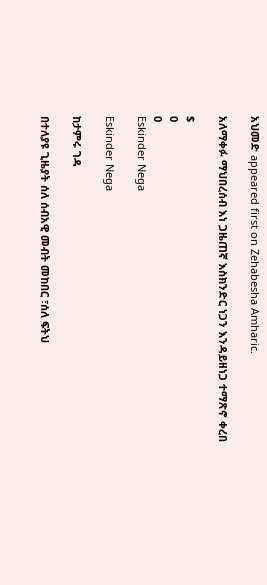አህመድ appeared first on Zehabesha Amharic.

አለማቀፉ ማህበረሰብ እነ ጋዜጠኛ እስክንድር ነጋን እንዳይዘነጋ ተማጽኖ ቀረበ

$
0
0
Eskinder Nega

Eskinder Nega

ከታምሩ ገዳ

በተለያዩ ጊዜያት ሰለ ሰብአዊ መብት መከበር ፣ሰለ ፍትህ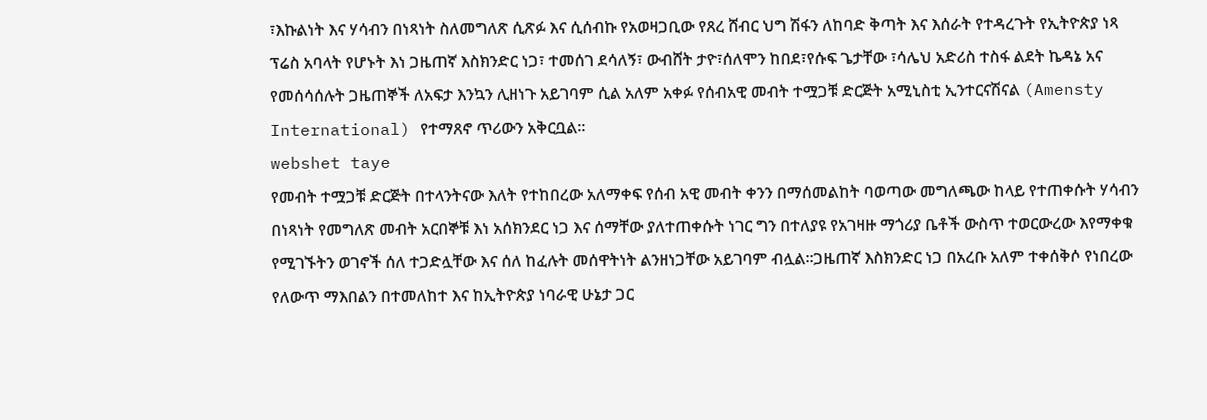፣እኩልነት እና ሃሳብን በነጻነት ስለመግለጽ ሲጽፉ እና ሲሰብኩ የአወዛጋቢው የጸረ ሸብር ህግ ሽፋን ለከባድ ቅጣት እና እሰራት የተዳረጉት የኢትዮጵያ ነጻ ፕሬስ አባላት የሆኑት እነ ጋዜጠኛ እስክንድር ነጋ፣ ተመሰገ ደሳለኝ፣ ውብሸት ታዮ፣ሰለሞን ከበደ፣የሱፍ ጌታቸው ፣ሳሌህ አድሪስ ተስፋ ልደት ኬዳኔ አና የመሰሳሰሉት ጋዜጠኞች ለአፍታ እንኳን ሊዘነጉ አይገባም ሲል አለም አቀፉ የሰብአዊ መብት ተሟጋቹ ድርጅት አሚኒስቲ ኢንተርናሽናል (Amensty International) የተማጸኖ ጥሪውን አቅርቧል።
webshet taye
የመብት ተሟጋቹ ድርጅት በተላንትናው እለት የተከበረው አለማቀፍ የሰብ አዊ መብት ቀንን በማሰመልከት ባወጣው መግለጫው ከላይ የተጠቀሱት ሃሳብን በነጻነት የመግለጽ መብት አርበኞቹ እነ አሰክንደር ነጋ እና ሰማቸው ያለተጠቀሱት ነገር ግን በተለያዩ የአገዛዙ ማጎሪያ ቤቶች ውስጥ ተወርውረው እየማቀቁ የሚገኙትን ወገኖች ሰለ ተጋድሏቸው እና ሰለ ከፈሉት መሰዋትነት ልንዘነጋቸው አይገባም ብሏል።ጋዜጠኛ እስክንድር ነጋ በአረቡ አለም ተቀሰቅሶ የነበረው የለውጥ ማእበልን በተመለከተ እና ከኢትዮጵያ ነባራዊ ሁኔታ ጋር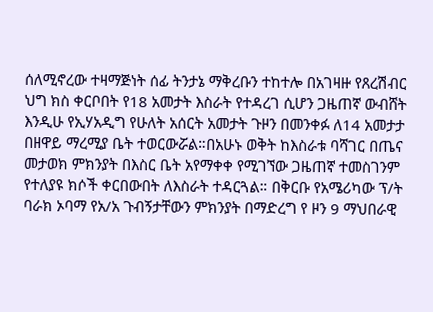ሰለሚኖረው ተዛማጅነት ሰፊ ትንታኔ ማቅረቡን ተከተሎ በአገዛዙ የጸረሽብር ህግ ክስ ቀርቦበት የ18 አመታት እስራት የተዳረገ ሲሆን ጋዜጠኛ ውብሸት እንዲሁ የኢሃአዲግ የሁለት አሰርት አመታት ጉዞን በመንቀፉ ለ14 አመታታ በዘዋይ ማረሚያ ቤት ተወርውሯል።በአሁኑ ወቅት ከእስራቱ ባሻገር በጤና መታወክ ምክንያት በእስር ቤት አየማቀቀ የሚገኘው ጋዜጠኛ ተመስገንም የተለያዩ ክሶች ቀርበውበት ለእስራት ተዳርጓል። በቅርቡ የአሜሪካው ፕ/ት ባራክ ኦባማ የአ/አ ጉብኝታቸውን ምክንያት በማድረግ የ ዞን 9 ማህበራዊ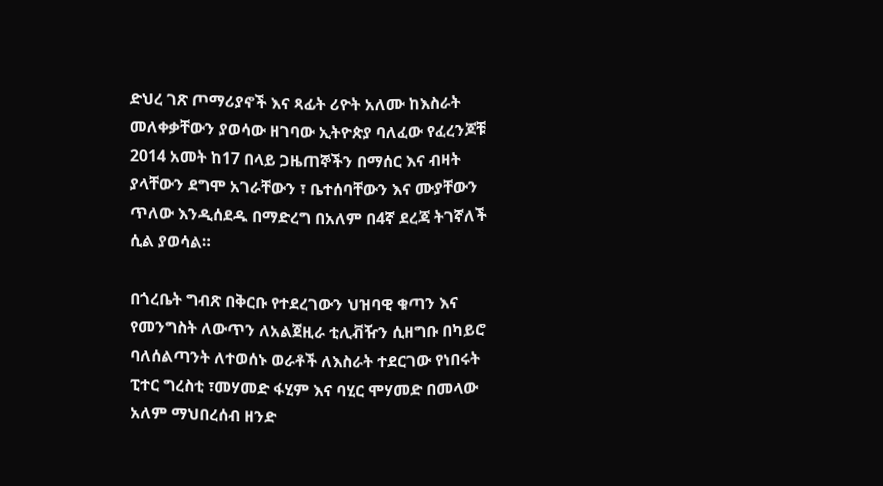ድህረ ገጽ ጦማሪያኖች እና ጻፊት ሪዮት አለሙ ከእስራት መለቀቃቸውን ያወሳው ዘገባው ኢትዮጵያ ባለፈው የፈረንጆቹ 2014 አመት ከ17 በላይ ጋዜጠኞችን በማሰር እና ብዛት ያላቸውን ደግሞ አገራቸውን ፣ ቤተሰባቸውን እና ሙያቸውን ጥለው እንዲሰደዱ በማድረግ በአለም በ4ኛ ደረጃ ትገኛለች ሲል ያወሳል።

በጎረቤት ግብጽ በቅርቡ የተደረገውን ህዝባዊ ቁጣን እና የመንግስት ለውጥን ለአልጀዚራ ቲሊቭዥን ሲዘግቡ በካይሮ ባለሰልጣንት ለተወሰኑ ወራቶች ለእስራት ተደርገው የነበሩት ፒተር ግረስቲ ፣መሃመድ ፋሂም እና ባሂር ሞሃመድ በመላው አለም ማህበረሰብ ዘንድ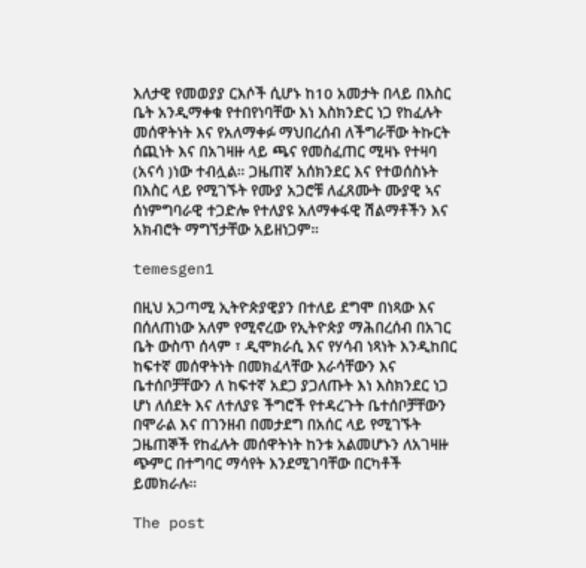እለታዊ የመወያያ ርእሶች ሲሆኑ ከ10 አመታት በላይ በእስር ቤት አንዲማቀቁ የተበየነባቸው እነ እስክንድር ነጋ የከፈሉት መሰዋትነት እና የአለማቀፉ ማህበረሰብ ለችግራቸው ትኩርት ሰጪነት እና በአገዛዙ ላይ ጫና የመስፈጠር ሚዛኑ የተዛባ (አናሳ )ነው ተብሏል። ጋዜጠኛ አሰክንደር እና የተወሰስኑት በእስር ላይ የሚገኙት የሙያ አጋሮቹ ለፈጸሙት ሙያዊ ኣና ሰነምግባራዊ ተጋድሎ የተለያዩ አለማቀፋዊ ሽልማቶችን እና አክብሮት ማግኘታቸው አይዘነጋም።

temesgen1

በዚህ አጋጣሚ ኢትዮጵያዊያን በተለይ ደግሞ በነጻው እና በሰለጠነው አለም የሚኖረው የኢትዮጵያ ማሕበረሰብ በአገር ቤት ውስጥ ሰላም ፣ ዲሞክራሲ እና የሃሳብ ነጻነት እንዲከበር ከፍተኛ መሰዋትነት በመክፈላቸው እራሳቸውን እና ቤተሰቦቻቸውን ለ ከፍተኛ አደጋ ያጋለጡት እነ እስክንደር ነጋ ሆነ ለሰደት እና ለተለያዩ ችግሮች የተዳረጉት ቤተሰቦቻቸውን በሞራል እና በገንዘብ በመታደግ በአሰር ላይ የሚገኙት ጋዜጠኞች የከፈሉት መሰዋትነት ከንቱ አልመሆኑን ለአገዛዙ ጭምር በተግባር ማሳየት እንደሚገባቸው በርካቶች ይመክራሉ።

The post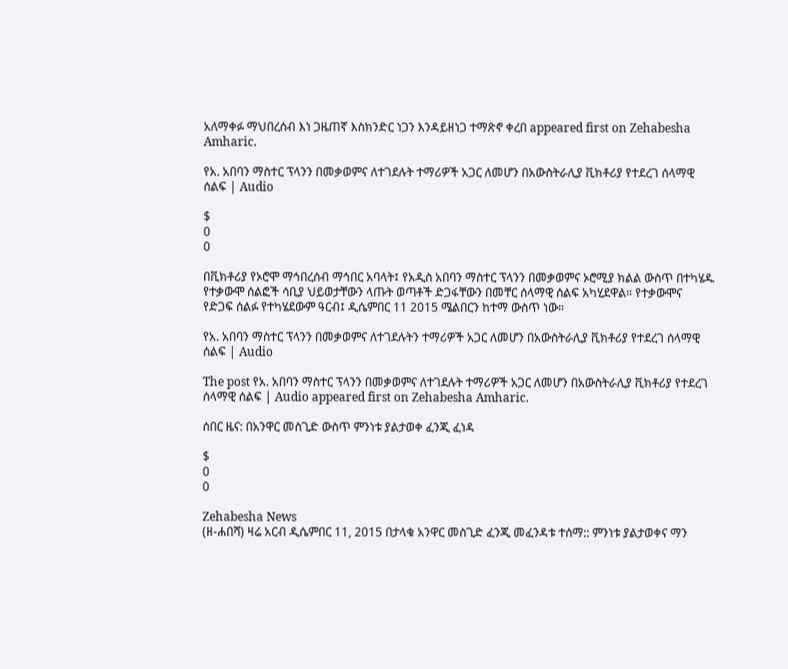አለማቀፉ ማህበረሰብ እነ ጋዜጠኛ እስክንድር ነጋን እንዳይዘነጋ ተማጽኖ ቀረበ appeared first on Zehabesha Amharic.

የአ. አበባን ማስተር ፕላንን በመቃወምና ለተገደሉት ተማሪዎች አጋር ለመሆን በአውስትራሊያ ቪክቶሪያ የተደረገ ሰላማዊ ሰልፍ | Audio

$
0
0

በቪክቶሪያ የኦሮሞ ማኅበረሰብ ማኅበር አባላት፤ የአዲስ አበባን ማስተር ፕላንን በመቃወምና ኦሮሚያ ክልል ውስጥ በተካሄዱ የተቃውሞ ሰልፎች ሳቢያ ህይወታቸውን ላጡት ወጣቶች ድጋፋቸውን በመቸር ሰላማዊ ሰልፍ አካሂደዋል። የተቃውሞና የድጋፍ ሰልፉ የተካሄደውም ዓርብ፤ ዲሴምበር 11 2015 ሜልበርን ከተማ ውስጥ ነው።

የአ. አበባን ማስተር ፕላንን በመቃወምና ለተገደሉትን ተማሪዎች አጋር ለመሆን በአውስትራሊያ ቪክቶሪያ የተደረገ ሰላማዊ ሰልፍ | Audio

The post የአ. አበባን ማስተር ፕላንን በመቃወምና ለተገደሉት ተማሪዎች አጋር ለመሆን በአውስትራሊያ ቪክቶሪያ የተደረገ ሰላማዊ ሰልፍ | Audio appeared first on Zehabesha Amharic.

ሰበር ዜና: በአንዋር መስጊድ ውስጥ ምንነቱ ያልታወቀ ፈንጂ ፈነዳ

$
0
0

Zehabesha News
(ዘ-ሐበሻ) ዛሬ አርብ ዲሴምበር 11, 2015 በታላቁ አንዋር መስጊድ ፈንጂ መፈንዳቱ ተሰማ:: ምንነቱ ያልታወቀና ማን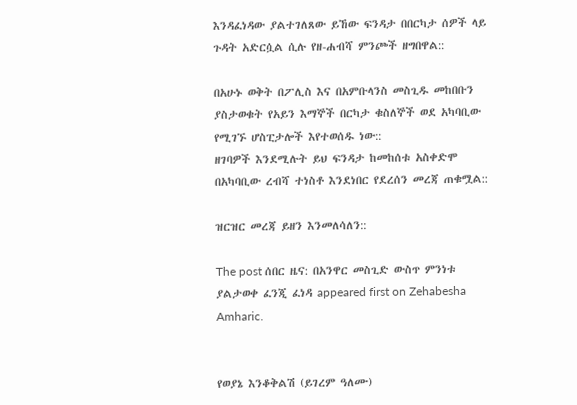እንዳፈነዳው ያልተገለጸው ይኸው ፍንዳታ በበርካታ ሰዎች ላይ ጉዳት አድርሷል ሲሉ የዘ-ሐብሻ ምንጮች ዘግበዋል::

በአሁኑ ወቅት በፖሊስ እና በአምቡላንስ መስጊዱ መከበቡን ያስታወቁት የአይን እማኞች በርካታ ቁስለኞች ወደ አካባቢው የሚገኙ ሆስፒታሎች እየተወሰዱ ነው::
ዘገባዎች እንደሚሉት ይህ ፍንዳታ ከመከሰቱ አስቀድሞ በአካባቢው ረብሻ ተነስቶ እንደነበር የደረሰን መረጃ ጠቁሟል::

ዝርዝር መረጃ ይዘን እንመለሳለን::

The post ሰበር ዜና: በአንዋር መስጊድ ውስጥ ምንነቱ ያልታወቀ ፈንጂ ፈነዳ appeared first on Zehabesha Amharic.


የወያኔ እንቆቅልሽ (ይገረም ዓለሙ)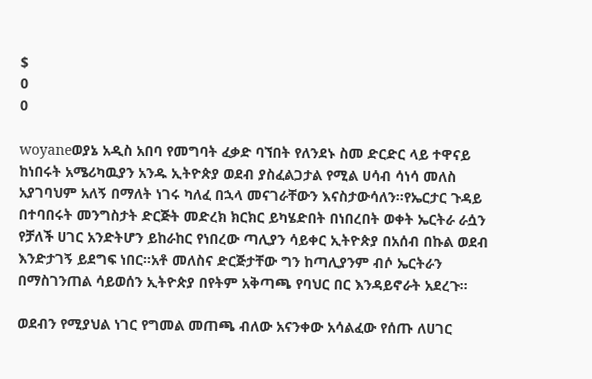$
0
0

woyaneወያኔ አዲስ አበባ የመግባት ፈቃድ ባኘበት የለንደኑ ስመ ድርድር ላይ ተዋናይ ከነበሩት አሜሪካዉያን አንዱ ኢትዮጵያ ወደብ ያስፈልጋታል የሚል ሀሳብ ሳነሳ መለስ አያገባህም አለኝ በማለት ነገሩ ካለፈ በኋላ መናገራቸውን እናስታውሳለን፡፡የኤርታር ጉዳይ በተባበሩት መንግስታት ድርጅት መድረክ ክርክር ይካሄድበት በነበረበት ወቀት ኤርትራ ራሷን የቻለች ሀገር አንድትሆን ይከራከር የነበረው ጣሊያን ሳይቀር ኢትዮጵያ በአሰብ በኩል ወደብ እንድታገኝ ይደግፍ ነበር፡፡አቶ መለስና ድርጅታቸው ግን ከጣሊያንም ብሶ ኤርትራን በማስገንጠል ሳይወሰን ኢትዮጵያ በየትም አቅጣጫ የባህር በር እንዳይኖራት አደረጉ፡፡

ወደብን የሚያህል ነገር የግመል መጠጫ ብለው አናንቀው አሳልፈው የሰጡ ለሀገር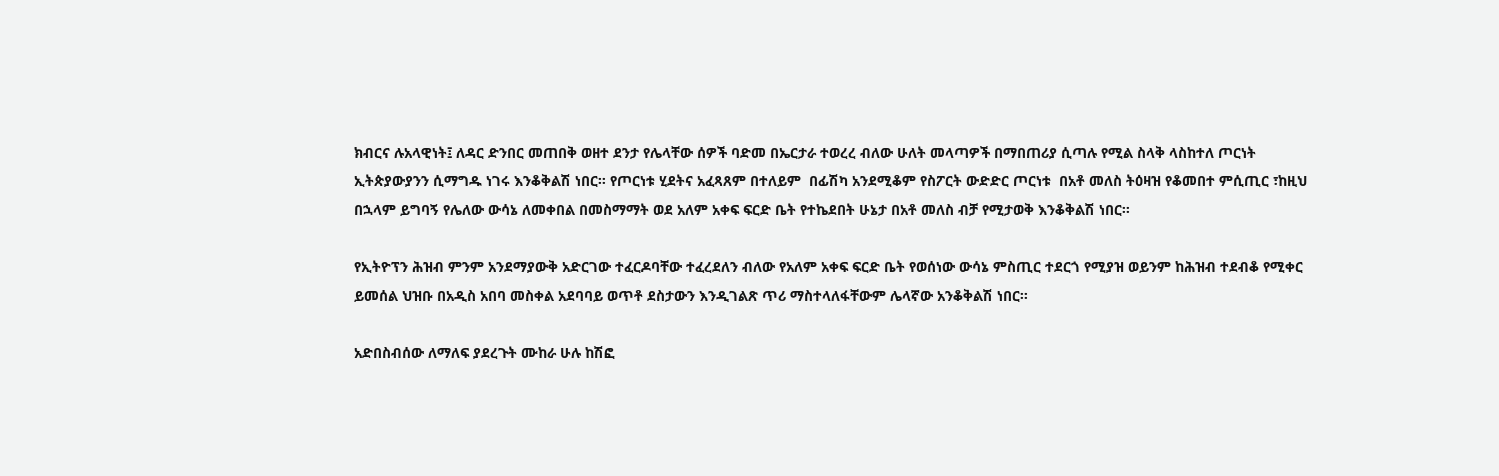ክብርና ሉአላዊነት፤ ለዳር ድንበር መጠበቅ ወዘተ ደንታ የሌላቸው ሰዎች ባድመ በኤርታራ ተወረረ ብለው ሁለት መላጣዎች በማበጠሪያ ሲጣሉ የሚል ስላቅ ላስከተለ ጦርነት ኢትጵያውያንን ሲማግዱ ነገሩ እንቆቅልሽ ነበር፡፡ የጦርነቱ ሂደትና አፈጻጸም በተለይም  በፊሽካ አንደሚቆም የስፖርት ውድድር ጦርነቱ  በአቶ መለስ ትዕዛዝ የቆመበተ ምሲጢር ፣ከዚህ በኋላም ይግባኝ የሌለው ውሳኔ ለመቀበል በመስማማት ወደ አለም አቀፍ ፍርድ ቤት የተኬደበት ሁኔታ በአቶ መለስ ብቻ የሚታወቅ እንቆቅልሽ ነበር፡፡

የኢትዮፕን ሕዝብ ምንም አንደማያውቅ አድርገው ተፈርዶባቸው ተፈረደለን ብለው የአለም አቀፍ ፍርድ ቤት የወሰነው ውሳኔ ምስጢር ተደርጎ የሚያዝ ወይንም ከሕዝብ ተደብቆ የሚቀር ይመሰል ህዝቡ በአዲስ አበባ መስቀል አደባባይ ወጥቶ ደስታውን እንዲገልጽ ጥሪ ማስተላለፋቸውም ሌላኛው አንቆቅልሽ ነበር፡፡

አድበስብሰው ለማለፍ ያደረጉት ሙከራ ሁሉ ከሽፎ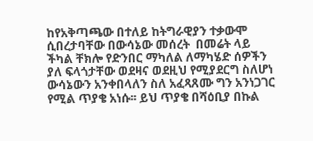ከየአቅጣጫው በተለይ ከትግራዊያን ተቃውሞ ሲበረታባቸው በውሳኔው መሰረት  በመሬት ላይ ችካል ቸክሎ የድንበር ማካለል ለማካሄድ ሰዎችን ያለ ፍላጎታቸው ወደዛና ወደዚህ የሚያደርግ ስለሆነ ውሳኔውን አንቀበላለን ስለ አፈጻጸሙ ግን አንነጋገር የሚል ጥያቄ አነሱ፡፡ ይህ ጥያቄ በሻዕቢያ በኩል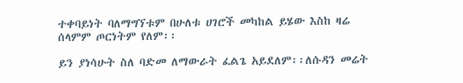ተቀባይነት ባለማግኘቱም በሁለቱ ሀገሮች መካከል ይሄው እስከ ዛሬ ሰላምም ጦርነትም የለም፡፡

ይን ያነሳሁት ስለ ባድመ ለማውራት ፈልጌ አይደለም፡፡ለሱዳን መሬት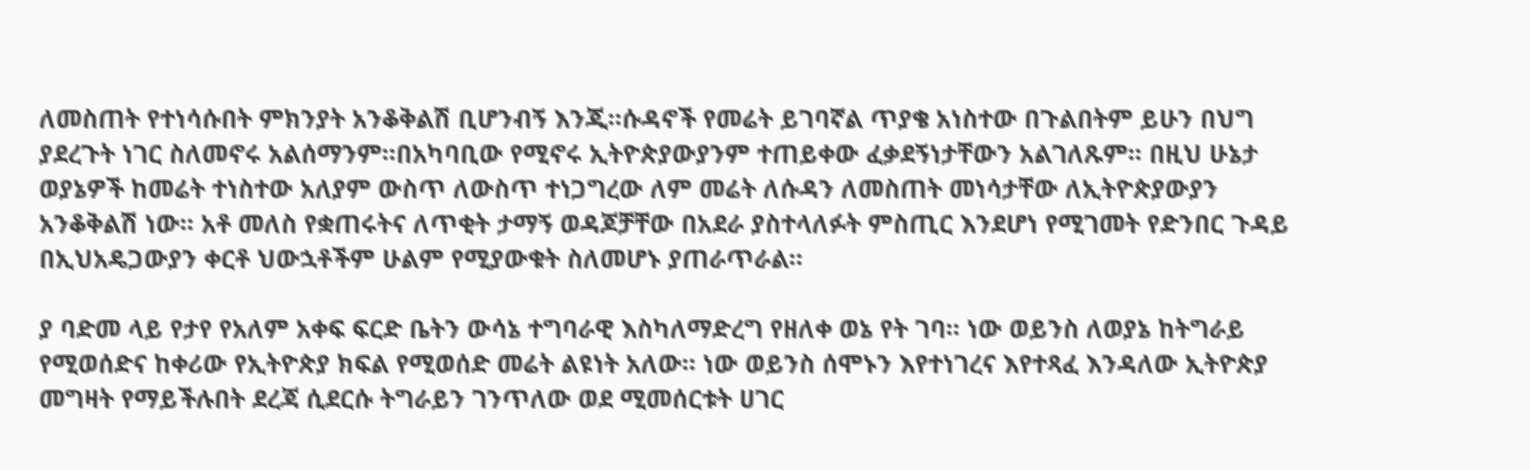ለመስጠት የተነሳሱበት ምክንያት አንቆቅልሽ ቢሆንብኝ እንጂ፡፡ሱዳኖች የመሬት ይገባኛል ጥያቄ አነስተው በጉልበትም ይሁን በህግ ያደረጉት ነገር ስለመኖሩ አልሰማንም፡፡በአካባቢው የሚኖሩ ኢትዮጵያውያንም ተጠይቀው ፈቃደኝነታቸውን አልገለጹም፡፡ በዚህ ሁኔታ ወያኔዎች ከመሬት ተነስተው አለያም ውስጥ ለውስጥ ተነጋግረው ለም መሬት ለሱዳን ለመስጠት መነሳታቸው ለኢትዮጵያውያን አንቆቅልሽ ነው፡፡ አቶ መለስ የቋጠሩትና ለጥቂት ታማኝ ወዳጆቻቸው በአደራ ያስተላለፉት ምስጢር እንደሆነ የሚገመት የድንበር ጉዳይ በኢህአዴጋውያን ቀርቶ ህውኋቶችም ሁልም የሚያውቁት ስለመሆኑ ያጠራጥራል፡፡

ያ ባድመ ላይ የታየ የአለም አቀፍ ፍርድ ቤትን ውሳኔ ተግባራዊ እስካለማድረግ የዘለቀ ወኔ የት ገባ፡፡ ነው ወይንስ ለወያኔ ከትግራይ የሚወሰድና ከቀሪው የኢትዮጵያ ክፍል የሚወሰድ መሬት ልዩነት አለው፡፡ ነው ወይንስ ሰሞኑን እየተነገረና እየተጻፈ እንዳለው ኢትዮጵያ መግዛት የማይችሉበት ደረጃ ሲደርሱ ትግራይን ገንጥለው ወደ ሚመሰርቱት ሀገር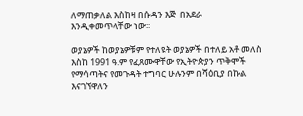ለማጠቃለል እስከዛ በሱዳን እጅ  በአደራ እንዲቀመጥላቸው ነው፡፡

ወያኔዎች ከወያኔዎቹም የተለዩት ወያኔዎች በተለይ አቶ መለስ እስከ 1991 ዓ.ም የፈጸሙዋቸው የኢትዮጵያን ጥቅሞች የማሳጣትና የመጉዳት ተግባር ሁሉንም በሻዕቢያ በኩል እናገኘዋለን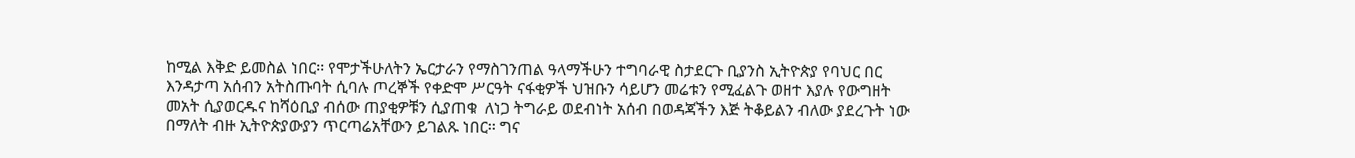ከሚል እቅድ ይመስል ነበር፡፡ የሞታችሁለትን ኤርታራን የማስገንጠል ዓላማችሁን ተግባራዊ ስታደርጉ ቢያንስ ኢትዮጵያ የባህር በር እንዳታጣ አሰብን አትስጡባት ሲባሉ ጦረኞች የቀድሞ ሥርዓት ናፋቂዎች ህዝቡን ሳይሆን መሬቱን የሚፈልጉ ወዘተ እያሉ የውግዘት መአት ሲያወርዱና ከሻዕቢያ ብሰው ጠያቂዎቹን ሲያጠቁ  ለነጋ ትግራይ ወደብነት አሰብ በወዳጃችን እጅ ትቆይልን ብለው ያደረጉት ነው በማለት ብዙ ኢትዮጵያውያን ጥርጣሬአቸውን ይገልጹ ነበር፡፡ ግና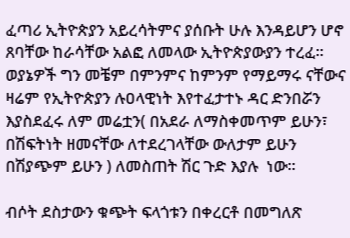ፈጣሪ ኢትዮጵያን አይረሳትምና ያሰቡት ሁሉ እንዳይሆን ሆኖ ጸባቸው ከራሳቸው አልፎ ለመላው ኢትዮጵያውያን ተረፈ፡፡ ወያኔዎች ግን መቼም በምንምና ከምንም የማይማሩ ናቸውና ዛሬም የኢትዮጵያን ሉዐላዊነት እየተፈታተኑ ዳር ድንበሯን እያስደፈሩ ለም መሬቷን( በአደራ ለማስቀመጥም ይሁን፣ በሽፍትነት ዘመናቸው ለተደረገላቸው ውለታም ይሁን  በሽያጭም ይሁን ) ለመስጠት ሽር ጉድ እያሉ  ነው፡፡

ብሶት ደስታውን ቁጭት ፍላጎቱን በቀረርቶ በመግለጽ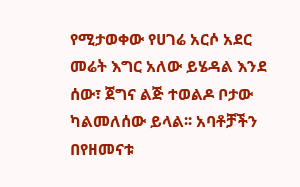የሚታወቀው የሀገሬ አርሶ አደር መሬት እግር አለው ይሄዳል እንደ ሰው፣ ጀግና ልጅ ተወልዶ ቦታው ካልመለሰው ይላል፡፡ አባቶቻችን በየዘመናቱ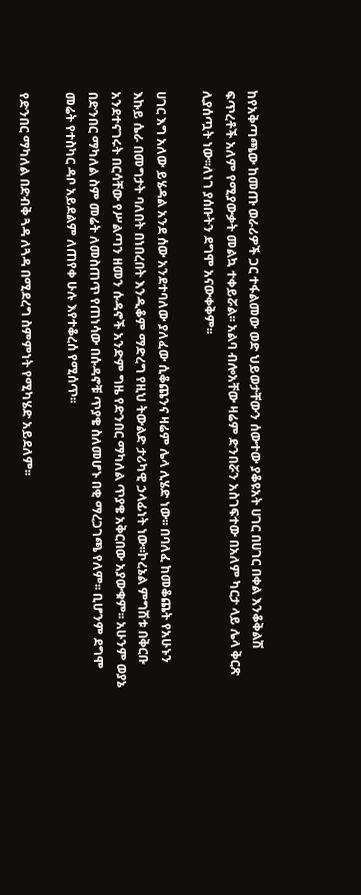ከየአቅጣጫው ከመጡ ወራሪዎች ጋር ተፋልመው ወድ ህይወታቸውን ሰውተው ያቆዩአት ሀገር በሀገር በቀል እንቆቅልሽ ፍጥረቶች አለም የሚያውቃት መልኳ ተቀይሯል፡፡ አልባ ብሎአቸው ዛሬም ድንበሯን አስገፍተው በአለም ካርታ ላይ ሌላ ቅርጽ ሊያሰጧት ነው፡፡ለነገ ያሰቡትን ደግሞ አናውቀቅም፡፡

ሀገር እግ አለው ይሄዳል አንደ ሰው አንደተባለው ያለፈው ሲቆጨንና ዛሬም ሌላ ሊሄድ ነው፡፡ በባለፈ ከመቆጨት የአሁኑን እኩይ ሴራ በመግታት ባለበት በነበረበት እንዲቆም ማድረግ የዚህ ትውልድ ታሪካዊ ኃላፊነት ነው፡፡ኮረኔል ምግሽቱ በቅርቡ አንደተናገሩት በርሳቸው የሥልጣን ዘመን ሱዳኖች አንድም ግዜ የድንበር ማካለል ጥያቄ አቅርበው አያውቁም፡፡ አሁንም ወያኔ በድንበር ማካለል ስም መሬት ለመስጠጥ የጠነሳው በሱዳኖቹ ጥያቄ ስለመሆኑ በቂ ማረጋገጫ የለም፡፡ ቢሆንም ደግሞ መሬት የተስካር ዳቦ አይደልም ለጠየቀ ሁሉ እየተቆረሰ የሚሰጥ፡፡

የድንበር ማካለል በድብቅ ጓዳ ለጓዳ በሚደረግ ስምምነት የሚካሄድ አይደለም፡፡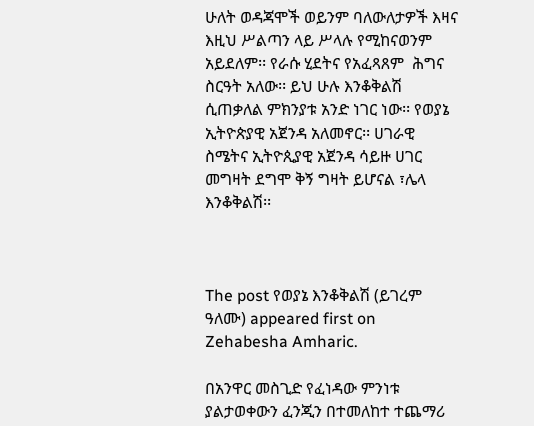ሁለት ወዳጃሞች ወይንም ባለውለታዎች እዛና እዚህ ሥልጣን ላይ ሥላሉ የሚከናወንም አይደለም፡፡ የራሱ ሂደትና የአፈጻጸም  ሕግና ስርዓት አለው፡፡ ይህ ሁሉ እንቆቅልሽ ሲጠቃለል ምክንያቱ አንድ ነገር ነው፡፡ የወያኔ ኢትዮጵያዊ አጀንዳ አለመኖር፡፡ ሀገራዊ ስሜትና ኢትዮጲያዊ አጀንዳ ሳይዙ ሀገር መግዛት ደግሞ ቅኝ ግዛት ይሆናል ፣ሌላ እንቆቅልሽ፡፡



The post የወያኔ እንቆቅልሽ (ይገረም ዓለሙ) appeared first on Zehabesha Amharic.

በአንዋር መስጊድ የፈነዳው ምንነቱ ያልታወቀውን ፈንጂን በተመለከተ ተጨማሪ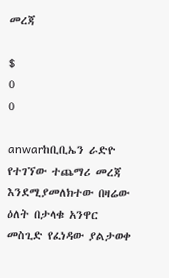መረጃ

$
0
0

anwarከቢቢኤን ራድዮ የተገኘው ተጨማሪ መረጃ እንደሚያመለክተው በዛሬው ዕለት በታላቁ አንዋር መስጊድ የፈነዳው ያልታወቀ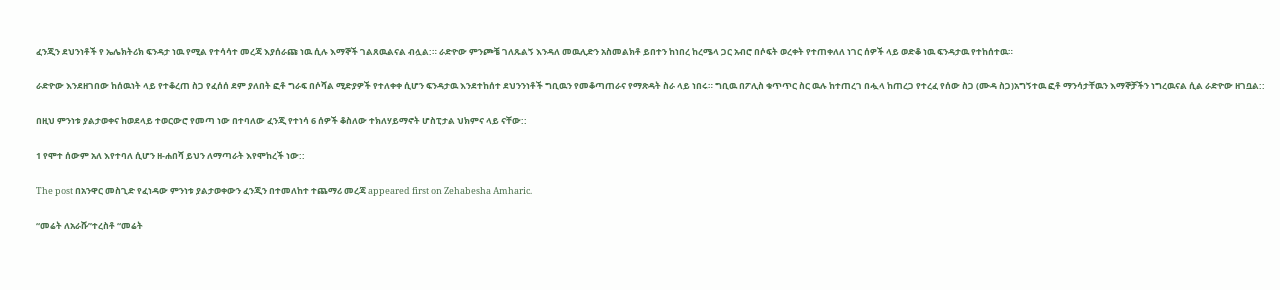ፈንጂን ደህንነቶች የ ኤሌክትሪክ ፍንዳታ ነዉ የሚል የተሳሳተ መረጃ እያሰራጩ ነዉ ሲሉ እማኞች ገልጸዉልናል ብሏል:። ራድዮው ምንጮቼ ገለጹልኝ እንዳለ መዉሊድን አስመልክቶ ይበተን ከነበረ ከረሜላ ጋር አብሮ በሶፍት ወረቀት የተጠቀለለ ነገር ሰዎች ላይ ወድቆ ነዉ ፍንዳታዉ የተከሰተዉ።

ራድዮው እንደዘገበው ከሰዉነት ላይ የተቆረጠ ስጋ የፈሰሰ ደም ያለበት ፎቶ ግራፍ በሶሻል ሚድያዎች የተለቀቀ ሲሆን ፍንዳታዉ እንደተከሰተ ደህንንነቶች ግቢዉን የመቆጣጠራና የማጽዳት ስራ ላይ ነበሩ። ግቢዉ በፖሊስ ቁጥጥር ስር ዉሉ ከተጠረገ በሗላ ከጠረጋ የተረፈ የሰው ስጋ (ሙዳ ስጋ)አግኝተዉ ፎቶ ማንሳታቸዉን እማኞቻችን ነግረዉናል ሲል ራድዮው ዘገቧል::

በዚህ ምንነቱ ያልታወቀና ከወደላይ ተወርውሮ የመጣ ነው በተባለው ፈንጂ የተነሳ 6 ሰዎች ቆስለው ተክለሃይማኖት ሆስፒታል ህክምና ላይ ናቸው::

1 የሞተ ሰውም አለ እየተባለ ሲሆን ዘ-ሐበሻ ይህን ለማጣራት እየሞከረች ነው::

The post በአንዋር መስጊድ የፈነዳው ምንነቱ ያልታወቀውን ፈንጂን በተመለከተ ተጨማሪ መረጃ appeared first on Zehabesha Amharic.

“መሬት ለአራሹ”ተረስቶ “መሬት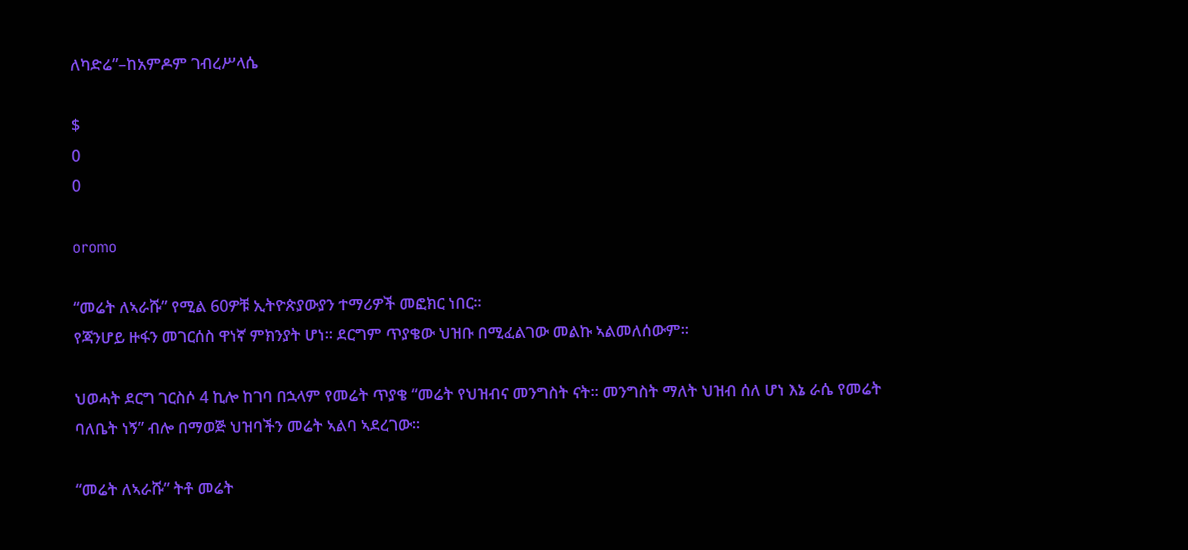ለካድሬ”–ከአምዶም ገብረሥላሴ

$
0
0

oromo

“መሬት ለኣራሹ” የሚል 60ዎቹ ኢትዮጵያውያን ተማሪዎች መፎክር ነበር።
የጃንሆይ ዙፋን መገርሰስ ዋነኛ ምክንያት ሆነ። ደርግም ጥያቄው ህዝቡ በሚፈልገው መልኩ ኣልመለሰውም።

ህወሓት ደርግ ገርስሶ 4 ኪሎ ከገባ በኋላም የመሬት ጥያቄ “መሬት የህዝብና መንግስት ናት። መንግስት ማለት ህዝብ ሰለ ሆነ እኔ ራሴ የመሬት ባለቤት ነኝ” ብሎ በማወጅ ህዝባችን መሬት ኣልባ ኣደረገው።

“መሬት ለኣራሹ” ትቶ መሬት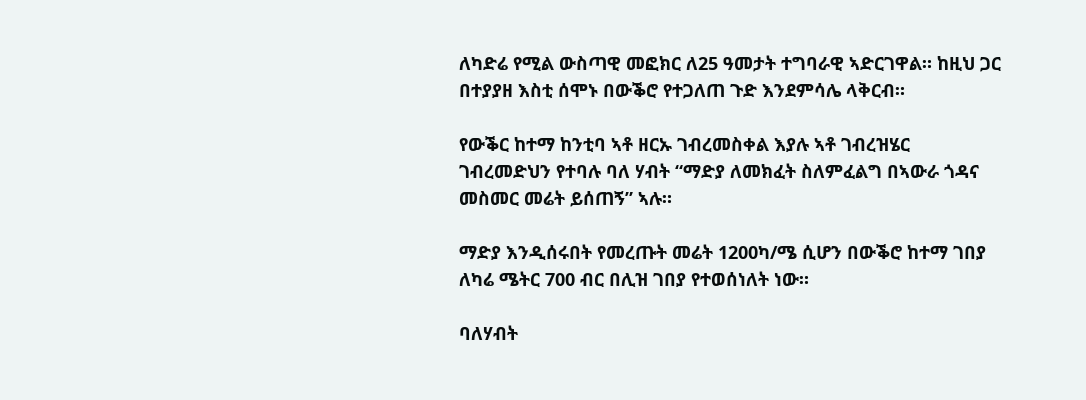ለካድሬ የሚል ውስጣዊ መፎክር ለ25 ዓመታት ተግባራዊ ኣድርገዋል። ከዚህ ጋር በተያያዘ እስቲ ሰሞኑ በውቕሮ የተጋለጠ ጉድ እንደምሳሌ ላቅርብ።

የውቕር ከተማ ከንቲባ ኣቶ ዘርኡ ገብረመስቀል እያሉ ኣቶ ገብረዝሄር ገብረመድህን የተባሉ ባለ ሃብት “ማድያ ለመክፈት ስለምፈልግ በኣውራ ጎዳና መስመር መሬት ይሰጠኝ” ኣሉ።

ማድያ እንዲሰሩበት የመረጡት መሬት 1200ካ/ሜ ሲሆን በውቕሮ ከተማ ገበያ ለካሬ ሜትር 700 ብር በሊዝ ገበያ የተወሰነለት ነው።

ባለሃብት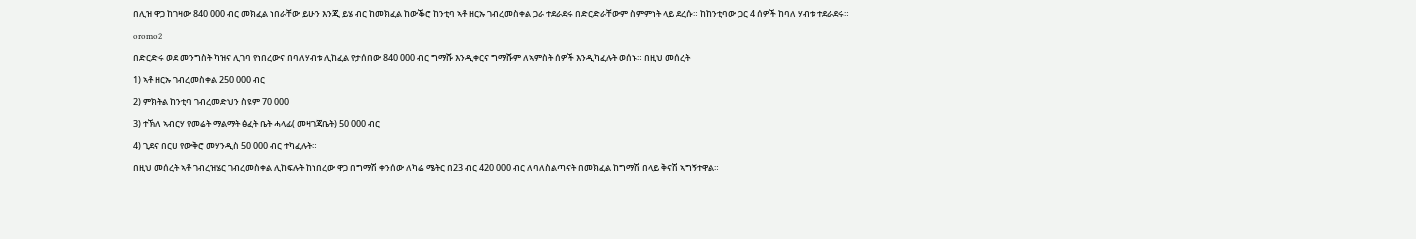በሊዝ ዋጋ ከገዛው 840 000 ብር መክፈል ነበራቸው ይሁን እንጂ ይሄ ብር ከመክፈል ከውቕሮ ከንቲባ ኣቶ ዘርኡ ገብረመስቀል ጋራ ተደራደሩ በድርድራቸውም ስምምነት ላይ ደረሱ። ከከንቲባው ጋር 4 ሰዎች ከባለ ሃብቱ ተደራደሩ።

oromo2

በድርድሩ ወደ መንግስት ካዝና ሊገባ የነበረውና በባለሃብቱ ሊከፈል የታሰበው 840 000 ብር ግማሹ እንዲቀርና ግማሹም ለኣምስት ሰዎች እንዲካፈሉት ወሰኑ። በዚህ መሰረት

1) ኣቶ ዘርኡ ገብረመስቀል 250 000 ብር

2) ምክትል ከንቲባ ገብረመድህን ስዩም 70 000

3) ተኽለ ኣብርሃ የመሬት ማልማት ፅፈት ቤት ሓላፊ( መዛገጃቤት) 50 000 ብር

4) ጊደና በርሀ የውቅሮ መሃንዲስ 50 000 ብር ተካፈሉት።

በዚህ መሰረት ኣቶ ገብረዝሄር ገብረመስቀል ሊከፍሉት ከነበረው ዋጋ በግማሽ ቀንሰው ለካሬ ሜትር በ23 ብር 420 000 ብር ለባለስልጣናት በመክፈል ከግማሽ በላይ ቅናሽ ኣግኝተዋል።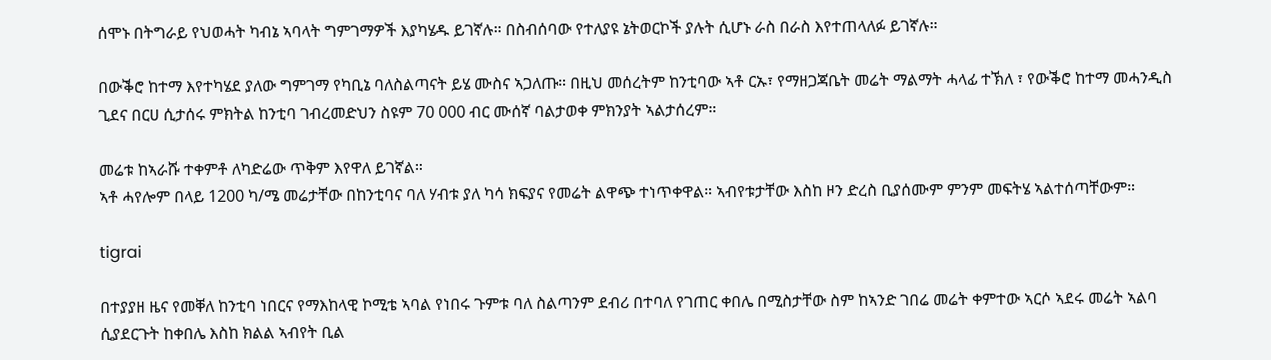ሰሞኑ በትግራይ የህወሓት ካብኔ ኣባላት ግምገማዎች እያካሄዱ ይገኛሉ። በስብሰባው የተለያዩ ኔትወርኮች ያሉት ሲሆኑ ራስ በራስ እየተጠላለፉ ይገኛሉ።

በውቕሮ ከተማ እየተካሄደ ያለው ግምገማ የካቢኔ ባለስልጣናት ይሄ ሙስና ኣጋለጡ። በዚህ መሰረትም ከንቲባው ኣቶ ርኡ፣ የማዘጋጃቤት መሬት ማልማት ሓላፊ ተኽለ ፣ የውቕሮ ከተማ መሓንዲስ ጊደና በርሀ ሲታሰሩ ምክትል ከንቲባ ገብረመድህን ስዩም 70 000 ብር ሙሰኛ ባልታወቀ ምክንያት ኣልታሰረም።

መሬቱ ከኣራሹ ተቀምቶ ለካድሬው ጥቅም እየዋለ ይገኛል።
ኣቶ ሓየሎም በላይ 1200 ካ/ሜ መሬታቸው በከንቲባና ባለ ሃብቱ ያለ ካሳ ክፍያና የመሬት ልዋጭ ተነጥቀዋል። ኣብየቱታቸው እስከ ዞን ድረስ ቢያሰሙም ምንም መፍትሄ ኣልተሰጣቸውም።

tigrai

በተያያዘ ዜና የመቐለ ከንቲባ ነበርና የማእከላዊ ኮሚቴ ኣባል የነበሩ ጉምቱ ባለ ስልጣንም ደብሪ በተባለ የገጠር ቀበሌ በሚስታቸው ስም ከኣንድ ገበሬ መሬት ቀምተው ኣርሶ ኣደሩ መሬት ኣልባ ሲያደርጉት ከቀበሌ እስከ ክልል ኣብየት ቢል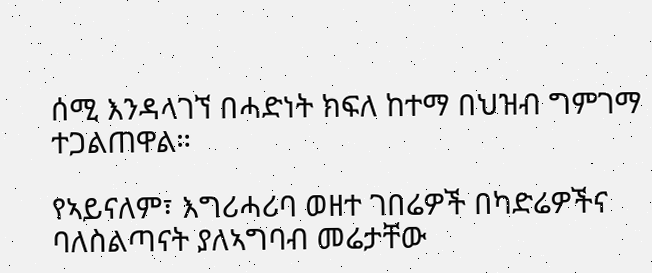ሰሚ እንዳላገኘ በሓድነት ክፍለ ከተማ በህዝብ ግምገማ ተጋልጠዋል።

የኣይናለም፣ እግሪሓሪባ ወዘተ ገበሬዎች በካድሬዎችና ባለስልጣናት ያለኣግባብ መሬታቸው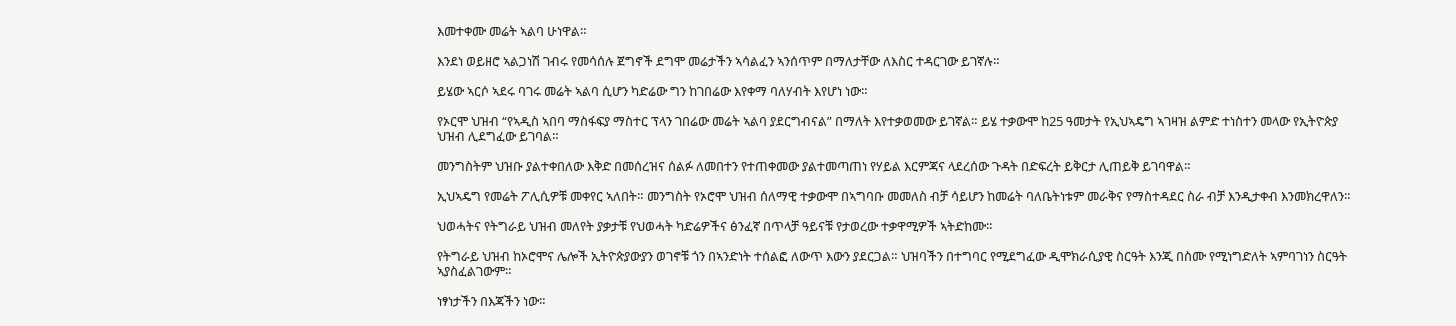እመተቀሙ መሬት ኣልባ ሁነዋል።

እንደነ ወይዘሮ ኣልጋነሽ ገብሩ የመሳሰሉ ጀግኖች ደግሞ መሬታችን ኣሳልፈን ኣንሰጥም በማለታቸው ለእስር ተዳርገው ይገኛሉ።

ይሄው ኣርሶ ኣደሩ ባገሩ መሬት ኣልባ ሲሆን ካድሬው ግን ከገበሬው እየቀማ ባለሃብት እየሆነ ነው።

የኦርሞ ህዝብ “የኣዲስ ኣበባ ማስፋፍያ ማስተር ፕላን ገበሬው መሬት ኣልባ ያደርግብናል” በማለት እየተቃወመው ይገኛል። ይሄ ተቃውሞ ከ25 ዓመታት የኢህኣዴግ ኣገዛዝ ልምድ ተነስተን መላው የኢትዮጵያ ህዝብ ሊደግፈው ይገባል።

መንግስትም ህዝቡ ያልተቀበለው እቅድ በመሰረዝና ሰልፉ ለመበተን የተጠቀመው ያልተመጣጠነ የሃይል እርምጃና ላደረሰው ጉዳት በድፍረት ይቅርታ ሊጠይቅ ይገባዋል።

ኢህኣዴግ የመሬት ፖሊሲዎቹ መቀየር ኣለበት። መንግስት የኦሮሞ ህዝብ ሰለማዊ ተቃውሞ በኣግባቡ መመለስ ብቻ ሳይሆን ከመሬት ባለቤትነቱም መራቅና የማስተዳደር ስራ ብቻ እንዲታቀብ እንመክረዋለን።

ህወሓትና የትግራይ ህዝብ መለየት ያቃታቹ የህወሓት ካድሬዎችና ፅንፈኛ በጥላቻ ዓይናቹ የታወረው ተቃዋሚዎች ኣትድከሙ።

የትግራይ ህዝብ ከኦሮሞና ሌሎች ኢትዮጵያውያን ወገኖቹ ጎን በኣንድነት ተሰልፎ ለውጥ እውን ያደርጋል። ህዝባችን በተግባር የሚደግፈው ዲሞክራሲያዊ ስርዓት እንጂ በስሙ የሚነግድለት ኣምባገነን ስርዓት ኣያስፈልገውም።

ነፃነታችን በእጃችን ነው።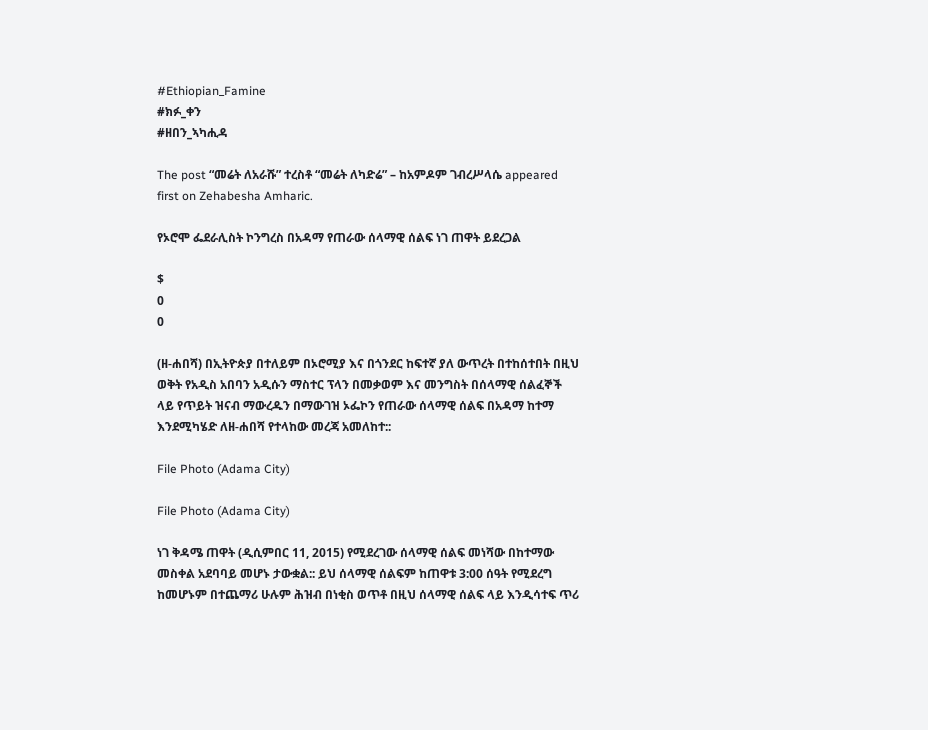#Ethiopian_Famine
#ክፉ_ቀን
#ዘበን_ኣካሒዳ

The post “መሬት ለአራሹ” ተረስቶ “መሬት ለካድሬ” – ከአምዶም ገብረሥላሴ appeared first on Zehabesha Amharic.

የኦሮሞ ፌደራሊስት ኮንግረስ በአዳማ የጠራው ሰላማዊ ሰልፍ ነገ ጠዋት ይደረጋል

$
0
0

(ዘ-ሐበሻ) በኢትዮጵያ በተለይም በኦሮሚያ እና በጎንደር ከፍተኛ ያለ ውጥረት በተከሰተበት በዚህ ወቅት የአዲስ አበባን አዲሱን ማስተር ፕላን በመቃወም እና መንግስት በሰላማዊ ሰልፈኞች ላይ የጥይት ዝናብ ማውረዱን በማውገዝ ኦፌኮን የጠራው ሰላማዊ ሰልፍ በአዳማ ከተማ እንደሚካሄድ ለዘ-ሐበሻ የተላከው መረጃ አመለከተ::

File Photo (Adama City)

File Photo (Adama City)

ነገ ቅዳሜ ጠዋት (ዲሲምበር 11, 2015) የሚደረገው ሰላማዊ ሰልፍ መነሻው በከተማው መስቀል አደባባይ መሆኑ ታውቋል:: ይህ ሰላማዊ ሰልፍም ከጠዋቱ 3:00 ሰዓት የሚደረግ ከመሆኑም በተጨማሪ ሁሉም ሕዝብ በነቂስ ወጥቶ በዚህ ሰላማዊ ሰልፍ ላይ እንዲሳተፍ ጥሪ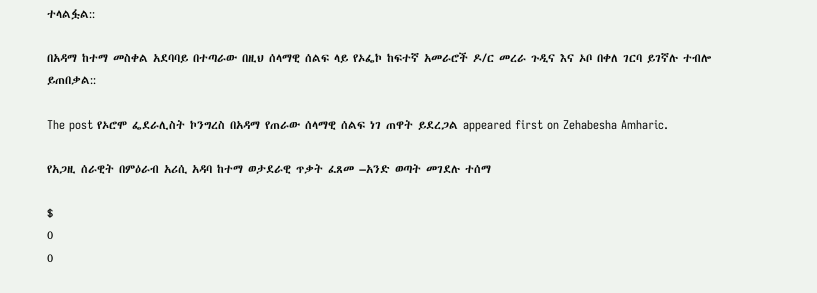ተላልፏል::

በአዳማ ከተማ መስቀል አደባባይ በተጣራው በዚህ ሰላማዊ ሰልፍ ላይ የኦፌኮ ከፍተኛ አመራሮች ዶ/ር መረራ ጉዲና እና ኦቦ በቀለ ገርባ ይገኛሉ ተብሎ ይጠበቃል::

The post የኦሮሞ ፌደራሊስት ኮንግረስ በአዳማ የጠራው ሰላማዊ ሰልፍ ነገ ጠዋት ይደረጋል appeared first on Zehabesha Amharic.

የአጋዚ ሰራዊት በምዕራብ አሪሲ አዳባ ከተማ ወታደራዊ ጥቃት ፈጸመ –አንድ ወጣት መገደሉ ተሰማ

$
0
0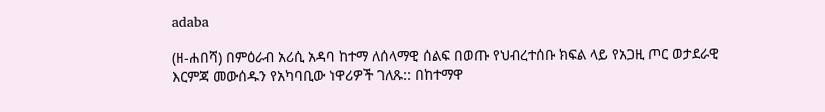adaba

(ዘ-ሐበሻ) በምዕራብ አሪሲ አዳባ ከተማ ለሰላማዊ ሰልፍ በወጡ የህብረተሰቡ ክፍል ላይ የአጋዚ ጦር ወታደራዊ እርምጃ መውሰዱን የአካባቢው ነዋሪዎች ገለጹ:: በከተማዋ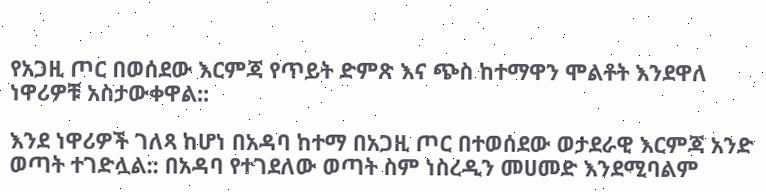የአጋዚ ጦር በወሰደው እርምጃ የጥይት ድምጽ እና ጭስ ከተማዋን ሞልቶት እንደዋለ ነዋሪዎቹ አስታውቀዋል::

እንደ ነዋሪዎች ገለጻ ከሆነ በአዳባ ከተማ በአጋዚ ጦር በተወሰደው ወታደራዊ እርምጃ አንድ ወጣት ተገድሏል:: በአዳባ የተገደለው ወጣት ስም ነስረዲን መሀመድ እንደሚባልም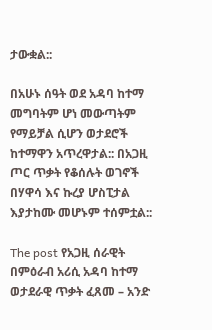ታውቋል::

በአሁኑ ሰዓት ወደ አዳባ ከተማ መግባትም ሆነ መውጣትም የማይቻል ሲሆን ወታደሮች ከተማዋን አጥረዋታል:: በአጋዚ ጦር ጥቃት የቆሰሉት ወገኖች በሃዋሳ እና ኩረያ ሆስፒታል እያታከሙ መሆኑም ተሰምቷል::

The post የአጋዚ ሰራዊት በምዕራብ አሪሲ አዳባ ከተማ ወታደራዊ ጥቃት ፈጸመ – አንድ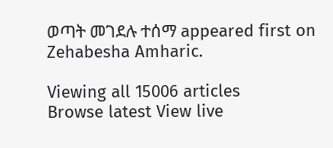ወጣት መገደሉ ተሰማ appeared first on Zehabesha Amharic.

Viewing all 15006 articles
Browse latest View live